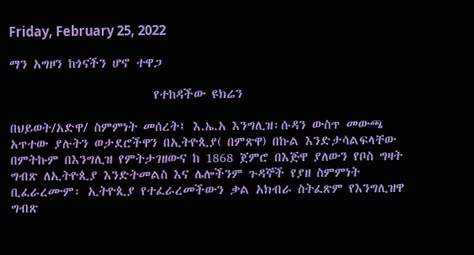Friday, February 25, 2022

ማን አግዞን ከጎናችን ሆኖ ተዋጋ

                        የተከዳችው ዩክሬን

በህይወት/አድዋ/ ስምምነት መሰረት፤ እ.ኤ.አ እንግሊዝ፡ሱዳን ውስጥ መውጫ አጥተው ያሉትን ወታደሮችዋን በኢትዮጲያ( በምጽዋ) በኩል እንድታሳልፍላቸው በምትኩም በእንግሊዝ የምትታገዘውና ከ 1868 ጀምሮ በእጅዋ ያለውን የቦስ ግዛት ግብጽ ለኢትዮጲያ እንድትመልስ እና ሌሎችንም ጉዳኞች የያዘ ስምምነት ቢፈራረሙም፡ ኢትዮጲያ የተፈራረመችውን ቃል አክብራ ስትፈጽም የእንግሊዝዋ ግብጽ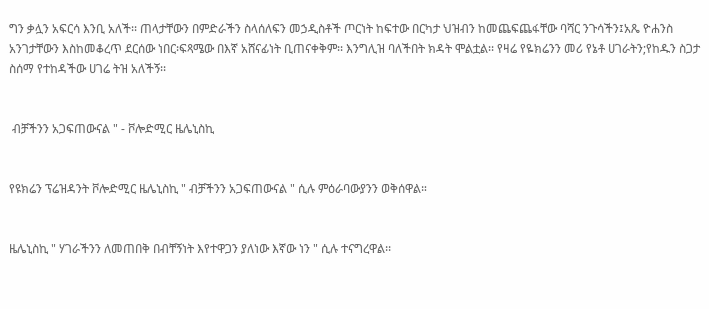ግን ቃሏን አፍርሳ እንቢ አለች፡፡ ጠላታቸውን በምድራችን ስላሰለፍን መኃዲስቶች ጦርነት ከፍተው በርካታ ህዝብን ከመጨፍጨፋቸው ባሻር ንጉሳችን፤አጼ ዮሐንስ አንገታቸውን እስከመቆረጥ ደርሰው ነበር፡ፍጻሜው በእኛ አሸናፊነት ቢጠናቀቅም፡፡ እንግሊዝ ባለችበት ክዳት ሞልቷል፡፡ የዛሬ የዬክሬንን መሪ የኔቶ ሀገራትን;የከዱን ስጋታ ስሰማ የተከዳችው ሀገሬ ትዝ አለችኝ፡፡


 ብቻችንን አጋፍጠውናል " - ቮሎድሚር ዜሌኒስኪ


የዩክሬን ፕሬዝዳንት ቮሎድሚር ዜሌኒስኪ " ብቻችንን አጋፍጠውናል " ሲሉ ምዕራባውያንን ወቅሰዋል።


ዜሌኒስኪ " ሃገራችንን ለመጠበቅ በብቸኝነት እየተዋጋን ያለነው እኛው ነን " ሲሉ ተናግረዋል፡፡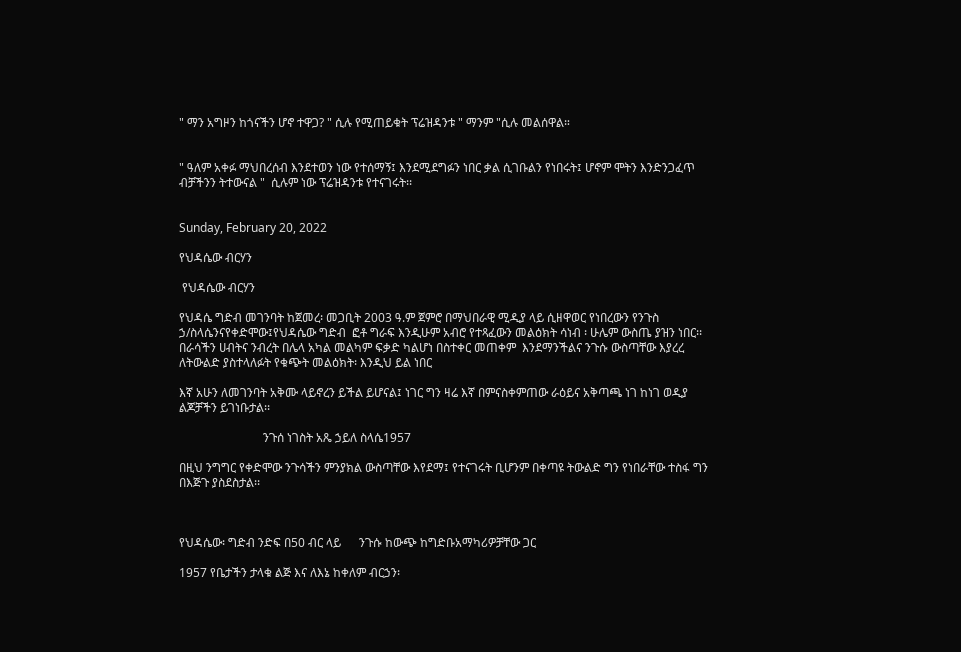" ማን አግዞን ከጎናችን ሆኖ ተዋጋ? " ሲሉ የሚጠይቁት ፕሬዝዳንቱ " ማንም "ሲሉ መልሰዋል።


" ዓለም አቀፉ ማህበረሰብ እንደተወን ነው የተሰማኝ፤ እንደሚደግፉን ነበር ቃል ሲገቡልን የነበሩት፤ ሆኖም ሞትን እንድንጋፈጥ ብቻችንን ትተውናል "  ሲሉም ነው ፕሬዝዳንቱ የተናገሩት፡፡


Sunday, February 20, 2022

የህዳሴው ብርሃን

 የህዳሴው ብርሃን

የህዳሴ ግድብ መገንባት ከጀመረ፡ መጋቢት 2003 ዓ.ም ጀምሮ በማህበራዊ ሚዲያ ላይ ሲዘዋወር የነበረውን የንጉስ ኃ/ስላሴንናየቀድሞው፤የህዳሴው ግድብ  ፎቶ ግራፍ እንዲሁም አብሮ የተጻፈውን መልዕክት ሳነብ ፡ ሁሌም ውስጤ ያዝን ነበር፡፡ በራሳችን ሀብትና ንብረት በሌላ አካል መልካም ፍቃድ ካልሆነ በስተቀር መጠቀም  እንደማንችልና ንጉሱ ውስጣቸው እያረረ ለትውልድ ያስተላለፉት የቁጭት መልዕክት፡ እንዲህ ይል ነበር

እኛ አሁን ለመገንባት አቅሙ ላይኖረን ይችል ይሆናል፤ ነገር ግን ዛሬ እኛ በምናስቀምጠው ራዕይና አቅጣጫ ነገ ከነገ ወዲያ ልጆቻችን ይገነቡታል፡፡

                            ንጉሰ ነገስት አጼ ኃይለ ስላሴ1957

በዚህ ንግግር የቀድሞው ንጉሳችን ምንያክል ውስጣቸው እየደማ፤ የተናገሩት ቢሆንም በቀጣዩ ትውልድ ግን የነበራቸው ተስፋ ግን በእጅጉ ያስደስታል፡፡



የህዳሴው፡ ግድብ ንድፍ በ50 ብር ላይ      ንጉሱ ከውጭ ከግድቡአማካሪዎቻቸው ጋር

1957 የቤታችን ታላቁ ልጅ እና ለእኔ ከቀለም ብርኃን፡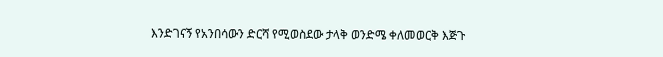እንድገናኝ የአንበሳውን ድርሻ የሚወስደው ታላቅ ወንድሜ ቀለመወርቅ እጅጉ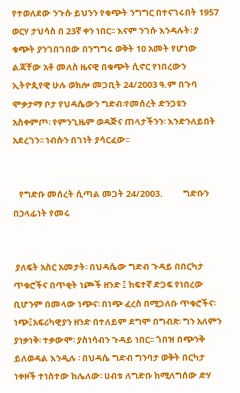የተወለደው ንጉሱ ይህንን የቁጭት ንግግር በተናገሩበት 1957 ወርሃ ታህሳስ በ 23ኛ ቀን ነበር፡፡ እናም ንገሱ እንዳሉት፡ ያ ቁጭት ያንገበገበው በንግግሩ ወቅት 10 አመት የሆነው ልጃቸው አቶ መለስ ዜናዊ በቁጭት ሲኖር የነበረውን ኢትዮጲየዊ ሁሉ ወክሎ መጋቢት 24/2003 ዓ.ም በጉባ ሞቃታማ ቦታ የህዳሴውን ግድብ፡የመሰረት ድንጋዩን አስቀምጦ፡ የምንጊዜም ወዳጅና ጠላታችንን፡ እንድንለይበት አደረገን፡፡ ነብሱን በገነት ያሳርፈው፡፡


   የግድቡ መሰረት ሲጣል መጋት 24/2003.          ግድቡን በኃላፊነት የመሩ


 ያለፍት አስር አመታት፡ በህዳሴው ግድብ ጉዳይ በበርካታ ጥቁሮችና በጥቂት ነጮች ዘንድ ፤ ከፍተኛ ድጋፍ የነበረው ቢሆንም በመላው ነጭና፡ በነጭ ፈረስ በሚጋለቡ ጥቁሮችና፡ ነጭ፤አፍሪካዊያን ዘንድ በተለይም ደግሞ በግብጽ፡ ግን አለምን ያነቃነቅ፡ ተቃውሞ፡ ያስነሳብን ጉዳይ ነበር፡፡ ጎበዝ በጭንቅ ይለወዳል እንዲሉ ፡ በህዳሴ ግድብ ግንባታ ወቅት በርካታ ነቀዞች ተነስተው ከሌለው፡ ሀብቱ ለግድቡ ከሚለግሰው ድሃ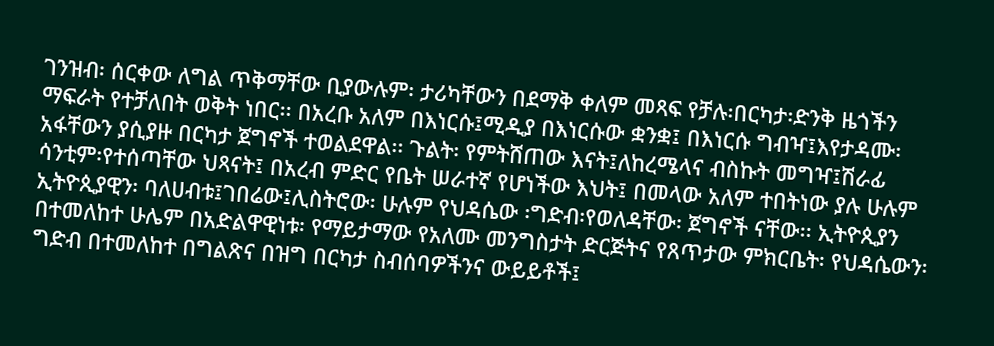ገንዝብ፡ ሰርቀው ለግል ጥቅማቸው ቢያውሉም፡ ታሪካቸውን በደማቅ ቀለም መጻፍ የቻሉ፡በርካታ፡ድንቅ ዜጎችን ማፍራት የተቻለበት ወቅት ነበር፡፡ በአረቡ አለም በእነርሱ፤ሚዲያ በእነርሱው ቋንቋ፤ በእነርሱ ግብዣ፤እየታዳሙ፡ አፋቸውን ያሲያዙ በርካታ ጀግኖች ተወልደዋል፡፡ ጉልት፡ የምትሸጠው እናት፤ለከረሜላና ብስኩት መግዣ፤ሽራፊ ሳንቲም፡የተሰጣቸው ህጻናት፤ በአረብ ምድር የቤት ሠራተኛ የሆነችው እህት፤ በመላው አለም ተበትነው ያሉ ሁሉም ኢትዮጲያዊን፡ ባለሀብቱ፤ገበሬው፤ሊስትሮው፡ ሁሉም የህዳሴው ፡ግድብ፡የወለዳቸው፡ ጀግኖች ናቸው፡፡ ኢትዮጲያን በተመለከተ ሁሌም በአድልዋዊነቱ፡ የማይታማው የአለሙ መንግስታት ድርጅትና የጸጥታው ምክርቤት፡ የህዳሴውን፡ ግድብ በተመለከተ በግልጽና በዝግ በርካታ ስብሰባዎችንና ውይይቶች፤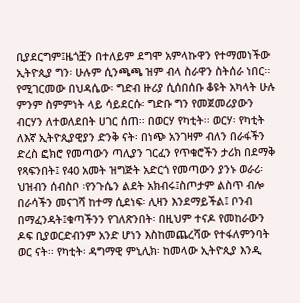ቢያደርግም፤ዜጎቿን በተለይም ደግሞ አምላኩዋን የተማመነችው ኢትዮጲያ ግን፡ ሁሉም ሲንጫጫ ዝም ብላ ስራዋን ስትሰራ ነበር፡፡ የሚገርመው በህዳሴው፡ ግድብ ዙሪያ ሲሰበሰቡ ቆዩት አካላት ሁሉ ምንም ስምምነት ላይ ሳይደርሱ፡ ግድቡ ግን የመጀመሪያውን ብርሃን ለተወለደበት ሀገር ሰጠ፡፡ በወርሃ የካቲት፡፡ ወርሃ፡ የካቲት ለእኛ ኢትዮጲያዊያን ድንቅ ናት፡ በነጭ አንገዛም ብለን በራፋችን ድረስ ፎክሮ የመጣውን ጣሊያን ገርፈን የጥቁሮችን ታሪክ በደማቅ የጻፍንበት፤ የ40 አመት ዝግጅት አድርጎ የመጣውን ያንኑ ወራሪ፡ ህዝብን ሰብስቦ ፡የንጉሴን ልደት አክብሩ፤ስጦታም ልስጥ ብሎ በራሳችን መናገሻ ከተማ ሲደነፍ፡ ሊዛን እንደማይችል፤ ቦንብ በማፈንዳት፤ቁጣችንን የገለጽንበት፡ በዚህም ተናዶ የመከራውን ዶፍ ቢያወርድብንም አንድ ሆነን እስከመጨረሻው የተፋለምንባት ወር ናት፡፡ የካቲት፡ ዳግማዊ ምኒሊክ፡ ከመላው ኢትዮጲያ እንዲ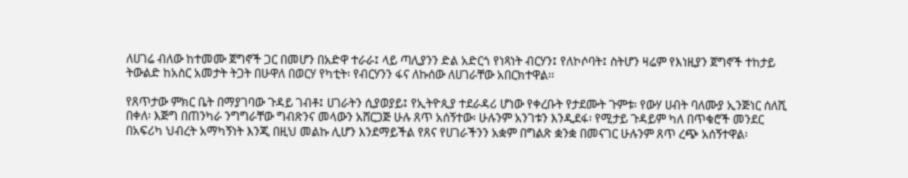ለሀገሬ ብለው ከተመሙ ጀግኖች ጋር በመሆን በአድዋ ተራራ፤ ላይ ጣሊያንን ድል አድርጎ የነጻነት ብርሃን፤ የለኮሶባት፤ ስትሆን ዛሬም የእነዚያን ጀግኖች ተከታይ ትውልድ ከአስር አመታት ትጋት በሁዋለ በወርሃ የካቲት፡ የብርሃንን ፋና ለኩሰው ለሀገራቸው አበርክተዋል፡፡

የጸጥታው ምክር ቤት በማያገባው ጉዳይ ገብቶ፤ ሀገራትን ሲያወያይ፤ የኢትዮጲያ ተደራዳሪ ሆነው የቀረቡት የታደሙት ጉምቱ፡ የውሃ ሀብት ባለሙያ ኢንጅነር ሰለሺ በቀለ፡ እጅግ በጠንካራ ንግግራቸው ግብጽንና መላውን አሸርጋጅ ሁሉ ጸጥ አሰኝተው፡ ሁሉንም አንገቱን እንዲደፋ፡ የሚታይ ጉዳይም ካለ በጥቁሮች መንደር በአፍሪካ ህብረት አማካኝነት እንጂ በዚህ መልኩ ሊሆን እንደማይችል የጸና የሀገራችንን አቋም በግልጽ ቋንቋ በመናገር ሁሉንም ጸጥ ረጭ አሰኝተዋል፡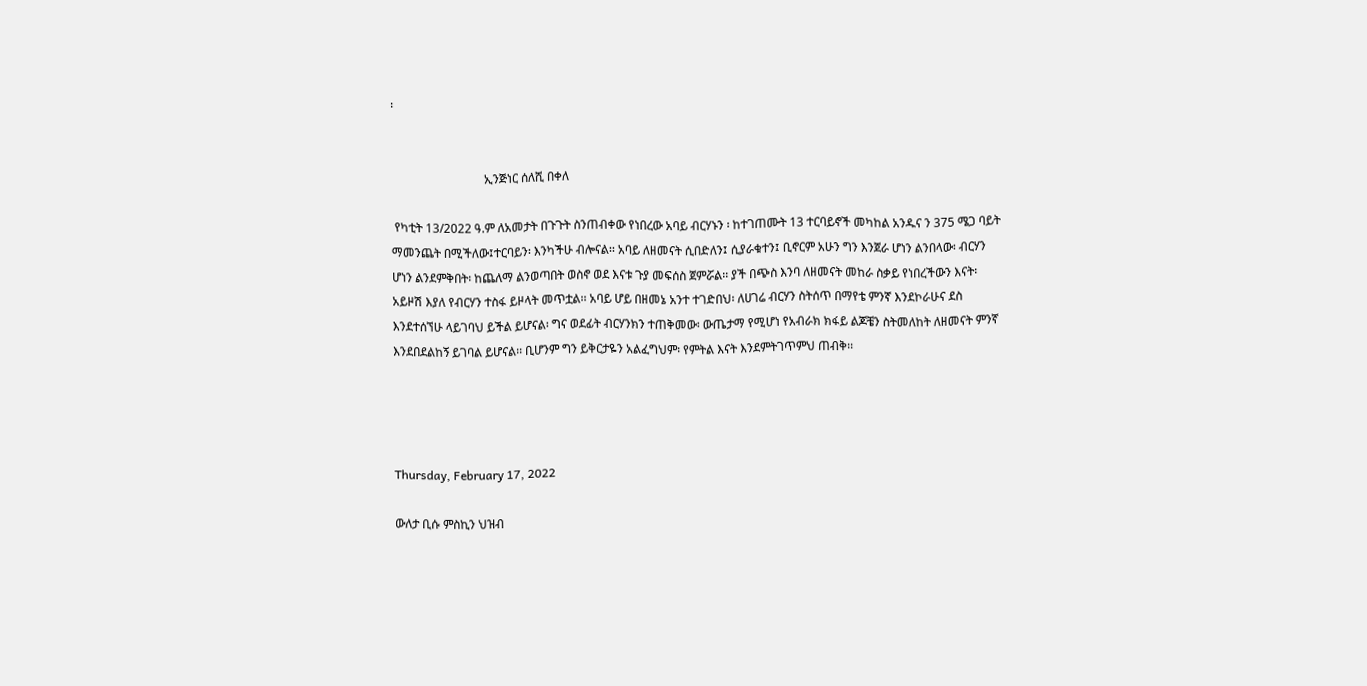፡


                               ኢንጅነር ሰለሺ በቀለ

 የካቲት 13/2022 ዓ.ም ለአመታት በጉጉት ስንጠብቀው የነበረው አባይ ብርሃኑን ፡ ከተገጠሙት 13 ተርባይኖች መካከል አንዱና ን 375 ሜጋ ባይት ማመንጨት በሚችለው፤ተርባይን፡ እንካችሁ ብሎናል፡፡ አባይ ለዘመናት ሲበድለን፤ ሲያራቁተን፤ ቢኖርም አሁን ግን እንጀራ ሆነን ልንበላው፡ ብርሃን ሆነን ልንደምቅበት፡ ከጨለማ ልንወጣበት ወስኖ ወደ እናቱ ጉያ መፍሰስ ጀምሯል፡፡ ያች በጭስ እንባ ለዘመናት መከራ ስቃይ የነበረችውን እናት፡ አይዞሽ እያለ የብርሃን ተስፋ ይዞላት መጥቷል፡፡ አባይ ሆይ በዘመኔ አንተ ተገድበህ፡ ለሀገሬ ብርሃን ስትሰጥ በማየቴ ምንኛ እንደኮራሁና ደስ እንደተሰኘሁ ላይገባህ ይችል ይሆናል፡ ግና ወደፊት ብርሃንክን ተጠቅመው፡ ውጤታማ የሚሆነ የአብራክ ክፋይ ልጆቼን ስትመለከት ለዘመናት ምንኛ እንደበደልከኝ ይገባል ይሆናል፡፡ ቢሆንም ግን ይቅርታዬን አልፈግህም፡ የምትል እናት እንደምትገጥምህ ጠብቅ፡፡




Thursday, February 17, 2022

ውለታ ቢሱ ምስኪን ህዝብ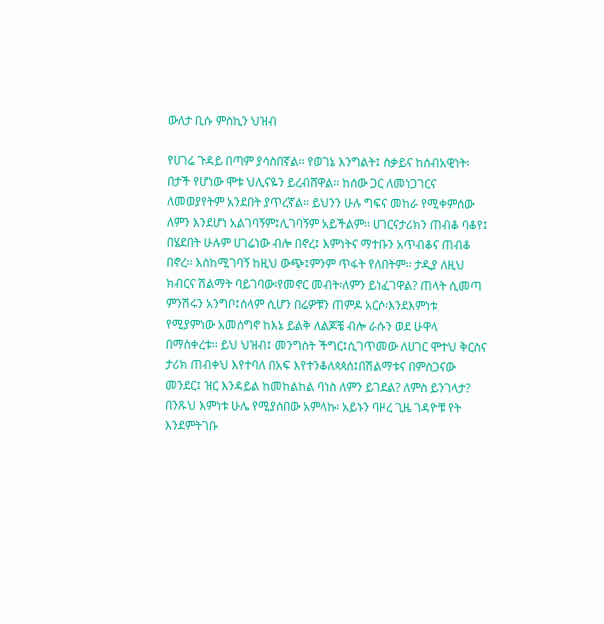ውለታ ቢሱ ምስኪን ህዝብ

የሀገሬ ጉዳይ በጣም ያሳስበኛል፡፡ የወገኔ እንግልት፤ ስቃይና ከሰብአዊነት፡በታች የሆነው ሞቱ ህሊናዬን ይረብሸዋል፡፡ ከሰው ጋር ለመነጋገርና ለመወያየትም አንደበት ያጥረኛል፡፡ ይህንን ሁሉ ግፍና መከራ የሚቀምሰው ለምን እንደሆነ አልገባኝም፤ሊገባኝም አይችልም፡፡ ሀገርናታሪክን ጠብቆ ባቆየ፤ በሄደበት ሁሉም ሀገሬነው ብሎ በኖረ፤ እምነትና ማተቡን አጥብቆና ጠብቆ በኖረ፡፡ እስከሚገባኝ ከዚህ ውጭ፤ምንም ጥፋት የለበትም፡፡ ታዲያ ለዚህ ክብርና ሽልማት ባይገባው፡የመኖር መብት፡ለምን ይነፈገዋል? ጠላት ሲመጣ ምንሽሩን አንግቦ፤ሰላም ሲሆን በሬዎቹን ጠምዶ አርሶ፡እንደእምነቱ የሚያምነው አመሰግኖ ከእኔ ይልቅ ለልጆቼ ብሎ ራሱን ወደ ሁዋላ በማስቀረቱ፡፡ ይህ ህዝብ፤ መንግስት ችግር፤ሲገጥመው ለሀገር ሞተህ ቅርስና ታሪክ ጠብቀህ እየተባለ በአፍ እየተንቆለጳጳሰ፤በሽልማቱና በምስጋናው መንደር፤ ዝር እንዳይል ከመከልከል ባነስ ለምን ይገደል? ለምስ ይንገላታ? በንጹህ እምነቱ ሁሌ የሚያሰበው አምላኩ፡ አይኑን ባዞረ ጊዜ ገዳዮቹ የት እንደምትገቡ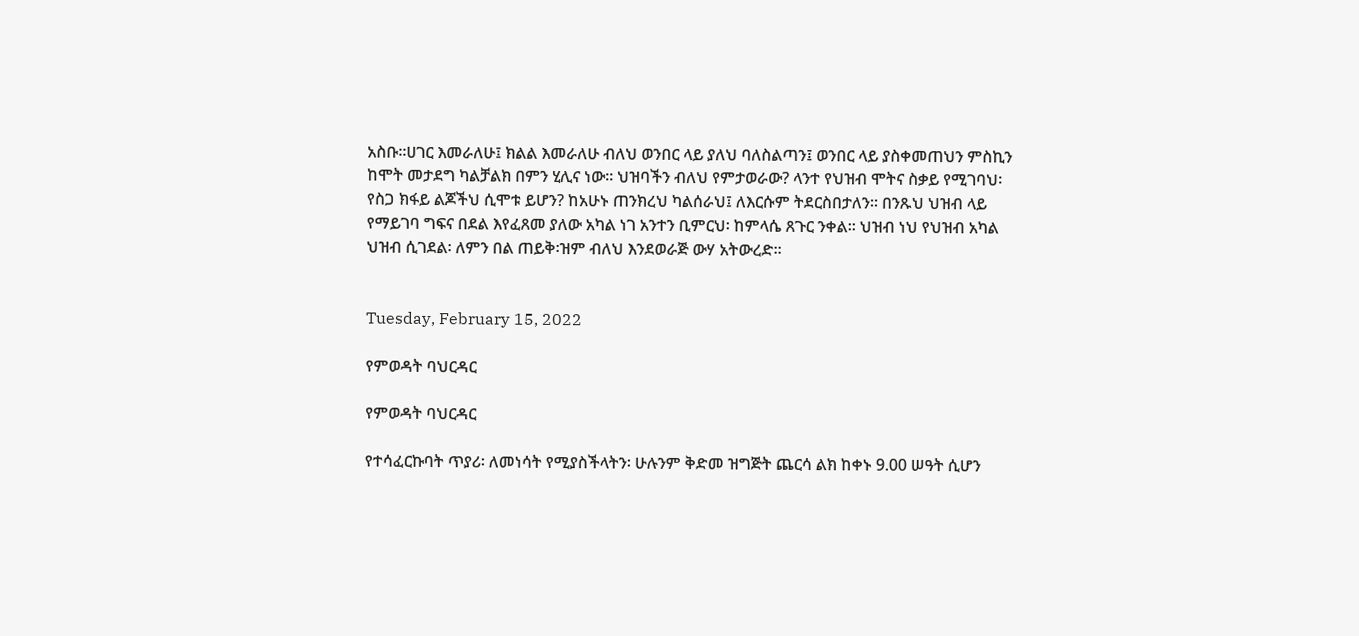አስቡ፡፡ሀገር እመራለሁ፤ ክልል እመራለሁ ብለህ ወንበር ላይ ያለህ ባለስልጣን፤ ወንበር ላይ ያስቀመጠህን ምስኪን ከሞት መታደግ ካልቻልክ በምን ሂሊና ነው፡፡ ህዝባችን ብለህ የምታወራው? ላንተ የህዝብ ሞትና ስቃይ የሚገባህ፡ የስጋ ክፋይ ልጆችህ ሲሞቱ ይሆን? ከአሁኑ ጠንክረህ ካልሰራህ፤ ለእርሱም ትደርስበታለን፡፡ በንጹህ ህዝብ ላይ የማይገባ ግፍና በደል እየፈጸመ ያለው አካል ነገ አንተን ቢምርህ፡ ከምላሴ ጸጉር ንቀል፡፡ ህዝብ ነህ የህዝብ አካል ህዝብ ሲገደል፡ ለምን በል ጠይቅ፡ዝም ብለህ እንደወራጅ ውሃ አትውረድ፡፡


Tuesday, February 15, 2022

የምወዳት ባህርዳር

የምወዳት ባህርዳር

የተሳፈርኩባት ጥያሪ፡ ለመነሳት የሚያስችላትን፡ ሁሉንም ቅድመ ዝግጅት ጨርሳ ልክ ከቀኑ 9.00 ሠዓት ሲሆን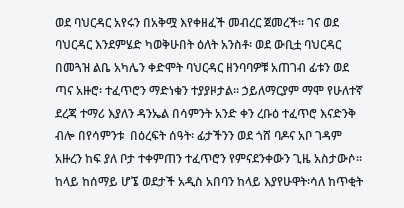ወደ ባህርዳር አየሩን በአቅሟ እየቀዘፈች መብረር ጀመረች፡፡ ገና ወደ ባህርዳር እንደምሄድ ካወቅሁበት ዕለት አንስቶ፡ ወደ ውቢቷ ባህርዳር በመጓዝ ልቤ አካሌን ቀድሞት ባህርዳር ዘንባባዎቹ አጠገብ ፊቱን ወደ ጣና አዙሮ፡ ተፈጥሮን ማድነቁን ተያያዞታል፡፡ ኃይለማርያም ማሞ የሁለተኛ ደረጃ ተማሪ እያለን ዳንኤል በሳምንት አንድ ቀን ረቡዕ ተፈጥሮ እናድንቅ ብሎ በየሳምንቱ  በዕረፍት ሰዓት፡ ፊታችንን ወደ ጎሸ ባዶና አቦ ገዳም አዙረን ከፍ ያለ ቦታ ተቀምጠን ተፈጥሮን የምናደንቀውን ጊዜ አስታውሶ፡፡ ከላይ ከሰማይ ሆኜ ወደታች አዲስ አበባን ከላይ እያየሁዋት፡ሳለ ከጥቂት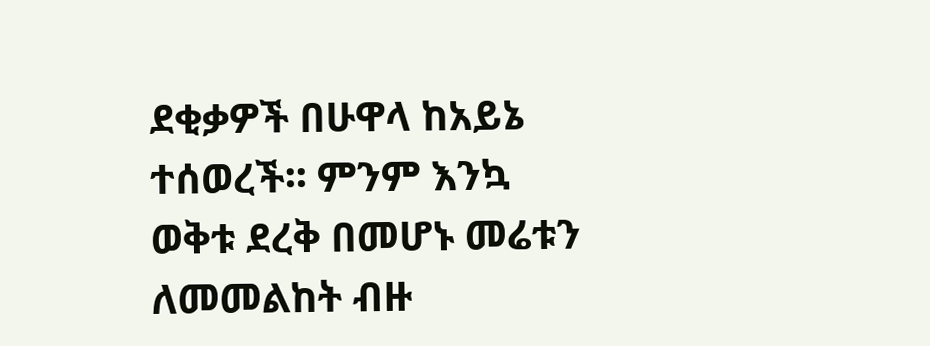ደቂቃዎች በሁዋላ ከአይኔ ተሰወረች፡፡ ምንም እንኳ ወቅቱ ደረቅ በመሆኑ መሬቱን ለመመልከት ብዙ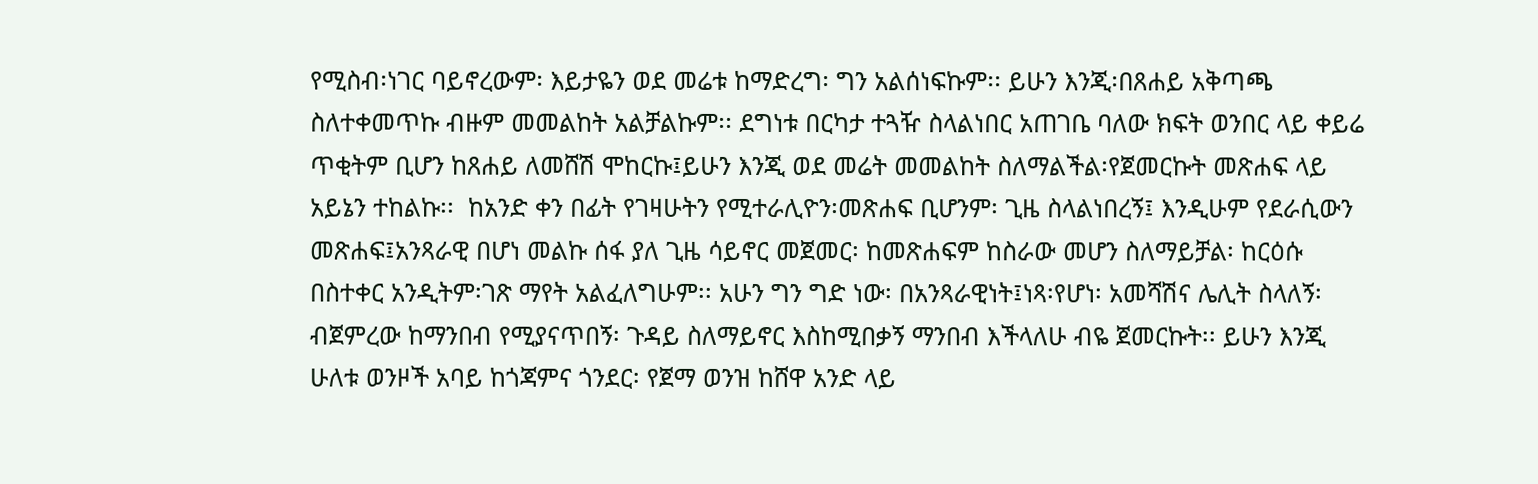የሚስብ፡ነገር ባይኖረውም፡ እይታዬን ወደ መሬቱ ከማድረግ፡ ግን አልሰነፍኩም፡፡ ይሁን እንጂ፡በጸሐይ አቅጣጫ ስለተቀመጥኩ ብዙም መመልከት አልቻልኩም፡፡ ደግነቱ በርካታ ተጓዥ ስላልነበር አጠገቤ ባለው ክፍት ወንበር ላይ ቀይሬ ጥቂትም ቢሆን ከጸሐይ ለመሸሽ ሞከርኩ፤ይሁን እንጂ ወደ መሬት መመልከት ስለማልችል፡የጀመርኩት መጽሐፍ ላይ አይኔን ተከልኩ፡፡  ከአንድ ቀን በፊት የገዛሁትን የሚተራሊዮን፡መጽሐፍ ቢሆንም፡ ጊዜ ስላልነበረኝ፤ እንዲሁም የደራሲውን መጽሐፍ፤አንጻራዊ በሆነ መልኩ ሰፋ ያለ ጊዜ ሳይኖር መጀመር፡ ከመጽሐፍም ከስራው መሆን ስለማይቻል፡ ከርዕሱ በስተቀር አንዲትም፡ገጽ ማየት አልፈለግሁም፡፡ አሁን ግን ግድ ነው፡ በአንጻራዊነት፤ነጻ፡የሆነ፡ አመሻሽና ሌሊት ስላለኝ፡ ብጀምረው ከማንበብ የሚያናጥበኝ፡ ጉዳይ ስለማይኖር እስከሚበቃኝ ማንበብ እችላለሁ ብዬ ጀመርኩት፡፡ ይሁን እንጂ ሁለቱ ወንዞች አባይ ከጎጃምና ጎንደር፡ የጀማ ወንዝ ከሸዋ አንድ ላይ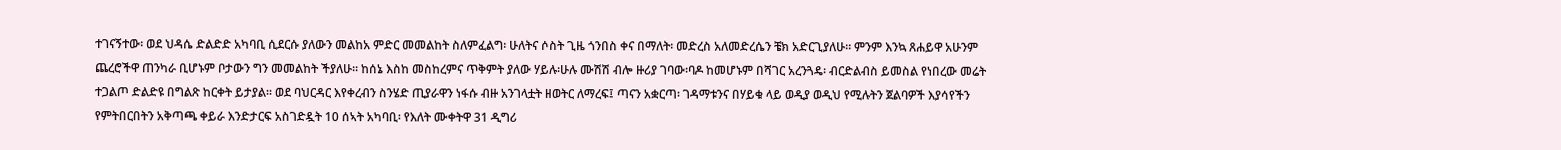ተገናኝተው፡ ወደ ህዳሴ ድልድድ አካባቢ ሲደርሱ ያለውን መልከአ ምድር መመልከት ስለምፈልግ፡ ሁለትና ሶስት ጊዜ ጎንበስ ቀና በማለት፡ መድረስ አለመድረሴን ቼክ አድርጊያለሁ፡፡ ምንም እንኳ ጸሐይዋ አሁንም ጨረሮችዋ ጠንካራ ቢሆኑም ቦታውን ግን መመልከት ችያለሁ፡፡ ከሰኔ እስከ መስከረምና ጥቅምት ያለው ሃይሉ፡ሁሉ ሙሽሽ ብሎ ዙሪያ ገባው፡ባዶ ከመሆኑም በሻገር አረንጓዴ፡ ብርድልብስ ይመስል የነበረው መሬት ተጋልጦ ድልድዩ በግልጽ ከርቀት ይታያል፡፡ ወደ ባህርዳር እየቀረብን ስንሄድ ጢያራዋን ነፋሱ ብዙ አንገላቷት ዘወትር ለማረፍ፤ ጣናን አቋርጣ፡ ገዳማቱንና በሃይቁ ላይ ወዲያ ወዲህ የሚሉትን ጀልባዎች እያሳየችን የምትበርበትን አቅጣጫ ቀይራ እንድታርፍ አስገድዷት 10 ሰኣት አካባቢ፡ የእለት ሙቀትዋ 31 ዲግሪ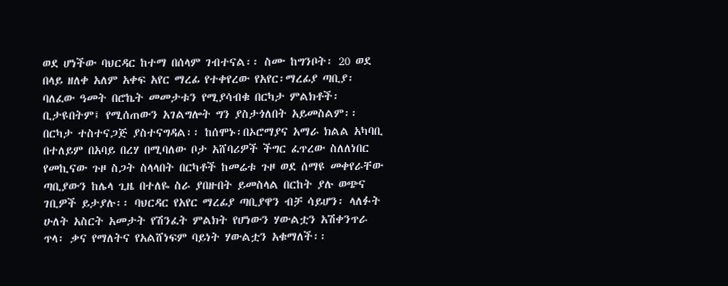ወደ ሆነችው ባህርዳር ከተማ በሰላም ገብተናል፡፡ ስሙ ከግንቦት፡ 20 ወደ  በላይ ዘለቀ አለም አቀፍ አየር ማረፊ የተቀየረው የአየር፡ማረፊያ ጣቢያ፡ ባለፈው ዓመት በሮኬት መመታቱን የሚያሳብቁ በርካታ ምልክቶች፡ቢታዩበትም፤ የሚሰጠውን አገልግሎት ግን ያስታጎለበት አይመስልም፡፡ በርካታ ተስተናጋጅ ያስተናግዳል፡፡ ከሰሞኑ፡በኦሮማያና አማራ ክልል አካባቢ በተለይም በአባይ በረሃ በሚባለው ቦታ አሸባሪዎች ችግር ፈጥረው ስለለነበር የመኪናው ጉዞ ስጋት ስላላበት በርካቶች ከመሬቱ ጉዞ ወደ ሰማዩ መቀየራቸው ጣቢያውን ከሌላ ጊዜ በተለዬ ስራ ያበዙበት ይመስላል በርከት ያሉ ወጭና ገቢዎች ይታያሉ፡፡ ባህርዳር የአየር ማረፊያ ጣቢያዋን ብቻ ሳይሆን፡ ላለፉት ሁለት አስርት አመታት የሽንፈት ምልክት የሆነውን ሃውልቷን አሽቀንጥራ ጥላ፡ ቃና የማለትና የአልሸነፍም ባይነት ሃውልቷን አቁማለች፡፡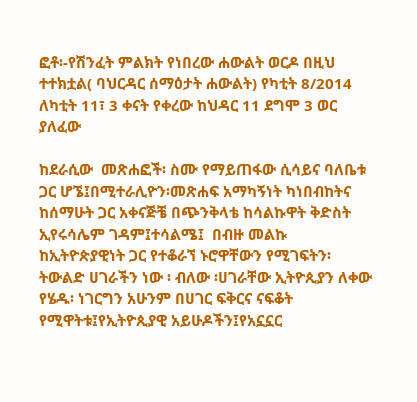ፎቶ፡-የሽንፈት ምልክት የነበረው ሐውልት ወርዶ በዚህ ተተክቷል( ባህርዳር ሰማዕታት ሐውልት) የካቲት 8/2014 ለካቲት 11፣ 3 ቀናት የቀረው ከህዳር 11 ደግሞ 3 ወር ያለፈው

ከደራሲው  መጽሐፎች፡ ስሙ የማይጠፋው ሲሳይና ባለቤቱ ጋር ሆኜ፤በሚተራሊዮን፡መጽሐፍ አማካኝነት ካነበብከትና ከሰማሁት ጋር አቀናጅቼ በጭንቅላቴ ከሳልኩዋት ቅድስት ኢየሩሳሌም ገዳም፤ተሳልሜ፤  በብዙ መልኩ ከኢትዮጵያዊነት ጋር የተቆራኘ ኑሮዋቸውን የሚገፍትን፡ ትውልድ ሀገራችን ነው ፡ ብለው ፡ሀገራቸው ኢትዮጲያን ለቀው የሄዱ፡ ነገርግን አሁንም በሀገር ፍቅርና ናፍቆት የሚዋትቱ፤የኢትዮጲያዊ አይሁዶችን፤የአኗኗር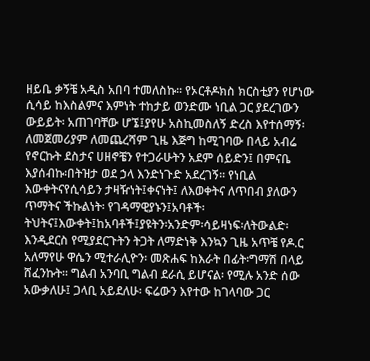ዘይቤ ቃኝቼ አዲስ አበባ ተመለስኩ፡፡ የኦርቶዶክስ ክርስቲያን የሆነው ሲሳይ ከእስልምና እምነት ተከታይ ወንድሙ ነቢል ጋር ያደረገውን ውይይት፡ አጠገባቸው ሆኜ፤ያየሁ አስኪመስለኝ ድረስ እየተሰማኝ፡ ለመጀመሪያም ለመጨረሻም ጊዜ እጅግ ከሚገባው በላይ አብሬ የኖርኩት ደስታና ሀዘኖቼን የተጋራሁትን አደም ሰይድን፤ በምናቤ እያሰብኩ፡በትዝታ ወደ ኃላ እንድነጉድ አደረገኝ፡፡ የነቢል እውቀትናየሲሳይን ታዛዥነት፤ቀናነት፤ ለእወቀትና ለጥበብ ያለውን ጥማትና ችኩልነት፡ የገዳማዊያኑን፤አባቶች፡ትህትና፤እውቀት፤ከአባቶች፤ያዩትን፡አንድም፡ሳይዛነፍ፡ለትውልድ፡እንዲደርስ የሚያደርጉትን ትጋት ለማድነቅ እንኳን ጊዜ አጥቼ የዶ.ር አለማየሁ ዋሴን ሚተራሊዮን፡ መጽሐፍ ከእራት በፊት፡ግማሽ በላይ ሸፈንኩት፡፡ ግልብ አንባቢ ግልብ ደራሲ ይሆናል፡ የሚሉ አንድ ሰው አውቃለሁ፤ ጋላቢ አይደለሁ፡ ፍሬውን እየተው ከገላባው ጋር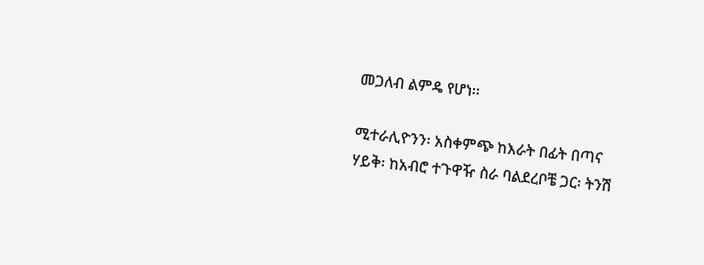መጋለብ ልምዴ የሆነ፡፡

ሚተራሊዮንን፡ አስቀምጭ ከእራት በፊት በጣና ሃይቅ፡ ከአብሮ ተጉዋዥ ስራ ባልደረቦቼ ጋር፡ ትንሽ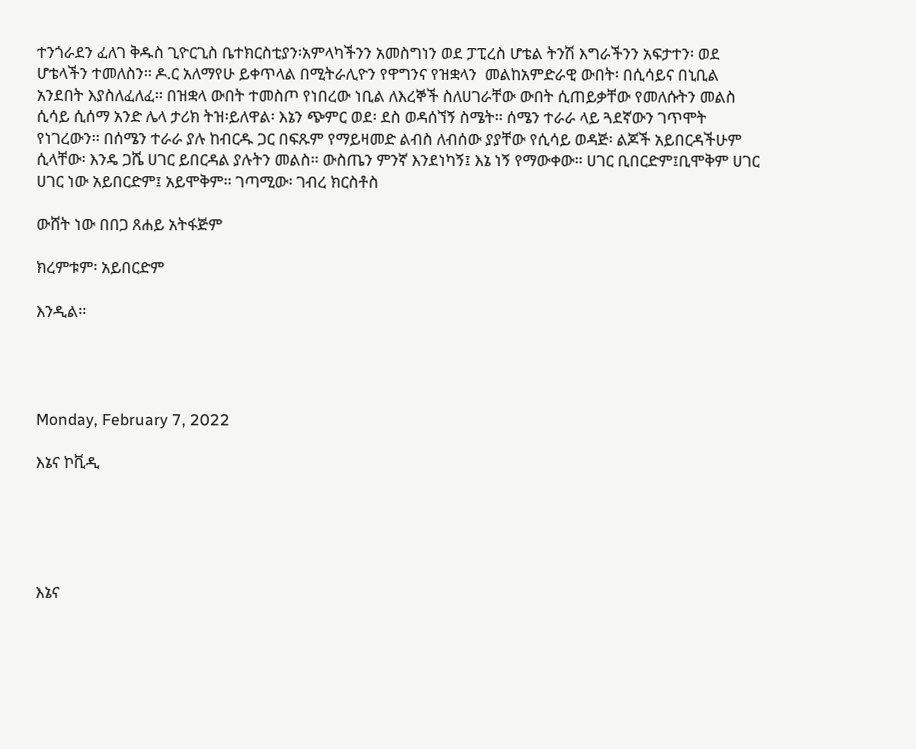ተንጎራደን ፈለገ ቅዱስ ጊዮርጊስ ቤተክርስቲያን፡አምላካችንን አመስግነን ወደ ፓፒረስ ሆቴል ትንሽ እግራችንን አፍታተን፡ ወደ ሆቴላችን ተመለስን፡፡ ዶ.ር አለማየሁ ይቀጥላል በሚትራሊዮን የዋግንና የዝቋላን  መልከአምድራዊ ውበት፡ በሲሳይና በኒቢል አንደበት እያስለፈለፈ፡፡ በዝቋላ ውበት ተመስጦ የነበረው ነቢል ለእረኞች ስለሀገራቸው ውበት ሲጠይቃቸው የመለሱትን መልስ ሲሳይ ሲሰማ አንድ ሌላ ታሪክ ትዝ፡ይለዋል፡ እኔን ጭምር ወደ፡ ደስ ወዳሰኘኝ ስሜት፡፡ ሰሜን ተራራ ላይ ጓደኛውን ገጥሞት የነገረውን፡፡ በሰሜን ተራራ ያሉ ከብርዱ ጋር በፍጹም የማይዛመድ ልብስ ለብሰው ያያቸው የሲሳይ ወዳጅ፡ ልጆች አይበርዳችሁም ሲላቸው፡ እንዴ ጋሼ ሀገር ይበርዳል ያሉትን መልስ፡፡ ውስጤን ምንኛ እንደነካኝ፤ እኔ ነኝ የማውቀው፡፡ ሀገር ቢበርድም፤ቢሞቅም ሀገር ሀገር ነው አይበርድም፤ አይሞቅም፡፡ ገጣሚው፡ ገብረ ክርስቶስ

ውሸት ነው በበጋ ጸሐይ አትፋጅም

ክረምቱም፡ አይበርድም

እንዲል፡፡




Monday, February 7, 2022

እኔና ኮቪዲ





እኔና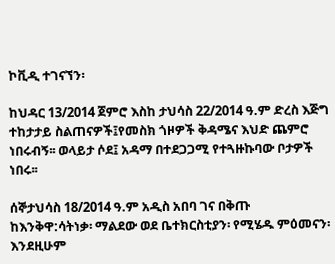ኮቪዲ ተገናኘን፡

ከህዳር 13/2014 ጀምሮ እስከ ታህሳስ 22/2014 ዓ.ም ድረስ እጅግ ተከታታይ ስልጠናዎች፤የመስክ ጎዞዎች ቅዳሜና እህድ ጨምሮ ነበሩብኝ፡፡ ወላይታ ሶደ፤ አዳማ በተደጋጋሚ የተጓዙኩባው ቦታዎች ነበሩ፡፡

ሰኞታህሳስ 18/2014 ዓ.ም አዲስ አበባ ገና በቅጡ ከእንቅዋ:ሳትነቃ፡ ማልደው ወደ ቤተክርስቲያን፡ የሚሄዱ ምዕመናን፡ እንደዚሁም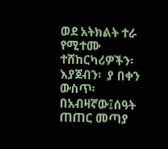ወደ አትክልት ተራ የሚተሙ ተሸከርካሪዎችን፡ እያጀብን፡  ያ በቀን ውስጥ፡በአብዛኛው፤ሰዓት  ጠጠር መጣያ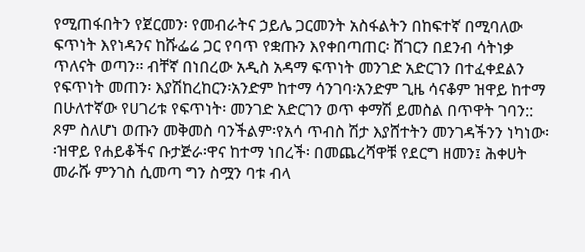የሚጠፋበትን የጀርመን፡ የመብራትና ኃይሌ ጋርመንት አስፋልትን በከፍተኛ በሚባለው ፍጥነት እየነዳንና ከሹፌሬ ጋር የባጥ የቋጡን እየቀበጣጠር፡ ሸገርን በደንብ ሳትነቃ ጥለናት ወጣን፡፡ ብቸኛ በነበረው አዲስ አዳማ ፍጥነት መንገድ አድርገን በተፈቀደልን የፍጥነት መጠን፡ እያሽከረከርን፡አንድም ከተማ ሳንገባ፡አንድም ጊዜ ሳናቆም ዝዋይ ከተማ በሁለተኛው የሀገሪቱ የፍጥነት፡ መንገድ አድርገን ወጥ ቀማሽ ይመስል በጥዋት ገባን:: ጾም ስለሆነ ወጡን መቅመስ ባንችልም፡የአሳ ጥብስ ሽታ እያሸተትን መንገዳችንን ነካነው፡፡ዝዋይ የሐይቆችና ቡታጅራ፡ዋና ከተማ ነበረች፡ በመጨረሻዋቹ የደርግ ዘመን፤ ሕቀሀት መራሹ ምንገስ ሲመጣ ግን ስሟን ባቱ ብላ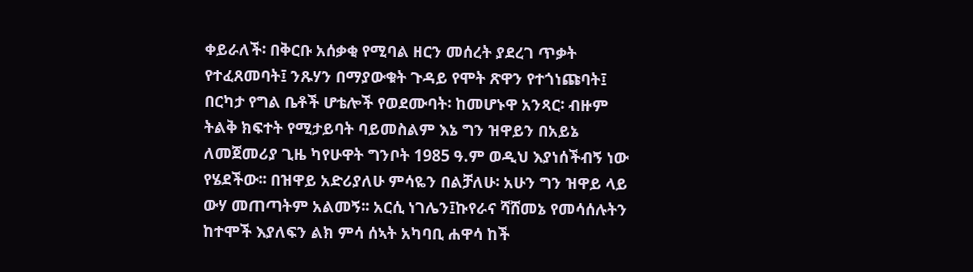ቀይራለች፡ በቅርቡ አሰቃቂ የሚባል ዘርን መሰረት ያደረገ ጥቃት የተፈጸመባት፤ ንጹሃን በማያውቁት ጉዳይ የሞት ጽዋን የተጎነጩባት፤ በርካታ የግል ቤቶች ሆቴሎች የወደሙባት፡ ከመሆኑዋ አንጻር፡ ብዙም ትልቅ ክፍተት የሚታይባት ባይመስልም እኔ ግን ዝዋይን በአይኔ ለመጀመሪያ ጊዜ ካየሁዋት ግንቦት 1985 ዓ.ም ወዲህ እያነሰችብኝ ነው የሄደችው፡፡ በዝዋይ አድሪያለሁ ምሳዬን በልቻለሁ፡ አሁን ግን ዝዋይ ላይ ውሃ መጠጣትም አልመኝ፡፡ አርሲ ነገሌን፤ኩየራና ሻሸመኔ የመሳሰሉትን ከተሞች እያለፍን ልክ ምሳ ሰኣት አካባቢ ሐዋሳ ከች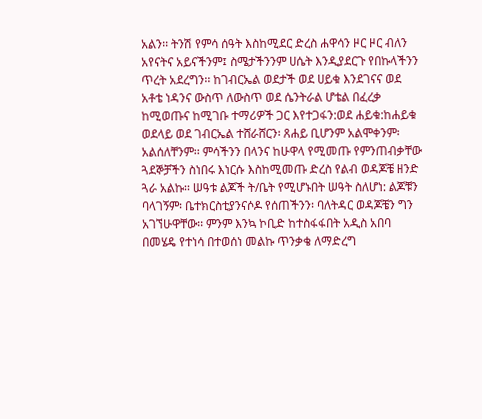አልን፡፡ ትንሽ የምሳ ሰዓት እስከሚደር ድረስ ሐዋሳን ዞር ዞር ብለን አየናትና አይናችንም፤ ስሜታችንንም ሀሴት እንዲያደርጉ የበኩላችንን ጥረት አደረግን፡፡ ከገብርኤል ወደታች ወደ ሀይቁ እንደገናና ወደ አቶቴ ነዳንና ውስጥ ለውስጥ ወደ ሴንትራል ሆቴል በፈረቃ ከሚወጡና ከሚገቡ ተማሪዎች ጋር እየተጋፋን:ወደ ሐይቁ:ከሐይቁ ወደላይ ወደ ገብርኤል ተሸራሸርን፡ ጸሐይ ቢሆንም አልሞቀንም፡ አልሰለቸንም፡፡ ምሳችንን በላንና ከሁዋላ የሚመጡ የምንጠብቃቸው ጓደኞቻችን ስነበሩ እነርሱ እስከሚመጡ ድረስ የልብ ወዳጆቼ ዘንድ ጓራ አልኩ፡፡ ሠዓቱ ልጆች ት/ቤት የሚሆኑበት ሠዓት ስለሆነ: ልጆቹን ባላገኝም፡ ቤተክርስቲያንናሶዶ የሰጠችንን፡ ባለትዳር ወዳጆቼን ግን አገኘሁዋቸው፡፡ ምንም እንኳ ኮቢድ ከተስፋፋበት አዲስ አበባ በመሄዴ የተነሳ በተወሰነ መልኩ ጥንቃቄ ለማድረግ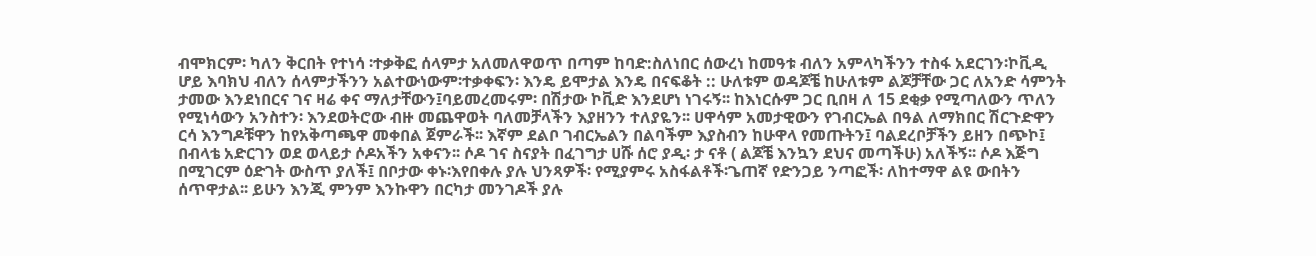ብሞክርም፡ ካለን ቅርበት የተነሳ ፡ተቃቅፎ ሰላምታ አለመለዋወጥ በጣም ከባድ:ስለነበር ሰውረነ ከመዓቱ ብለን አምላካችንን ተስፋ አደርገን፡ኮቪዲ ሆይ እባክህ ብለን ሰላምታችንን አልተውነውም፡ተቃቀፍን፡ እንዴ ይሞታል እንዴ በናፍቆት :: ሁለቱም ወዳጆቼ ከሁለቱም ልጆቻቸው ጋር ለአንድ ሳምንት ታመው እንደነበርና ገና ዛሬ ቀና ማለታቸውን፤ባይመረመሩም፡ በሽታው ኮቪድ እንደሆነ ነገሩኝ፡፡ ከእነርሱም ጋር ቢበዛ ለ 15 ደቂቃ የሚጣለውን ጥለን የሚነሳውን አንስተን፡ እንደወትሮው ብዙ መጨዋወት ባለመቻላችን እያዘንን ተለያዬን፡፡ ሀዋሳም አመታዊውን የገብርኤል በዓል ለማክበር ሽርጉድዋን ርሳ እንግዶቹዋን ከየአቅጣጫዋ መቀበል ጀምራች፡፡ እኛም ደልቦ ገብርኤልን በልባችም እያስብን ከሁዋላ የመጡትን፤ ባልደረቦቻችን ይዘን በጭኮ፤ በብላቴ አድርገን ወደ ወላይታ ሶዶአችን አቀናን፡፡ ሶዶ ገና ስናያት በፈገግታ ሀሹ ሰሮ ያዲ፡ ታ ናቶ ( ልጆቼ እንኳን ደህና መጣችሁ) አለችኝ፡፡ ሶዶ እጅግ በሚገርም ዕድገት ውስጥ ያለች፤ በቦታው ቀኑ፡እየበቀሉ ያሉ ህንጻዎች፡ የሚያምሩ አስፋልቶች፡ጌጠኛ የድንጋይ ንጣፎች፡ ለከተማዋ ልዩ ውበትን ሰጥዋታል፡፡ ይሁን እንጂ ምንም እንኩዋን በርካታ መንገዶች ያሉ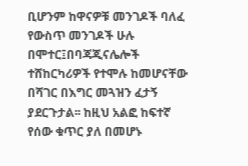ቢሆንም ከዋናዎቹ መንገዶች ባለፈ የውስጥ መንገዶች ሁሉ በሞተር፤በባጃጂናሌሎች ተሸከርካሪዎች የተሞሉ ከመሆናቸው በሻገር በእግር መጓዝን ፈታኝ ያደርጉታል፡፡ ከዚህ አልፎ ከፍተኛ የሰው ቁጥር ያለ በመሆኑ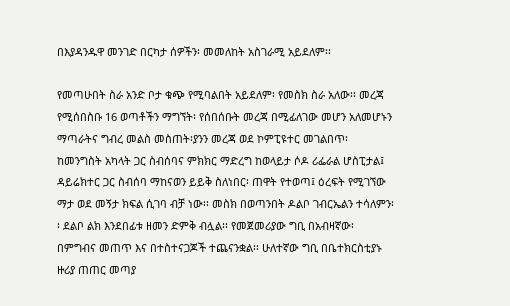በእያዳንዱዋ መንገድ በርካታ ሰዎችን፡ መመለከት አስገራሚ አይደለም፡፡

የመጣሁበት ስራ አንድ ቦታ ቁጭ የሚባልበት አይደለም፡ የመስክ ስራ አለው፡፡ መረጃ የሚሰበስቡ 16 ወጣቶችን ማግኘት፡ የሰበሰቡት መረጃ በሚፊለገው መሆን አለመሆኑን ማጣራትና ግብረ መልስ መስጠት፡ያንን መረጃ ወደ ኮምፒዩተር መገልበጥ፡ ከመንግስት አካላት ጋር ስብሰባና ምክክር ማድረግ ከወላይታ ሶዶ ሪፌራል ሆስፒታል፤ ዳይሬክተር ጋር ስብሰባ ማከናወን ይይቅ ስለነበር፡ ጠዋት የተወጣ፤ ዕረፍት የሚገኘው ማታ ወደ መኝታ ክፍል ሲገባ ብቻ ነው፡፡ መስክ በወጣንበት ዶልቦ ገብርኤልን ተሳለምን፡፡ ደልቦ ልክ እንደበፊቱ ዘመን ድምቅ ብሏል፡፡ የመጀመሪያው ግቢ በአብዛኛው፡ በምግብና መጠጥ እና በተስተናጋጆች ተጨናንቋል፡፡ ሁለተኛው ግቢ በቤተክርስቲያኑ ዙሪያ ጠጠር መጣያ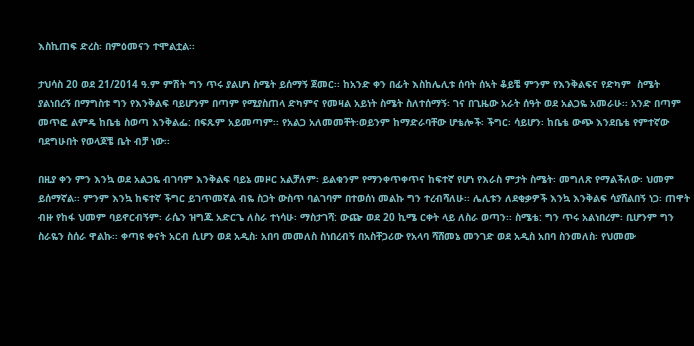እስኪጠፍ ድረስ፡ በምዕመናን ተሞልቷል፡፡

ታህሳስ 20 ወደ 21/2014 ዓ.ም ምሽት ግን ጥሩ ያልሆነ ስሜት ይሰማኝ ጀመር፡፡ ከአንድ ቀን በፊት እስከሌሊቱ ሰባት ሰኣት ቆይቼ ምንም የእንቅልፍና የድካም  ስሜት ያልነበረኝ በማግስቱ ግን የእንቅልፍ ባይሆንም በጣም የሚያስጠላ ድካምና የመዛል አይነት ስሜት ስለተሰማኝ፡ ገና በጊዜው አራት ሰዓት ወደ አልጋዬ አመራሁ፡፡ አንድ በጣም መጥፎ ልምዴ ከቤቴ ስወጣ እንቅልፌ: በፍጹም አይመጣም፡፡ የአልጋ አለመመቸት፡ወይንም ከማድራባቸው ሆቴሎች፡ ችግር፡ ሳይሆን፡ ከቤቴ ውጭ እንደቤቴ የምተኛው ባደግሁበት የወላጆቼ ቤት ብቻ ነው፡፡

በዚያ ቀን ምን እንኳ ወደ አልጋዬ ብገባም እንቅልፍ ባይኔ መዞር አልቻለም፡ ይልቁንም የማንቀጥቀጥና ከፍተኛ የሆነ የእራስ ምታት ስሜት፡ መግለጽ የማልችለው፡ ህመም ይሰማኛል፡፡ ምንም እንኳ ከፍተኛ ችግር ይገጥመኛል ብዬ ስጋት ውስጥ ባልገባም በተወሰነ መልኩ ግን ተረብሻለሁ፡፡ ሌሊቱን ለደቂቃዎች እንኳ እንቅልፍ ሳያሸልበኝ ነጋ፡ ጠዋት ብዙ የከፋ ህመም ባይኖርብኝም፡ ራሴን ዝግጁ አድርጌ ለስራ ተነሳሁ፡ ማስታገሻ: ውጬ ወደ 20 ኪሜ ርቀት ላይ ለስራ ወጣን፡፡ ስሜቴ: ግን ጥሩ አልነበረም፡ ቢሆንም ግን ስራዬን ስሰራ ዋልኩ፡፡ ቀጣዩ ቀናት አርብ ሲሆን ወደ አዲስ፡ አበባ መመለስ ስነበረብኝ በአስቸጋሪው የአላባ ሻሸመኔ መንገድ ወደ አዲስ አበባ ስንመለስ፡ የህመሙ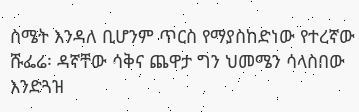ስሜት እንዳለ ቢሆንም ጥርስ የማያስከድነው የተረኛው ሹፌሬ፡ ዳኛቸው ሳቅና ጨዋታ ግን ህመሜን ሳላስበው እንድጓዝ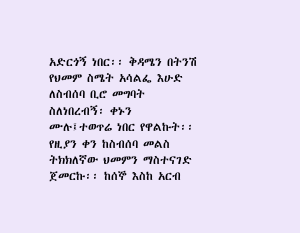አድርጎኝ ነበር፡፡ ቅዳሜን በትንሽ የህመም ስሜት አሳልፌ እሁድ ለስብሰባ ቢሮ መግባት ስለነበረብኝ፡ ቀኑን ሙሉ፤ተወጥሬ ነበር የዋልኩት፡፡ የዚያን ቀን ከስብሰባ መልስ ትክክለኛው ህመምን ማስተናገድ ጀመርኩ፡፡ ከሰኞ እስከ አርብ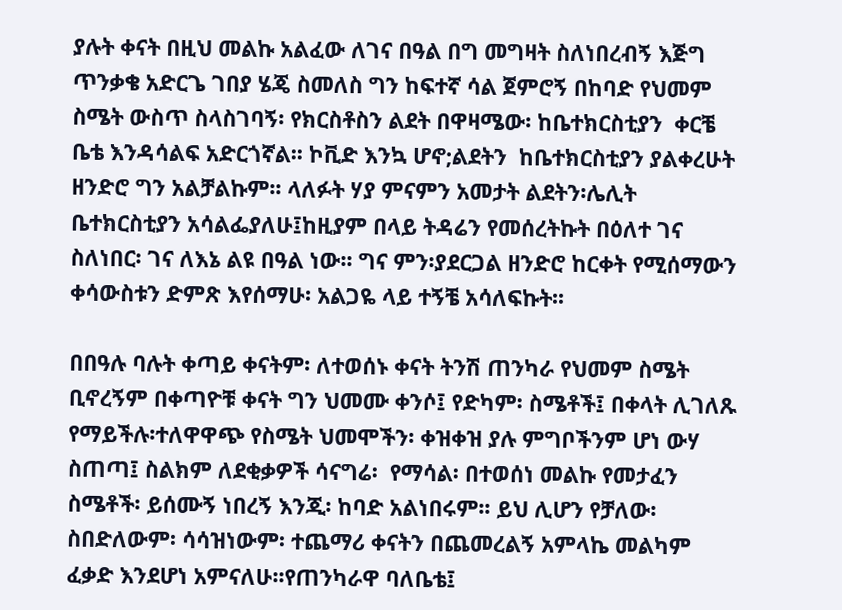ያሉት ቀናት በዚህ መልኩ አልፈው ለገና በዓል በግ መግዛት ስለነበረብኝ እጅግ ጥንቃቄ አድርጌ ገበያ ሄጄ ስመለስ ግን ከፍተኛ ሳል ጀምሮኝ በከባድ የህመም ስሜት ውስጥ ስላስገባኝ፡ የክርስቶስን ልደት በዋዛሜው፡ ከቤተክርስቲያን  ቀርቼ ቤቴ እንዳሳልፍ አድርጎኛል፡፡ ኮቪድ እንኳ ሆኖ;ልደትን  ከቤተክርስቲያን ያልቀረሁት ዘንድሮ ግን አልቻልኩም፡፡ ላለፉት ሃያ ምናምን አመታት ልደትን፡ሌሊት  ቤተክርስቲያን አሳልፌያለሁ፤ከዚያም በላይ ትዳሬን የመሰረትኩት በዕለተ ገና ስለነበር፡ ገና ለእኔ ልዩ በዓል ነው፡፡ ግና ምን፡ያደርጋል ዘንድሮ ከርቀት የሚሰማውን ቀሳውስቱን ድምጽ እየሰማሁ፡ አልጋዬ ላይ ተኝቼ አሳለፍኩት፡፡

በበዓሉ ባሉት ቀጣይ ቀናትም፡ ለተወሰኑ ቀናት ትንሽ ጠንካራ የህመም ስሜት ቢኖረኝም በቀጣዮቹ ቀናት ግን ህመሙ ቀንሶ፤ የድካም፡ ስሜቶች፤ በቀላት ሊገለጹ የማይችሉ፡ተለዋዋጭ የስሜት ህመሞችን፡ ቀዝቀዝ ያሉ ምግቦችንም ሆነ ውሃ ስጠጣ፤ ስልክም ለደቂቃዎች ሳናግሬ፡  የማሳል፡ በተወሰነ መልኩ የመታፈን  ስሜቶች፡ ይሰሙኝ ነበረኝ እንጂ፡ ከባድ አልነበሩም፡፡ ይህ ሊሆን የቻለው፡ ስበድለውም፡ ሳሳዝነውም፡ ተጨማሪ ቀናትን በጨመረልኝ አምላኬ መልካም ፈቃድ እንደሆነ አምናለሁ፡፡የጠንካራዋ ባለቤቴ፤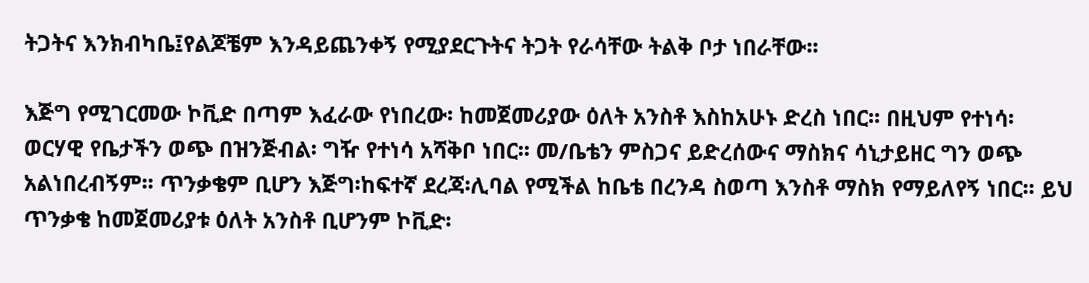ትጋትና እንክብካቤ፤የልጆቼም እንዳይጨንቀኝ የሚያደርጉትና ትጋት የራሳቸው ትልቅ ቦታ ነበራቸው፡፡

እጅግ የሚገርመው ኮቪድ በጣም እፈራው የነበረው፡ ከመጀመሪያው ዕለት አንስቶ እስከአሁኑ ድረስ ነበር፡፡ በዚህም የተነሳ፡ ወርሃዊ የቤታችን ወጭ በዝንጅብል፡ ግዥ የተነሳ አሻቅቦ ነበር፡፡ መ/ቤቴን ምስጋና ይድረሰውና ማስክና ሳኒታይዘር ግን ወጭ አልነበረብኝም፡፡ ጥንቃቄም ቢሆን እጅግ፡ከፍተኛ ደረጃ፡ሊባል የሚችል ከቤቴ በረንዳ ስወጣ እንስቶ ማስክ የማይለየኝ ነበር፡፡ ይህ ጥንቃቄ ከመጀመሪያቱ ዕለት አንስቶ ቢሆንም ኮቪድ፡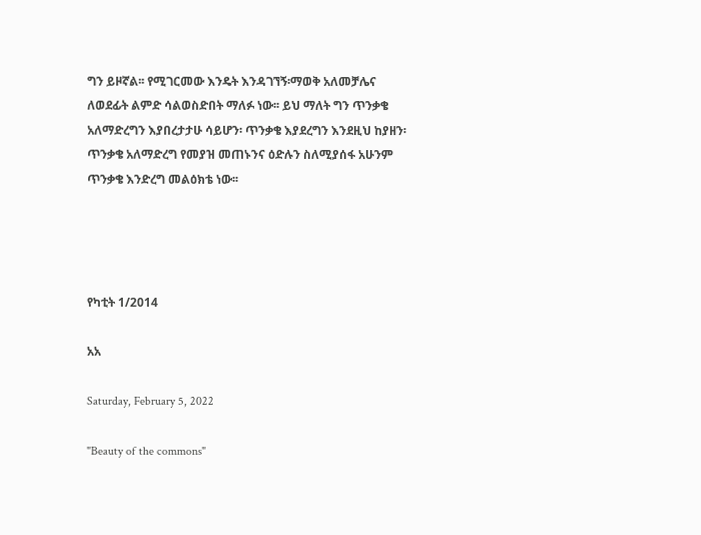ግን ይዞኛል፡፡ የሚገርመው እንዴት እንዳገኘኝ፡ማወቅ አለመቻሌና ለወደፊት ልምድ ሳልወስድበት ማለፉ ነው፡፡ ይህ ማለት ግን ጥንቃቄ አለማድረግን እያበረታታሁ ሳይሆን፡ ጥንቃቄ እያደረግን እንደዚህ ከያዘን፡ ጥንቃቄ አለማድረግ የመያዝ መጠኑንና ዕድሉን ስለሚያሰፋ አሁንም ጥንቃቄ እንድረግ መልዕክቴ ነው፡፡




የካቲት 1/2014

አአ

Saturday, February 5, 2022

"Beauty of the commons"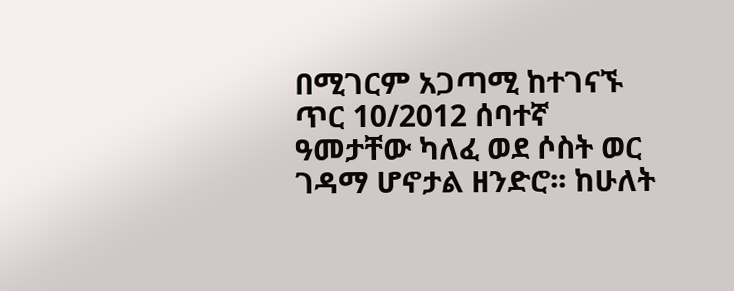በሚገርም አጋጣሚ ከተገናኙ ጥር 10/2012 ሰባተኛ ዓመታቸው ካለፈ ወደ ሶስት ወር ገዳማ ሆኖታል ዘንድሮ፡፡ ከሁለት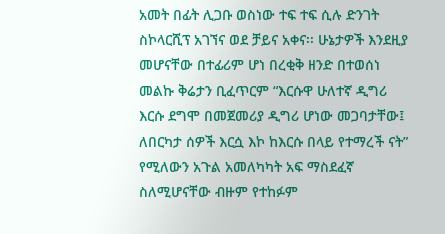አመት በፊት ሊጋቡ ወስነው ተፍ ተፍ ሲሉ ድንገት ስኮላርሺፕ አገኘና ወደ ቻይና አቀና፡፡ ሁኔታዎች እንደዚያ መሆናቸው በተፊሪም ሆነ በረቂቅ ዘንድ በተወሰነ መልኩ ቅሬታን ቢፈጥርም “እርሱዋ ሁለተኛ ዲግሪ እርሱ ደግሞ በመጀመሪያ ዲግሪ ሆነው መጋባታቸው፤ ለበርካታ ሰዎች እርሷ እኮ ከእርሱ በላይ የተማረች ናት” የሚለውን አጉል አመለካካት አፍ ማስደፈኛ ስለሚሆናቸው ብዙም የተከፉም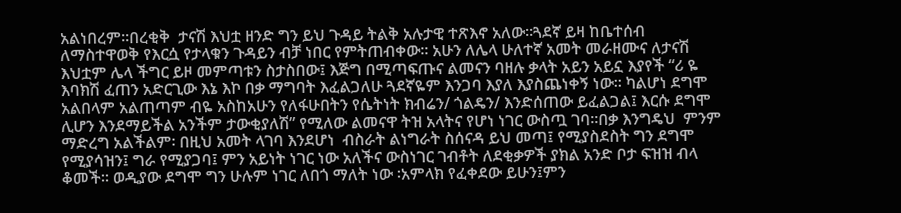አልነበረም፡፡በረቂቅ  ታናሽ እህቷ ዘንድ ግን ይህ ጉዳይ ትልቅ አሉታዊ ተጽእኖ አለው፡፡ጓደኛ ይዛ ከቤተሰብ ለማስተዋወቅ የእርሷ የታላቁን ጉዳይን ብቻ ነበር የምትጠብቀው፡፡ አሁን ለሌላ ሁለተኛ አመት መራዘሙና ለታናሽ እህቷም ሌላ ችግር ይዞ መምጣቱን ስታስበው፤ እጅግ በሚጣፍጡና ልመናን ባዘሉ ቃላት አይን አይኗ እያየች “ሪ ዬ እባክሽ ፈጠን አድርጊው እኔ እኮ በቃ ማግባት እፈልጋለሁ ጓደኛዬም እንጋባ እያለ እያስጨነቀኝ ነው፡፡ ካልሆነ ደግሞ አልበላም አልጠጣም ብዬ አስከአሁን የለፋሁበትን የሴትነት ክብሬን/ ጎልዴን/ እንድሰጠው ይፈልጋል፤ እርሱ ደግሞ ሊሆን እንደማይችል አንችም ታውቂያለሽ” የሚለው ልመናዋ ትዝ አላትና የሆነ ነገር ውስጧ ገባ፡፡በቃ እንግዴህ  ምንም ማድረግ አልችልም፡ በዚህ አመት ላገባ እንደሆነ  ብስራት ልነግራት ስሰናዳ ይህ መጣ፤ የሚያስደስት ግን ደግሞ የሚያሳዝን፤ ግራ የሚያጋባ፤ ምን አይነት ነገር ነው አለችና ውስነገር ገብቶት ለደቂቃዎች ያክል አንድ ቦታ ፍዝዝ ብላ ቆመች፡፡ ወዲያው ደግሞ ግን ሁሉም ነገር ለበጎ ማለት ነው ፡አምላክ የፈቀደው ይሁን፤ምን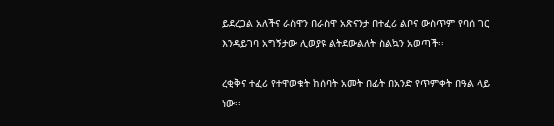ይደረጋል አለችና ራስዋን በራስዋ አጽናንታ በተፈሪ ልቦና ውስጥም የባሰ ገር እንዳይገባ አግኝታው ሊወያዩ ልትደውልለት ስልኳን አወጣች፡፡

ረቂቅና ተፈሪ የተዋወቁት ከሰባት አመት በፊት በአንድ የጥምቀት በዓል ላይ ነው፡፡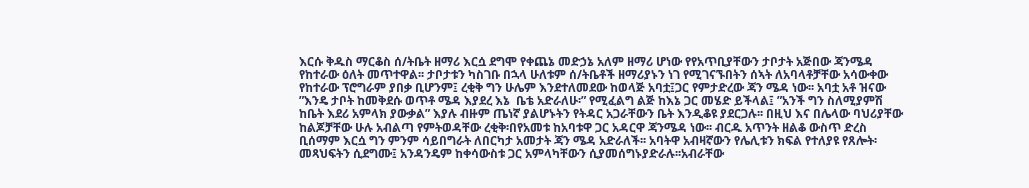እርሱ ቅዱስ ማርቆስ ሰ/ትቤት ዘማሪ እርሷ ደግሞ የቀጨኔ መድኃኔ አለም ዘማሪ ሆነው የየአጥቢያቸውን ታቦታት አጅበው ጃንሜዳ የከተራው ዕለት መጥተዋል፡፡ ታቦታቱን ካስገቡ በኋላ ሁለቱም ሰ/ትቤቶች ዘማሪያኑን ነገ የሚገናኙበትን ሰኣት ለአባላቶቻቸው አሳውቀው የከተራው ፕሮግራም ያበቃ ቢሆንም፤ ረቂቅ ግን ሁሌም እንደተለመደው ከወላጅ አባቷ፤ጋር የምታድረው ጃን ሜዳ ነው፡፡ አባቷ አቶ ዝናው ”እንዴ ታቦት ከመቅደሱ ወጥቶ ሜዳ እያደረ እኔ  ቤቴ አድራለሁ፡” የሚፈልግ ልጅ ከእኔ ጋር መሄድ ይችላል፤ ”አንች ግን ስለሚያምሽ ከቤት እደሪ አምላክ ያውቃል” እያሉ ብዙም ጤነኛ ያልሆኑትን የትዳር አጋራቸውን ቤት እንዲቆዩ ያደርጋሉ፡፡ በዚህ እና በሌላው ባህሪያቸው ከልጆቻቸው ሁሉ አብልጣ የምትወዳቸው ረቂቅ፡በየአመቱ ከአባቱዋ ጋር አዳርዋ ጃንሜዳ ነው፡፡ ብርዱ አጥንት ዘልቆ ውስጥ ድረስ ቢሰማም እርሷ ግን ምንም ሳይበግራት ለበርካታ አመታት ጃን ሜዳ አድራለች፡፡ አባትዋ አብዛኛውን የሌሊቱን ክፍል የተለያዩ የጸሎት፡መጻህፍትን ሲደግሙ፤ አንዳንዴም ከቀሳውስቱ ጋር አምላካቸውን ሲያመሰግኑያድራሉ፡፡አብራቸው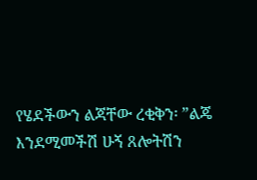የሄደችውን ልጃቸው ረቂቅን፡ ”ልጄ እንደሚመችሽ ሁኝ ጸሎትሽን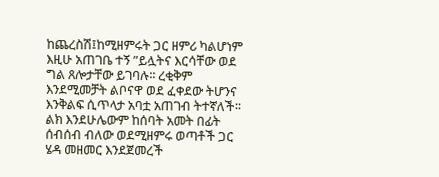ከጨረስሽ፤ከሚዘምሩት ጋር ዘምሪ ካልሆነም እዚሁ አጠገቤ ተኝ ”ይሏትና እርሳቸው ወደ ግል ጸሎታቸው ይገባሉ፡፡ ረቂቅም እንደሚመቻት ልቦናዋ ወደ ፈቀደው ትሆንና እንቅልፍ ሲጥላታ አባቷ አጠገብ ትተኛለች፡፡ ልክ እንደሁሌውም ከሰባት አመት በፊት ሰብሰብ ብለው ወደሚዘምሩ ወጣቶች ጋር ሄዳ መዘመር እንደጀመረች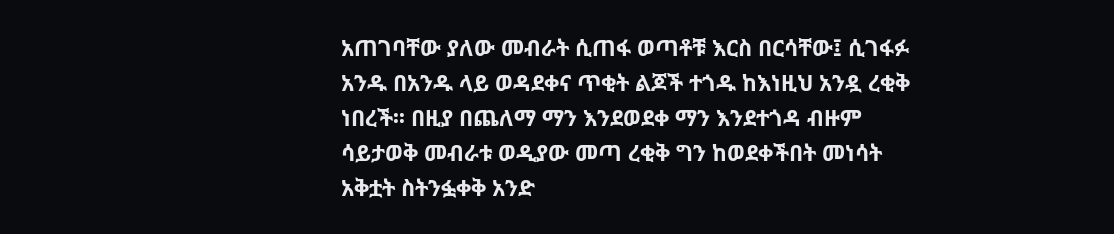አጠገባቸው ያለው መብራት ሲጠፋ ወጣቶቹ እርስ በርሳቸው፤ ሲገፋፉ አንዱ በአንዱ ላይ ወዳደቀና ጥቂት ልጆች ተጎዱ ከእነዚህ አንዷ ረቂቅ ነበረች፡፡ በዚያ በጨለማ ማን እንደወደቀ ማን እንደተጎዳ ብዙም ሳይታወቅ መብራቱ ወዲያው መጣ ረቂቅ ግን ከወደቀችበት መነሳት አቅቷት ስትንፏቀቅ አንድ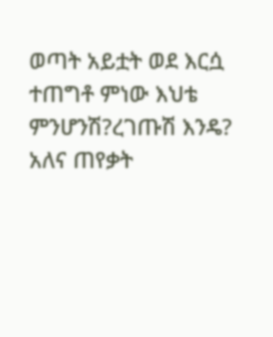ወጣት አይቷት ወደ እርሷ ተጠግቶ ምነው እህቴ ምንሆንሽ?ረገጡሽ እንዴ? አለና ጠየቃት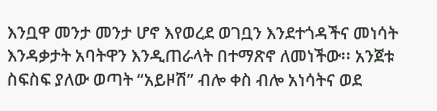እንቧዋ መንታ መንታ ሆኖ እየወረደ ወገቧን እንደተጎዳችና መነሳት እንዳቃታት አባትዋን እንዲጠራላት በተማጽኖ ለመነችው፡፡ አንጀቱ ስፍስፍ ያለው ወጣት “አይዞሽ” ብሎ ቀስ ብሎ አነሳትና ወደ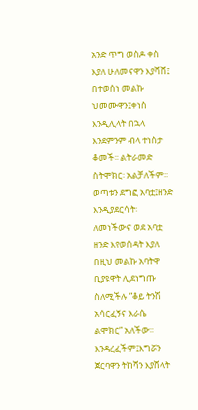አንድ ጥግ ወስዶ ቀስ እያለ ሁለመናዋን እያሻሸ፤ በተወሰነ መልኩ ህመሙዋን፤ቀነስ እንዲሊላት በኋላ እንደምንም ብላ ተነስታ ቆመች፡፡ ልትራመድ ስትሞክር፡ አልቻለችም፡፡ወጣቱን ደግፎ አባቷ፤ዘንድ እንዲያደርሳት፡ለመነችውና ወደ አባቷ ዘንድ እየወሰዳት እያለ በዚህ መልኩ አባትዋ ቢያዩዋት ሊደነግጡ ስለሚችሉ ”ቆይ ትንሽ አሳርፈኝና እራሴ ልሞክር” አለችው፡፡ እንዳረፈችም፤እግሯን ጀርባዋን ትከሻን እያሸላት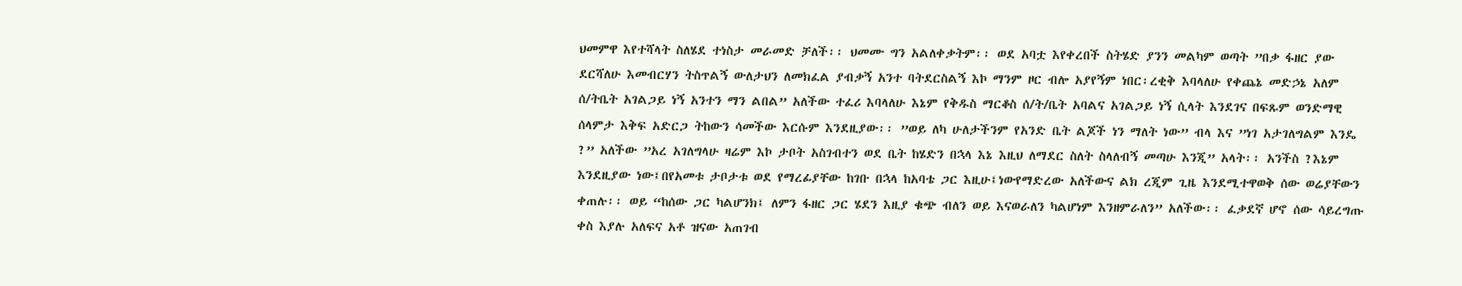ህመምዋ እየተሻላት ስለሄደ ተነስታ መራመድ ቻለች፡፡ ህመሙ ግን አልለቀቃትም፡፡ ወደ አባቷ እየቀረበች ስትሄድ ያንን መልካም ወጣት ”በቃ ፋዘር ያው ደርሻለሁ እመብርሃን ትስጥልኝ ውለታህን ለመክፈል ያብቃኝ አንተ ባትደርስልኝ እኮ ማንም ዞር ብሎ አያየኝም ነበር፡ረቂቅ እባላለሁ የቀጨኔ መድኃኔ አለም ሰ/ትቤት አገልጋይ ነኝ አንተን ማን ልበል” አለችው ተፈሪ እባላለሁ እኔም የቅዱስ ማርቆስ ሰ/ት/ቤት አባልና አገልጋይ ነኝ ሲላት እንደገና በፍጹም ወንድማዊ ሰላምታ እቅፍ አድርጋ ትከውን ሳመችው እርሱም እንደዚያው፡፡ ”ወይ ለካ ሁለታችንም የአንድ ቤት ልጆች ነን ማለት ነው” ብላ እና ”ነገ አታገለግልም እንዴ ?” አለችው ”አረ አገለግላሁ ዛሬም እኮ ታቦት አስገብተን ወደ ቤት ከሄድን በኋላ እኔ እዚህ ለማደር ስለት ስላለብኝ መጣሁ እንጂ” አላት፡፡ አንችስ ?እኔም እንደዚያው ነው፤በየአመቱ ታቦታቱ ወደ የማረፊያቸው ከገቡ በኋላ ከአባቴ ጋር እዚሁ፤ነውየማድረው አለችውና ልክ ረጂም ጊዜ እንደሚተዋወቅ ሰው ወሬያቸውን ቀጠሉ፡፡ ወይ “ከሰው ጋር ካልሆንክ፤ ለምን ፋዘር ጋር ሄደን እዚያ ቁጭ ብለን ወይ እናወራለን ካልሆነም እንዘምራለን” አለችው፡፡ ፈቃደኛ ሆኖ ሰው ሳይረግጡ ቀስ እያሉ አለፍና አቶ ዝናው አጠገብ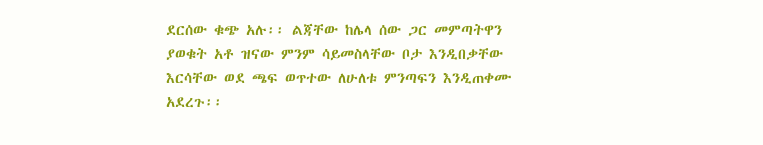ደርሰው ቁጭ አሉ፡፡ ልጃቸው ከሌላ ሰው ጋር መምጣትዋን ያወቁት አቶ ዝናው ምንም ሳይመስላቸው ቦታ እንዲበቃቸው እርሳቸው ወደ ጫፍ ወጥተው ለሁለቱ ምንጣፍን እንዲጠቀሙ አደረጉ፡፡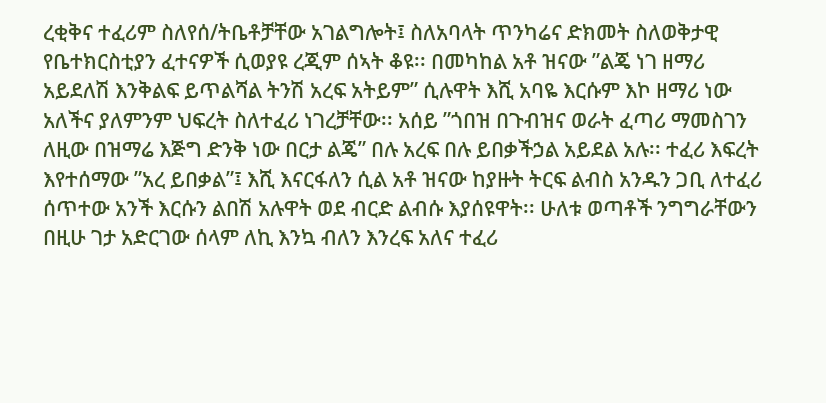ረቂቅና ተፈሪም ስለየሰ/ትቤቶቻቸው አገልግሎት፤ ስለአባላት ጥንካሬና ድክመት ስለወቅታዊ የቤተክርስቲያን ፈተናዎች ሲወያዩ ረጂም ሰኣት ቆዩ፡፡ በመካከል አቶ ዝናው ”ልጄ ነገ ዘማሪ አይደለሽ እንቅልፍ ይጥልሻል ትንሽ አረፍ አትይም” ሲሉዋት እሺ አባዬ እርሱም እኮ ዘማሪ ነው አለችና ያለምንም ህፍረት ስለተፈሪ ነገረቻቸው፡፡ አሰይ ”ጎበዝ በጉብዝና ወራት ፈጣሪ ማመስገን ለዚው በዝማሬ እጅግ ድንቅ ነው በርታ ልጄ” በሉ አረፍ በሉ ይበቃችኃል አይደል አሉ፡፡ ተፈሪ እፍረት እየተሰማው ”አረ ይበቃል”፤ እሺ እናርፋለን ሲል አቶ ዝናው ከያዙት ትርፍ ልብስ አንዱን ጋቢ ለተፈሪ ሰጥተው አንች እርሱን ልበሽ አሉዋት ወደ ብርድ ልብሱ እያሰዩዋት፡፡ ሁለቱ ወጣቶች ንግግራቸውን በዚሁ ገታ አድርገው ሰላም ለኪ እንኳ ብለን እንረፍ አለና ተፈሪ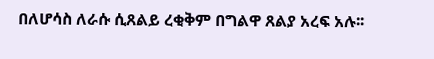በለሆሳስ ለራሱ ሲጸልይ ረቂቅም በግልዋ ጸልያ አረፍ አሉ፡፡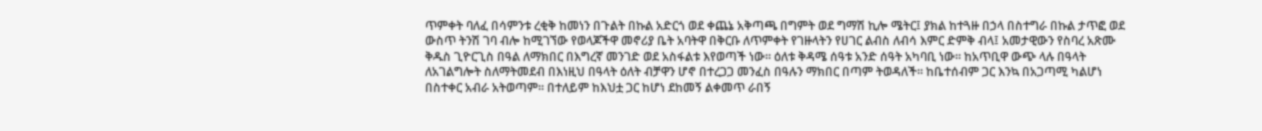ጥምቀት ባለፈ በሳምንቱ ረቂቅ ከመነን በጉልት በኩል አድርጎ ወደ ቀጨኔ አቅጣጫ በግምት ወደ ግማሽ ኪሎ ሜትር፤ ያክል ከተጓዙ በኃላ በስተግራ በኩል ታጥፎ ወደ ውስጥ ትንሽ ገባ ብሎ ከሚገኘው የወላጆችዋ መኖሪያ ቤት አባትዋ በቅርቡ ለጥምቀት የገዙላትን የሀገር ልብስ ለብሳ እምር ድምቅ ብላ፤ አመታዊውን የስባረ አጽሙ ቅዱስ ጊዮርጊስ በዓል ለማክበር በእግረኛ መንገድ ወደ አስፋልቱ እየወጣች ነው፡፡ ዕለቱ ቅዳሜ ሰዓቱ አንድ ሰዓት አካባቢ ነው፡፡ ከአጥቢዋ ውጭ ላሉ በዓላት ለአገልግሎት ስለማትመደብ በእነዚህ በዓላት ዕለት ብቻዋን ሆኖ በተረጋጋ መንፈስ በዓሉን ማክበር በጣም ትወዳለች፡፡ ከቤተሰብም ጋር እንኳ በአጋጣሚ ካልሆነ በስተቀር አብራ አትወጣም፡፡ በተለይም ከእህቷ ጋር ከሆነ ደከመኝ ልቀመጥ ራበኝ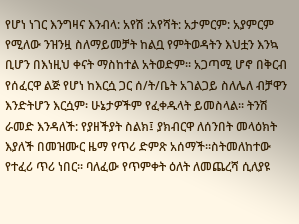የሆነ ነገር እንግዛና እንብላ: አየሽ :አየሻት: አታምርም: አያምርም የሚለው ንዝንዟ ስለማይመቻት ከልቧ የምትወዳትን እህቷን እንኳ ቢሆን በእነዚህ ቀናት ማስከተል አትወድም፡፡ አጋጣሚ ሆኖ በቅርብ የሰፈርዋ ልጅ የሆነ ከእርሷ ጋር ሰ/ት/ቤት አገልጋይ ስለሌለ ብቻዋን እንድትሆን እርሷም፡ ሁኔታዎችም የፈቀዱላት ይመስላል፡፡ ትንሽ ራመድ እንዳለች: የያዘችያት ስልክ፤ ያክብርዋ ለሰንበት መላዕክት እያለች በመዝሙር ዜማ የጥሪ ድምጽ አሰማች፡፡ስትመለከተው የተፈሪ ጥሪ ነበር፡፡ ባለፈው የጥምቀት ዕለት ለመጨረሻ ሲለያዩ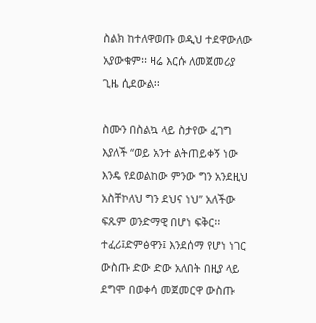ስልክ ከተለዋወጡ ወዲህ ተደዋውለው አያውቁም፡፡ ዛሬ እርሱ ለመጀመሪያ ጊዜ ሲደውል፡፡

ስሙን በስልኳ ላይ ስታየው ፈገግ እያለች “ወይ አንተ ልትጠይቀኝ ነው እንዴ የደወልከው ምንው ግን አንደዚህ አስቸኮለህ ግን ደህና ነህ” አለችው ፍጹም ወንድማዊ በሆነ ፍቅር፡፡ ተፈሪ፤ድምፅዋን፤ እንደሰማ የሆነ ነገር ውስጡ ድው ድው አለበት በዚያ ላይ ደግሞ በወቀሳ መጀመርዋ ውስጡ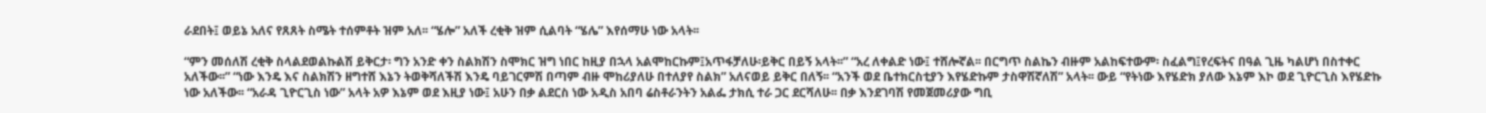ራደበት፤ ወይኔ አለና የጸጸት ስሜት ተሰምቶት ዝም አለ፡፡ “ሄሎ” አለች ረቂቅ ዝም ሲልባት “ሄሌ” እየሰማሁ ነው አላት፡፡

“ምን መሰለሽ ረቂቅ ስላልደወልኩልሽ ይቅርታ፡ ግን አንድ ቀን ስልክሽን ስሞክር ዝግ ነበር ከዚያ በኋላ አልሞከርኩም፤አጥፋቻለሁ፡ይቅር በይኝ አላት፡፡” “አረ ለቀልድ ነው፤ ተሸሎኛል፡፡ በርግጥ ስልኬን ብዙም አልከፍተውም፡ ስፈልግ፤የረፍትና በዓል ጊዜ ካልሆነ በስተቀር አለችው፡፡” “ነው እንዴ እና ስልክሽን ዘግተሸ እኔን ትወቅሻለችሽ እንዴ ባይገርምሽ በጣም ብዙ ሞከሪያለሁ በተለያየ ስልክ” አለናወይ ይቅር በለኝ፡፡ “አንች ወደ ቤተክርስቲያን እየሄድኩም ታስዋሽኛለሽ” አላት፡፡ ውይ “የትነው እየሄድክ ያለው እኔም እኮ ወደ ጊዮርጊስ እየሄድኩ ነው አለችው፡፡ “አራዳ ጊዮርጊስ ነው” አላት አዎ እኔም ወደ እዚያ ነው፤ አሁን በቃ ልደርስ ነው አዲስ አበባ ሬስቶራንትን አልፌ ታክሲ ተራ ጋር ደርሻለሁ፡፡ በቃ እንደገባሽ የመጀመሪያው ግቢ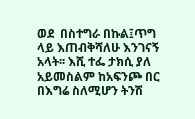ወደ  በስተግራ በኩል፤ጥግ ላይ እጠብቅሻለሁ እንገናኝ አላት፡፡ እሺ ተፌ ታክሲ ያለ አይመስልም ከአፍንጮ በር በእግሬ ስለሚሆን ትንሽ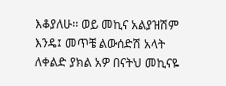እቆያለሁ፡፡ ወይ መኪና አልያዝሽም እንዴ፤ መጥቼ ልውሰድሽ አላት ለቀልድ ያክል አዎ በናትህ መኪናዬ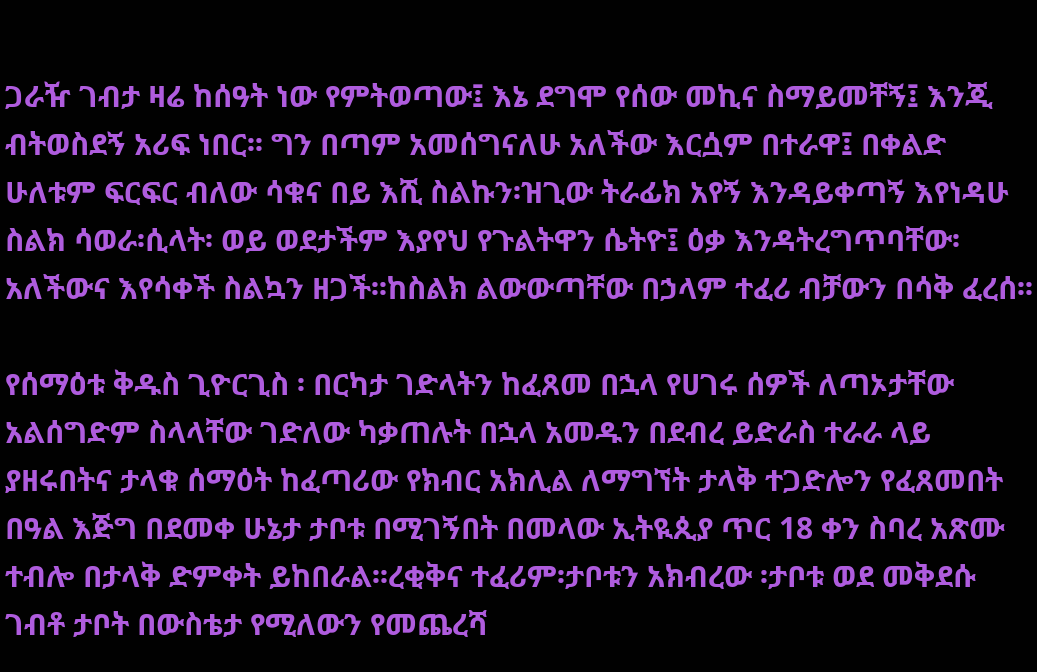ጋራዥ ገብታ ዛሬ ከሰዓት ነው የምትወጣው፤ እኔ ደግሞ የሰው መኪና ስማይመቸኝ፤ እንጂ ብትወስደኝ አሪፍ ነበር፡፡ ግን በጣም አመሰግናለሁ አለችው እርሷም በተራዋ፤ በቀልድ ሁለቱም ፍርፍር ብለው ሳቁና በይ እሺ ስልኩን፡ዝጊው ትራፊክ አየኝ እንዳይቀጣኝ እየነዳሁ ስልክ ሳወራ፡ሲላት፡ ወይ ወደታችም እያየህ የጉልትዋን ሴትዮ፤ ዕቃ እንዳትረግጥባቸው፡ አለችውና እየሳቀች ስልኳን ዘጋች፡፡ከስልክ ልውውጣቸው በኃላም ተፈሪ ብቻውን በሳቅ ፈረሰ፡፡

የሰማዕቱ ቅዱስ ጊዮርጊስ ፡ በርካታ ገድላትን ከፈጸመ በኋላ የሀገሩ ሰዎች ለጣኦታቸው አልሰግድም ስላላቸው ገድለው ካቃጠሉት በኋላ አመዱን በደብረ ይድራስ ተራራ ላይ ያዘሩበትና ታላቁ ሰማዕት ከፈጣሪው የክብር አክሊል ለማግኘት ታላቅ ተጋድሎን የፈጸመበት  በዓል እጅግ በደመቀ ሁኔታ ታቦቱ በሚገኝበት በመላው ኢትዪጲያ ጥር 18 ቀን ስባረ አጽሙ ተብሎ በታላቅ ድምቀት ይከበራል፡፡ረቂቅና ተፈሪም፡ታቦቱን አክብረው ፡ታቦቱ ወደ መቅደሱ ገብቶ ታቦት በውስቴታ የሚለውን የመጨረሻ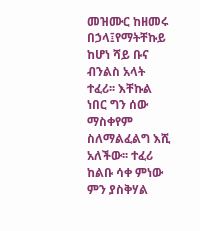መዝሙር ከዘመሩ በኃላ፤የማትቸኩይ ከሆነ ሻይ ቡና ብንልስ አላት ተፈሪ፡፡ እቸኩል ነበር ግን ሰው ማስቀየም ስለማልፈልግ እሺ አለችው፡፡ ተፈሪ ከልቡ ሳቀ ምነው ምን ያስቅሃል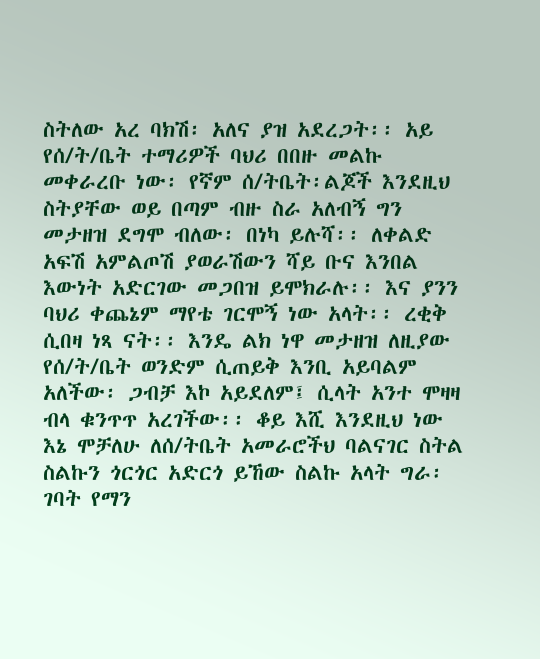ስትለው አረ ባክሽ፡ አለና ያዝ አደረጋት፡፡ አይ የሰ/ት/ቤት ተማሪዎች ባህሪ በበዙ መልኩ መቀራረቡ ነው፡ የኛም ሰ/ትቤት፡ልጆች እንደዚህ ስትያቸው ወይ በጣም ብዙ ስራ አለብኝ ግን መታዘዝ ደግሞ ብለው፡ በነካ ይሉሻ፡፡ ለቀልድ አፍሽ አምልጦሽ ያወራሽውን ሻይ ቡና እንበል እውነት አድርገው መጋበዝ ይሞክራሉ፡፡ እና ያንን ባህሪ ቀጨኔም ማየቴ ገርሞኝ ነው አላት፡፡ ረቂቅ ሲበዛ ነጻ ናት፡፡ እንዴ ልክ ነዋ መታዘዝ ለዚያው የሰ/ት/ቤት ወንድም ሲጠይቅ እንቢ አይባልም አለችው፡ ጋብቻ እኮ አይደለም፤ ሲላት አንተ ሞዛዛ ብላ ቁንጥጥ አረገችው፡፡ ቆይ እሺ እንደዚህ ነው እኔ ሞቻለሁ ለሰ/ትቤት አመራሮችህ ባልናገር ስትል ስልኩን ጎርጎር አድርጎ ይኸው ስልኩ አላት ግራ፡ገባት የማን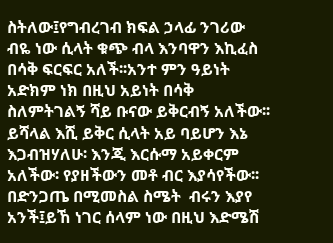ስትለው፤የግብረገብ ክፍል ኃላፊ ንገሪው ብዬ ነው ሲላት ቁጭ ብላ እንባዋን እኪፈስ በሳቅ ፍርፍር አለች፡፡አንተ ምን ዓይነት አድክም ነክ በዚህ አይነት በሳቅ ስለምትገልኝ ሻይ ቡናው ይቅርብኝ አለችው፡፡ ይሻላል እሺ ይቅር ሲላት አይ ባይሆን እኔ እጋብዝሃለሁ፡ እንጂ እርሱማ አይቀርም አለችው፡ የያዘችውን መቶ ብር እያሳየችው፡፡ በድንጋጤ በሚመስል ስሜት  ብሩን እያየ አንች፤ይኸ ነገር ሰላም ነው በዚህ እድሜሽ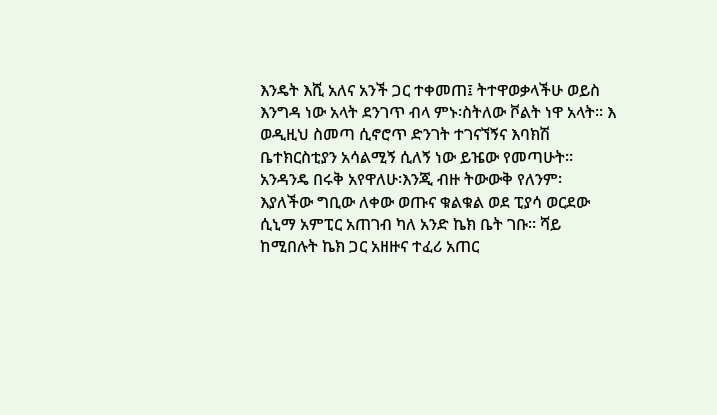እንዴት እሺ አለና አንች ጋር ተቀመጠ፤ ትተዋወቃላችሁ ወይስ እንግዳ ነው አላት ደንገጥ ብላ ምኑ፡ስትለው ቮልት ነዋ አላት፡፡ እ ወዲዚህ ስመጣ ሲኖሮጥ ድንገት ተገናኘኝና እባክሽ ቤተክርስቲያን አሳልሚኝ ሲለኝ ነው ይዤው የመጣሁት፡፡ አንዳንዴ በሩቅ አየዋለሁ፡እንጂ ብዙ ትውውቅ የለንም፡ እያለችው ግቢው ለቀው ወጡና ቁልቁል ወደ ፒያሳ ወርደው ሲኒማ አምፒር አጠገብ ካለ አንድ ኬክ ቤት ገቡ፡፡ ሻይ ከሚበሉት ኬክ ጋር አዘዙና ተፈሪ አጠር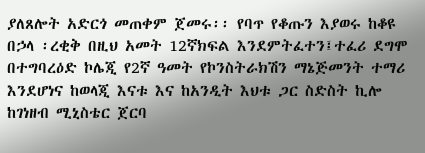ያለጸሎት አድርጎ መጠቀም ጀመሩ፡፡ የባጥ የቆጡን እያወሩ ከቆዩ በኃላ ፡ረቂቅ በዚህ አመት 12ኛክፍል እንደምትፈተን፤ተፈሪ ደግሞ በተግባረዕድ ኮሌጂ የ2ኛ ዓመት የኮንስትራክሽን ማኔጅመንት ተማሪ እንደሆነና ከወላጂ እናቱ እና ከአንዲት እህቱ ጋር ስድስት ኪሎ ከገነዘብ ሚኒስቴር ጀርባ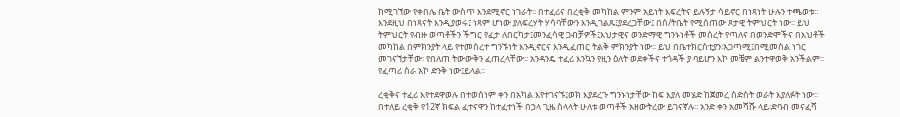ከሚገኘው የቀበሌ ቤት ውስጥ እንደሚኖር ነገራት፡፡ በተፈሪና በረቂቅ መካከል ምንም አይነት እፍረትና ይሉኝታ ሳይኖር በነጻነት ሁሉን ተጫወቱ፡፡ እንደዚህ በነጻናት እንዲያወሩ፤ ነጻም ሆነው ያለፍረሃት ሃሳባቸውን እንዲገልጹ፤ያደረጋቸው፤ በሰ/ትቤት የሚሰጠው ጾታዊ ትምህርት ነው፡፡ ይህ ትምህርት የብዙ ወጣቶችን ችግር የፈታ ለበርካታ፤መንፈሳዊ ጋብቻዎች፤እህታዊና ወንድማዊ ግንኑነቶች መሰረት የጣለና በወንድሞችና በእህቶች መካከል በምክንያት ላይ የተመሰረተ ግንኙነት እንዲኖርና እንዲፈጠር ትልቅ ምክንያት ነው፡፡ ይህ በቤተክርስቲያን፡አጋጣሚ፤በሚመስል ነገር መገናኘታቸው፡ የበለጠ ትውውቅን ፈጠረላቸው፡፡ አንዳንዴ ተፈሪ እንኳን የዚን ዕለት ወደቀችና ተጎዳች ያ ባይሆን እኮ መቼም ልንተዋወቅ አንችልም፡፡ የፈጣሪ ስራ አኮ ድንቅ ነው፤ይላል፡፡

ረቂቅና ተፈሪ እየተደዋወሉ በተወሰነም ቀን በአካል እየተገናኙ፤ወክ እያደረጉ ግንኑነታቸው ከፍ እያለ መሄድ ከጀመረ ስድስት ወራት እያለፉት ነው፡፡ በተለይ ረቂቅ የ12ኛ ክፍል ፈተናዋን ከተፈተነች በኃላ ጊዜ ስላላት ሁለቱ ወጣቶች አዘውትረው ይገናኛሉ፡፡ አንድ ቀን አመሻሹ ላይ፡ድባብ መናፈሻ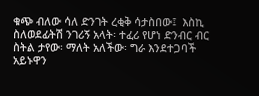ቁጭ ብለው ሳለ ድንገት ረቂቅ ሳታስበው፤  እስኪ ስለወደፊትሽ ንገሪኝ አላት፡ ተፈሪ የሆነ ድንብር ብር ስትል ታየው፡ ማለት አለችው፡ ግራ እንደተጋባች አይኑዋን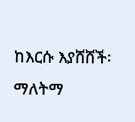ከእርሱ እያሸሸች፡ ማለትማ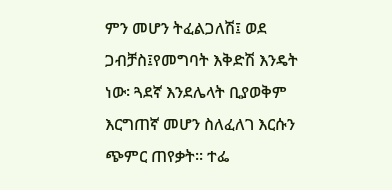ምን መሆን ትፈልጋለሽ፤ ወደ ጋብቻስ፤የመግባት እቅድሽ እንዴት ነው፡ ጓደኛ እንደሌላት ቢያወቅም እርግጠኛ መሆን ስለፈለገ እርሱን ጭምር ጠየቃት፡፡ ተፌ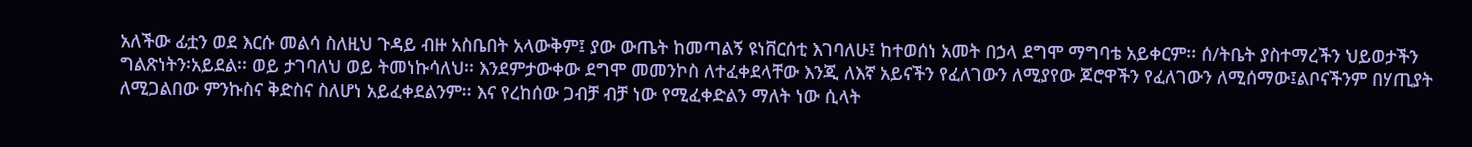አለችው ፊቷን ወደ እርሱ መልሳ ስለዚህ ጉዳይ ብዙ አስቤበት አላውቅም፤ ያው ውጤት ከመጣልኝ ዩነቨርሰቲ እገባለሁ፤ ከተወሰነ አመት በኃላ ደግሞ ማግባቴ አይቀርም፡፡ ሰ/ትቤት ያስተማረችን ህይወታችን ግልጽነትን፡አይደል፡፡ ወይ ታገባለህ ወይ ትመነኩሳለህ፡፡ እንደምታውቀው ደግሞ መመንኮስ ለተፈቀደላቸው እንጂ ለእኛ አይናችን የፈለገውን ለሚያየው ጆሮዋችን የፈለገውን ለሚሰማው፤ልቦናችንም በሃጢያት ለሚጋልበው ምንኩስና ቅድስና ስለሆነ አይፈቀደልንም፡፡ እና የረከሰው ጋብቻ ብቻ ነው የሚፈቀድልን ማለት ነው ሲላት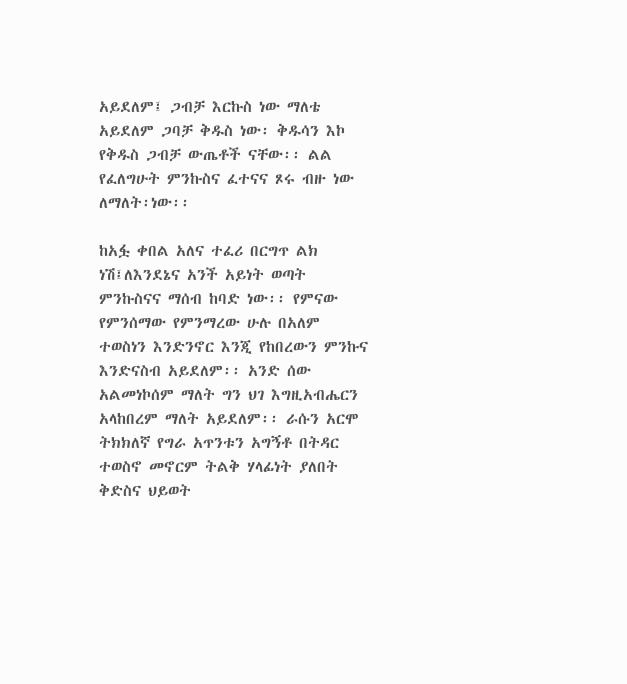አይደለም፤ ጋብቻ እርኩስ ነው ማለቴ አይደለም ጋባቻ ቅዱስ ነው፡ ቅዱሳን እኮ የቅዱስ ጋብቻ ውጤቶች ናቸው፡፡ ልል የፈለግሁት ምንኩስና ፈተናና ጾሩ ብዙ ነው ለማለት፡ነው፡፡

ከአፏ ቀበል አለና ተፈሪ በርግጥ ልክ ነሽ፤ለእንደኔና አንች አይነት ወጣት ምንኩስናና ማሰብ ከባድ ነው፡፡ የምናው የምንሰማው የምንማረው ሁሉ በአለም ተወስነን እንድንኖር እንጂ የከበረውን ምንኩና እንድናስብ አይደለም፡፡ አንድ ሰው አልመነኮሰም ማለት ግን ህገ እግዚአብሔርን አላከበረም ማለት አይደለም፡፡ ራሱን አርሞ ትክክለኛ የግራ አጥንቱን አግኝቶ በትዳር ተወስኖ መኖርም ትልቅ ሃላፊነት ያለበት ቅድስና ህይወት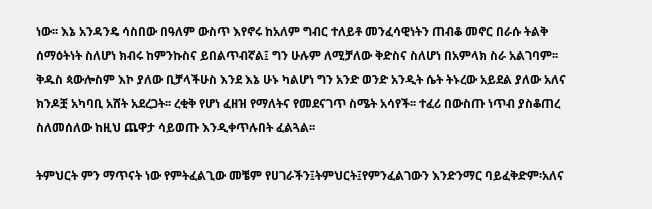ነው፡፡ እኔ አንዳንዴ ሳስበው በዓለም ውስጥ እየኖሩ ከአለም ግብር ተለይቶ መንፈሳዊነትን ጠብቆ መኖር በራሱ ትልቅ ሰማዕትነት ስለሆነ ክብሩ ከምንኩስና ይበልጥብኛል፤ ግን ሁሉም ለሚቻለው ቅድስና ስለሆነ በአምላክ ስራ አልገባም፡፡ ቅዱስ ጳውሎስም እኮ ያለው ቢቻላችሁስ እንደ እኔ ሁኑ ካልሆነ ግን አንድ ወንድ አንዲት ሴት ትኑረው አይደል ያለው አለና ክንዶቿ አካባቢ አሸት አደረጋት፡፡ ረቂቅ የሆነ ፈዘዝ የማለትና የመደናገጥ ስሜት አሳየች፡፡ ተፈሪ በውስጡ ነጥብ ያስቆጠረ ስለመሰለው ከዚህ ጨዋታ ሳይወጡ እንዲቀጥሉበት ፈልጓል፡፡

ትምህርት ምን ማጥናት ነው የምትፈልጊው መቼም የሀገራችን፤ትምህርት፤የምንፈልገውን እንድንማር ባይፈቅድም፡አለና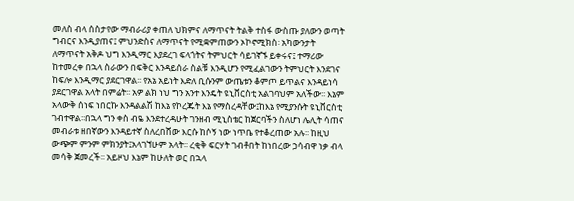መለስ ብላ ሰስታየው ማብራሪያ ቀጠለ ህክምና ለማጥናት ትልቅ ተስፋ ውስጡ ያለውን ወጣት ግብርና እንዲያጠና፤ ምህንድስና ለማጥናት የሚቋምጠውን ኦኮኖሚክስ፡ አካውንታት ለማጥናት አቅዶ ህግ እንዲማር እያደረገ ፍላጎትና ትምህርት ሳይገኛኙ ይቀሩና፤ ተማሪው ከተመረቀ በኋላ ስራውን በፍቅር እንዳይሰራ ስልቹ እንዲሆን የሚፈልገውን ትምህርት እንደገና ከፍሎ እንዲማር ያደርገዋል፡፡ የአኔ አይነት እድለ ቢሱንም ውጤቱን ቆምጦ ይጥልና እንዳይነሳ ያደርገዋል አላት በምሬት፡፡ አዎ ልክ ነህ ግን አንተ እንዴት ዩኒቨርስቲ አልገባህም አለችው፡፡ እኔም አላውቅ ሰነፍ ነበርኩ እንዳልልሽ ከእኔ የኮረጁት እኔ የማስረዳቸው፤ከእኔ የሚያንሱት ዩኒቨርስቲ ገብተዋል፡፡በኋላ ግን ቀስ ብዬ እንደተረዳሁት ገንዘብ ሚኒስቴር ከጀርባችን ስለሆነ ሌሊት ሳጠና መብራቱ ዘበኛውን እንዳይተኛ ስለረበሸው እርሱ ከሶኝ ነው ነጥቤ የተቆረጠው አሉ፡፡ ከዚህ ውጭም ምንም ምክንያት፤አላገኘሁም አላት፡፡ ረቂቅ ፍርሃት ገብቶበት ከነበረው ኃሳብዋ ነቃ ብላ መሳቅ ጀመረች፡፡ አይዞህ እኔም ከሁለት ወር በኋላ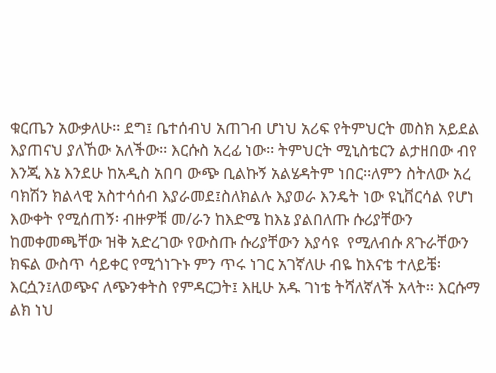ቁርጤን አውቃለሁ፡፡ ደግ፤ ቤተሰብህ አጠገብ ሆነህ አሪፍ የትምህርት መስክ አይደል እያጠናህ ያለኸው አለችው፡፡ እርሱስ አረፊ ነው፡፡ ትምህርት ሚኒስቴርን ልታዘበው ብየ እንጂ እኔ እንደሁ ከአዲስ አበባ ውጭ ቢልኩኝ አልሄዳትም ነበር፡፡ለምን ስትለው አረ ባክሽን ክልላዊ አስተሳሰብ እያራመደ፤ስለክልሉ እያወራ እንዴት ነው ዩኒቨርሳል የሆነ እውቀት የሚሰጠኝ፡ ብዙዎቹ መ/ራን ከእድሜ ከእኔ ያልበለጡ ሱሪያቸውን ከመቀመጫቸው ዝቅ አድረገው የውስጡ ሱሪያቸውን እያሳዩ  የሚለብሱ ጸጉራቸውን ክፍል ውስጥ ሳይቀር የሚጎነጉኑ ምን ጥሩ ነገር አገኛለሁ ብዬ ከእናቴ ተለይቼ፡ እርሷን፤ለወጭና ለጭንቀትስ የምዳርጋት፤ እዚሁ አዱ ገነቴ ትሻለኛለች አላት፡፡ እርሱማ ልክ ነህ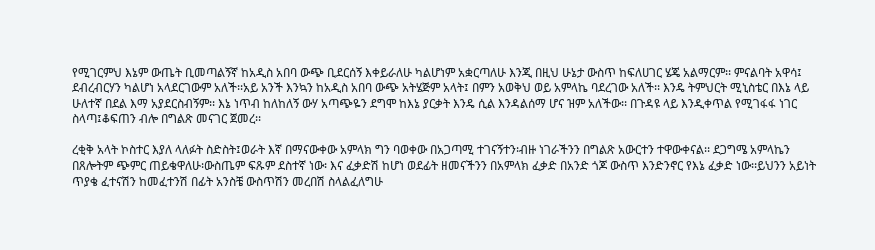የሚገርምህ እኔም ውጤት ቢመጣልኝኛ ከአዲስ አበባ ውጭ ቢደርሰኝ እቀይራለሁ ካልሆነም አቋርጣለሁ እንጂ በዚህ ሁኔታ ውስጥ ከፍለሀገር ሄጄ አልማርም፡፡ ምናልባት አዋሳ፤ ደብረብርሃን ካልሆነ አላደርገውም አለች፡፡አይ አንች እንኳን ከአዲስ አበባ ውጭ አትሄጅም አላት፤ በምን አወቅህ ወይ አምላኬ ባደረገው አለች፡፡ እንዴ ትምህርት ሚኒስቴር በእኔ ላይ ሁለተኛ በደል እማ አያደርስብኝም፡፡ እኔ ነጥብ ከለከለኝ ውሃ አጣጭዬን ደግሞ ከእኔ ያርቃት እንዴ ሲል እንዳልሰማ ሆና ዝም አለችው፡፡ በጉዳዩ ላይ እንዲቀጥል የሚገፋፋ ነገር ስላጣ፤ቆፍጠን ብሎ በግልጽ መናገር ጀመረ፡፡

ረቂቅ አላት ኮስተር እያለ ላለፉት ስድስት፤ወራት እኛ በማናውቀው አምላክ ግን ባወቀው በአጋጣሚ ተገናኝተን፡ብዙ ነገራችንን በግልጽ አውርተን ተዋውቀናል፡፡ ደጋግሜ አምላኬን በጸሎትም ጭምር ጠይቄዋለሁ፡ውስጤም ፍጹም ደስተኛ ነው፡ እና ፈቃድሽ ከሆነ ወደፊት ዘመናችንን በአምላክ ፈቃድ በአንድ ጎጆ ውስጥ እንድንኖር የእኔ ፈቃድ ነው፡፡ይህንን አይነት ጥያቄ ፈተናሽን ከመፈተንሽ በፊት አንስቼ ውስጥሽን መረበሽ ስላልፈለግሁ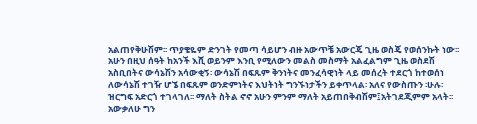አልጠየቅሁሽም፡፡ ጥያቄዬም ድንገት የመጣ ሳይሆን ብዙ አውጥቼ አውርጄ ጊዜ ወስጄ የወሰንኩት ነው፡፡ አሁን በዚህ ሰዓት ከአንች እሺ ወይንም እንቢ የሚለውን መልስ መስማት አልፈልግም ጊዜ ወስደሽ አስቢበትና ውሳኔሽን አሳውቂኝ፡ ውሳኔሽ በፍጹም ቅንነትና መንፈሳዊነት ላይ መሰረት ተደርጎ ከተወሰነ ለውሳኔሽ ተገዥ ሆኜ በፍጹም ወንድምነትና እህትነት ግንኙነታችን ይቀጥላል፡ አለና የውስጡን ፡ሁሉ፡ዝርግፍ አድርጎ ተገላገለ፡፡ ማለት ስትል ኖኖ አሁን ምንም ማለት አይጠበቅብሽም፤አትገደጂምም አላት፡፡ አውቃለሁ ግን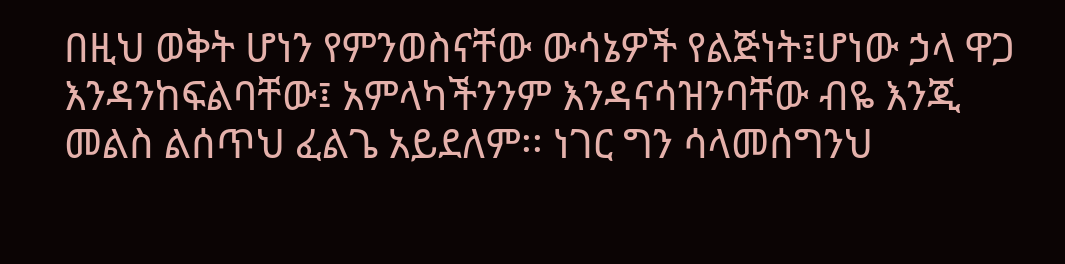በዚህ ወቅት ሆነን የምንወስናቸው ውሳኔዎች የልጅነት፤ሆነው ኃላ ዋጋ እንዳንከፍልባቸው፤ አምላካችንንም እንዳናሳዝንባቸው ብዬ እንጂ መልስ ልሰጥህ ፈልጌ አይደለም፡፡ ነገር ግን ሳላመሰግንህ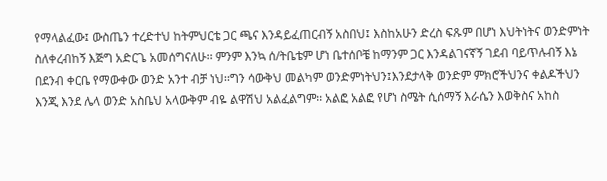የማላልፈው፤ ውስጤን ተረድተህ ከትምህርቴ ጋር ጫና እንዳይፈጠርብኝ አስበህ፤ እስከአሁን ድረስ ፍጹም በሆነ እህትነትና ወንድምነት ስለቀረብከኝ እጅግ አድርጌ አመሰግናለሁ፡፡ ምንም እንኳ ሰ/ትቤቴም ሆነ ቤተሰቦቼ ከማንም ጋር እንዳልገናኛኝ ገደብ ባይጥሉብኝ እኔ በደንብ ቀርቤ የማውቀው ወንድ አንተ ብቻ ነህ፡፡ግን ሳውቅህ መልካም ወንድምነትህን፤እንደታላቅ ወንድም ምክሮችህንና ቀልዶችህን እንጂ እንደ ሌላ ወንድ አስቤህ አላውቅም ብዬ ልዋሽህ አልፈልግም፡፡ አልፎ አልፎ የሆነ ስሜት ሲሰማኝ እራሴን እወቅስና አከስ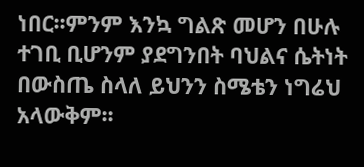ነበር፡፡ምንም እንኳ ግልጽ መሆን በሁሉ ተገቢ ቢሆንም ያደግንበት ባህልና ሴትነት በውስጤ ስላለ ይህንን ስሜቴን ነግሬህ አላውቅም፡፡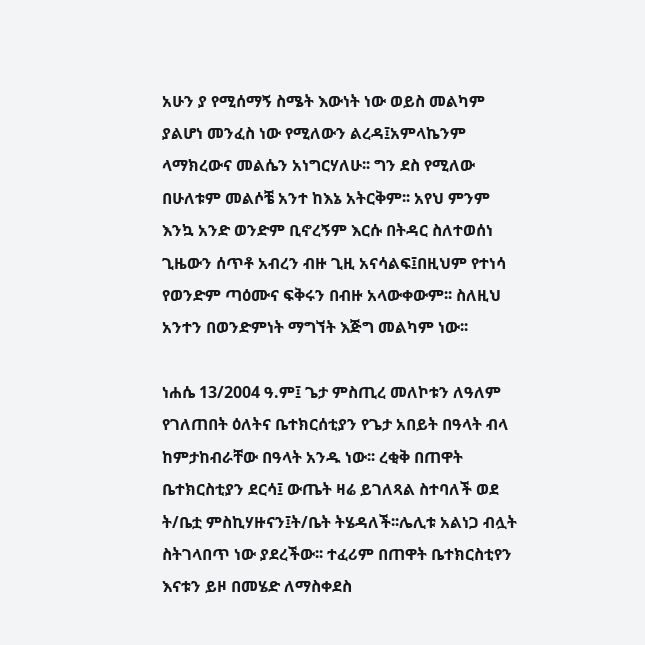አሁን ያ የሚሰማኝ ስሜት እውነት ነው ወይስ መልካም ያልሆነ መንፈስ ነው የሚለውን ልረዳ፤አምላኬንም ላማክረውና መልሴን አነግርሃለሁ፡፡ ግን ደስ የሚለው በሁለቱም መልሶቼ አንተ ከእኔ አትርቅም፡፡ አየህ ምንም እንኳ አንድ ወንድም ቢኖረኝም እርሱ በትዳር ስለተወሰነ ጊዜውን ሰጥቶ አብረን ብዙ ጊዚ አናሳልፍ፤በዚህም የተነሳ የወንድም ጣዕሙና ፍቅሩን በብዙ አላውቀውም፡፡ ስለዚህ አንተን በወንድምነት ማግኘት እጅግ መልካም ነው፡፡

ነሐሴ 13/2004 ዓ.ም፤ ጌታ ምስጢረ መለኮቱን ለዓለም የገለጠበት ዕለትና ቤተክርሰቲያን የጌታ አበይት በዓላት ብላ ከምታከብራቸው በዓላት አንዱ ነው፡፡ ረቂቅ በጠዋት ቤተክርስቲያን ደርሳ፤ ውጤት ዛሬ ይገለጻል ስተባለች ወደ ት/ቤቷ ምስኪሃዙናን፤ት/ቤት ትሄዳለች፡፡ሌሊቱ አልነጋ ብሏት ስትገላበጥ ነው ያደረችው፡፡ ተፈሪም በጠዋት ቤተክርስቲየን እናቱን ይዞ በመሄድ ለማስቀደስ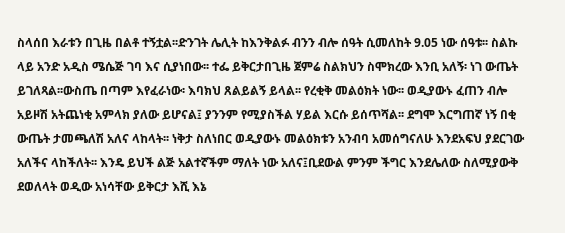ስላሰበ እራቱን በጊዜ በልቶ ተኝቷል፡፡ድንገት ሌሊት ከእንቅልፉ ብንን ብሎ ሰዓት ሲመለከት 9.05 ነው ሰዓቱ፡፡ ስልኩ ላይ አንድ አዲስ ሜሴጅ ገባ እና ሲያነበው፡፡ ተፌ ይቅርታበጊዜ ጀምሬ ስልክህን ስሞክረው እንቢ አለኝ፡ ነገ ውጤት ይገለጻል፡፡ውስጤ በጣም እየፈራነው፡ እባክህ ጸልይልኝ ይላል፡፡ የረቂቅ መልዕክት ነው፡፡ ወዲያውኑ ፈጠን ብሎ አይዞሽ አትጨነቂ አምላክ ያለው ይሆናል፤ ያንንም የሚያስችል ሃይል እርሱ ይሰጥሻል፡፡ ደግሞ እርግጠኛ ነኝ በቂ ውጤት ታመጫለሽ አለና ላከላት፡፡ ነቅታ ስለነበር ወዲያውኑ መልዕክቱን አንብባ አመሰግናለሁ እንደአፍህ ያደርገው አለችና ላከችለት፡፡ እንዴ ይህች ልጅ አልተኛችም ማለት ነው አለና፤ቢደውል ምንም ችግር እንደሌለው ስለሚያውቅ ደወለላት ወዲው አነሳቸው ይቅርታ እሺ እኔ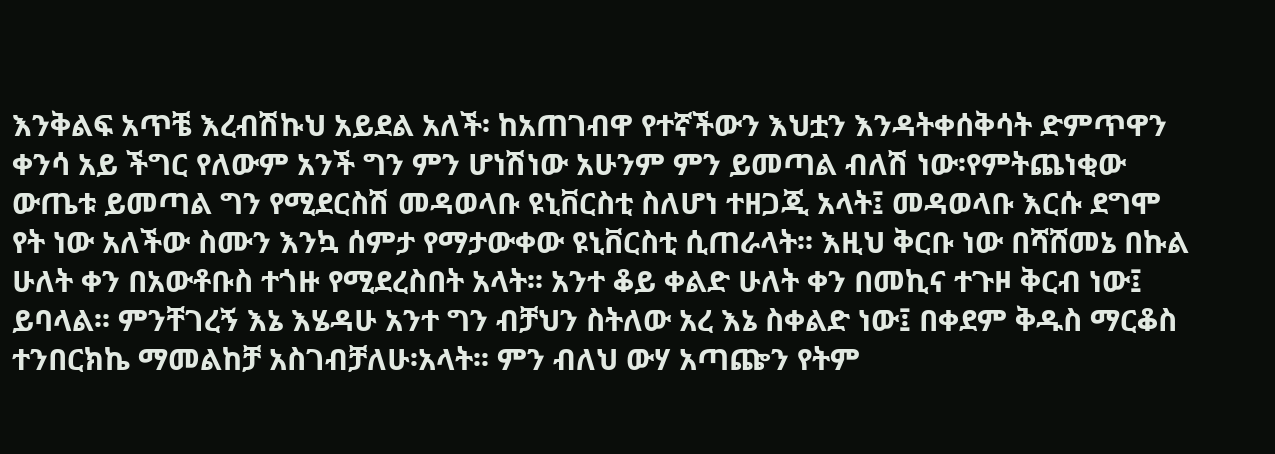እንቅልፍ አጥቼ እረብሽኩህ አይደል አለች፡ ከአጠገብዋ የተኛችውን እህቷን እንዳትቀሰቅሳት ድምጥዋን ቀንሳ አይ ችግር የለውም አንች ግን ምን ሆነሽነው አሁንም ምን ይመጣል ብለሽ ነው፡የምትጨነቂው ውጤቱ ይመጣል ግን የሚደርስሽ መዳወላቡ ዩኒቨርስቲ ስለሆነ ተዘጋጂ አላት፤ መዳወላቡ እርሱ ደግሞ የት ነው አለችው ስሙን እንኳ ሰምታ የማታውቀው ዩኒቨርስቲ ሲጠራላት፡፡ እዚህ ቅርቡ ነው በሻሸመኔ በኩል ሁለት ቀን በአውቶቡስ ተጎዙ የሚደረስበት አላት፡፡ አንተ ቆይ ቀልድ ሁለት ቀን በመኪና ተጉዞ ቅርብ ነው፤ ይባላል፡፡ ምንቸገረኝ እኔ እሄዳሁ አንተ ግን ብቻህን ስትለው አረ እኔ ስቀልድ ነው፤ በቀደም ቅዱስ ማርቆስ ተንበርክኬ ማመልከቻ አስገብቻለሁ፡አላት፡፡ ምን ብለህ ውሃ አጣጬን የትም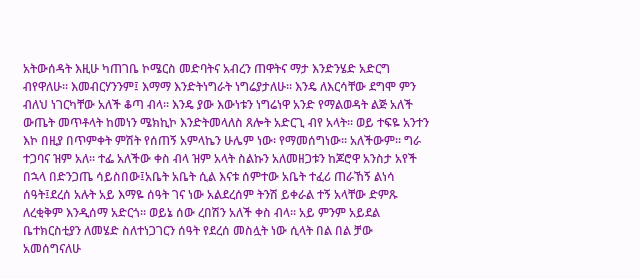አትውሰዳት እዚሁ ካጠገቤ ኮሜርስ መድባትና አብረን ጠዋትና ማታ እንድንሄድ አድርግ ብየዋለሁ፡፡ እመብርሃንንም፤ እማማ እንድትነግራት ነግሬያታለሁ፡፡ እንዴ ለእርሳቸው ደግሞ ምን ብለህ ነገርካቸው አለች ቆጣ ብላ፡፡ እንዴ ያው እውነቱን ነግሬነዋ አንድ የማልወዳት ልጅ አለች ውጤት መጥቶላት ከመነን ሜክኪኮ እንድትመላለስ ጸሎት አድርጊ ብየ አላት፡፡ ወይ ተፍዬ አንተን እኮ በዚያ በጥምቀት ምሽት የሰጠኝ አምላኬን ሁሌም ነው፡ የማመሰግነው፡፡ አለችውም፡፡ ግራ ተጋባና ዝም አለ፡፡ ተፌ አለችው ቀስ ብላ ዝም አላት ስልኩን አለመዘጋቱን ከጆሮዋ አንስታ አየች በኋላ በድንጋጤ ሳይስበው፤አቤት አቤት ሲል እናቱ ሰምተው አቤት ተፈሪ ጠራኸኝ ልነሳ ሰዓት፤ደረሰ አሉት አይ እማዬ ሰዓት ገና ነው አልደረሰም ትንሽ ይቀራል ተኝ አላቸው ድምጹ ለረቂቅም እንዲሰማ አድርጎ፡፡ ወይኔ ሰው ረበሽን አለች ቀስ ብላ፡፡ አይ ምንም አይደል ቤተክርስቲያን ለመሄድ ስለተነጋገርን ሰዓት የደረሰ መስሏት ነው ሲላት በል በል ቻው አመሰግናለሁ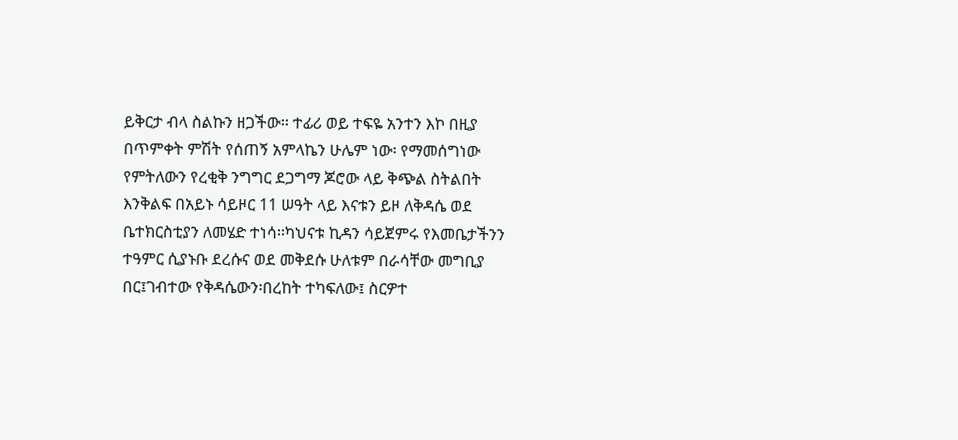ይቅርታ ብላ ስልኩን ዘጋችው፡፡ ተፊሪ ወይ ተፍዬ አንተን እኮ በዚያ በጥምቀት ምሽት የሰጠኝ አምላኬን ሁሌም ነው፡ የማመሰግነው የምትለውን የረቂቅ ንግግር ደጋግማ ጆሮው ላይ ቅጭል ስትልበት እንቅልፍ በአይኑ ሳይዞር 11 ሠዓት ላይ እናቱን ይዞ ለቅዳሴ ወደ ቤተክርስቲያን ለመሄድ ተነሳ፡፡ካህናቱ ኪዳን ሳይጀምሩ የእመቤታችንን ተዓምር ሲያኑቡ ደረሱና ወደ መቅደሱ ሁለቱም በራሳቸው መግቢያ በር፤ገብተው የቅዳሴውን፡በረከት ተካፍለው፤ ስርዎተ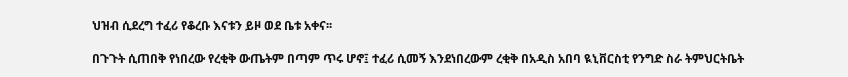ህዝብ ሲደረግ ተፈሪ የቆረቡ እናቱን ይዞ ወደ ቤቱ አቀና፡፡

በጉጉት ሲጠበቅ የነበረው የረቂቅ ውጤትም በጣም ጥሩ ሆኖ፤ ተፈሪ ሲመኝ እንደነበረውም ረቂቅ በአዲስ አበባ ዪኒቨርስቲ የንግድ ስራ ትምህርትቤት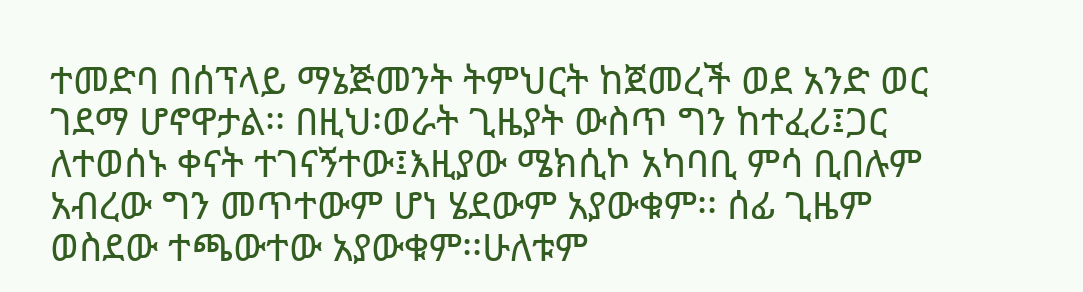ተመድባ በሰፕላይ ማኔጅመንት ትምህርት ከጀመረች ወደ አንድ ወር ገደማ ሆኖዋታል፡፡ በዚህ፡ወራት ጊዜያት ውስጥ ግን ከተፈሪ፤ጋር ለተወሰኑ ቀናት ተገናኝተው፤እዚያው ሜክሲኮ አካባቢ ምሳ ቢበሉም አብረው ግን መጥተውም ሆነ ሄደውም አያውቁም፡፡ ሰፊ ጊዜም ወስደው ተጫውተው አያውቁም፡፡ሁለቱም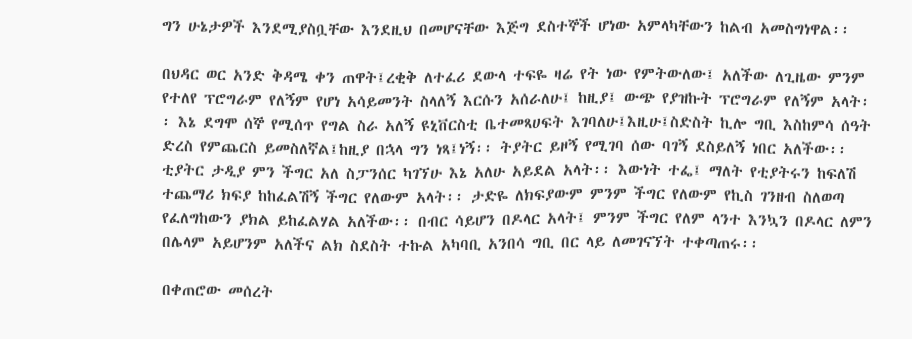ግን ሁኔታዎች እንደሚያስቧቸው እንደዚህ በመሆናቸው እጅግ ደስተኞች ሆነው አምላካቸውን ከልብ አመስግነዋል፡፡

በህዳር ወር አንድ ቅዳሜ ቀን ጠዋት፤ረቂቅ ለተፈሪ ደውላ ተፍዬ ዛሬ የት ነው የምትውለው፤ አለችው ለጊዜው ምንም የተለየ ፕሮግራም የለኝም የሆነ አሳይመንት ስላለኝ እርሱን አሰራለሁ፤ ከዚያ፤ ውጭ የያዝኩት ፕሮግራም የለኝም አላት፡፡ እኔ ደግሞ ሰኞ የሚሰጥ የግል ስራ አለኝ ዩኒቨርስቲ ቤተመጻሀፍት እገባለሁ፤እዚሁ፤ስድስት ኪሎ ግቢ እስከምሳ ሰዓት ድረስ የምጨርስ ይመስለኛል፤ከዚያ በኋላ ግን ነጻ፤ነኝ፡፡ ትያትር ይዞኝ የሚገባ ሰው ባገኝ ደስይለኝ ነበር አለችው፡፡ ቲያትር ታዲያ ምን ችግር አለ ስፓንሰር ካገኘሁ እኔ አለሁ አይደል አላት፡፡ እውነት ተፌ፤ ማለት የቲያትሩን ከፍለሽ ተጨማሪ ክፍያ ከከፈልሽኝ ችግር የለውም አላት፡፡ ታድዬ ለክፍያውም ምንም ችግር የለውም የኪስ ገንዘብ ስለወጣ የፈለግከውን ያክል ይከፈልሃል አለችው፡፡ በብር ሳይሆን በዶላር አላት፤ ምንም ችግር የለም ላንተ እንኳን በዶላር ለምን በሌላም አይሆንም አለችና ልክ ስደስት ተኩል አካባቢ አንበሳ ግቢ በር ላይ ለመገናኘት ተቀጣጠሩ፡፡

በቀጠሮው መሰረት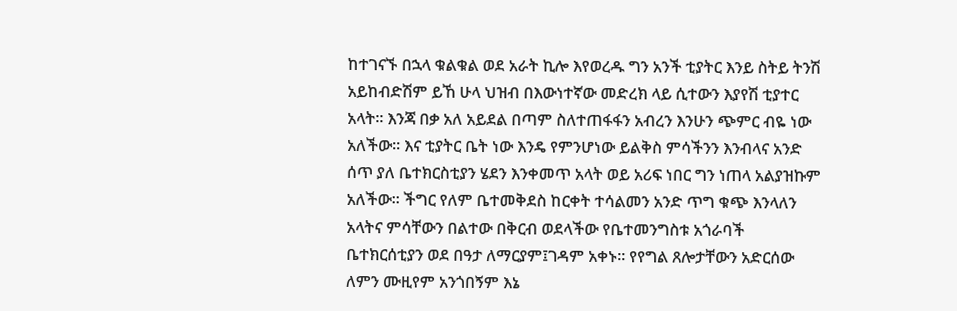ከተገናኙ በኋላ ቁልቁል ወደ አራት ኪሎ እየወረዱ ግን አንች ቲያትር እንይ ስትይ ትንሽ አይከብድሽም ይኸ ሁላ ህዝብ በእውነተኛው መድረክ ላይ ሲተውን እያየሽ ቲያተር አላት፡፡ እንጃ በቃ አለ አይደል በጣም ስለተጠፋፋን አብረን እንሁን ጭምር ብዬ ነው አለችው፡፡ እና ቲያትር ቤት ነው እንዴ የምንሆነው ይልቅስ ምሳችንን እንብላና አንድ ሰጥ ያለ ቤተክርስቲያን ሄደን እንቀመጥ አላት ወይ አሪፍ ነበር ግን ነጠላ አልያዝኩም አለችው፡፡ ችግር የለም ቤተመቅደስ ከርቀት ተሳልመን አንድ ጥግ ቁጭ እንላለን አላትና ምሳቸውን በልተው በቅርብ ወደላችው የቤተመንግስቱ አጎራባች ቤተክርሰቲያን ወደ በዓታ ለማርያም፤ገዳም አቀኑ፡፡ የየግል ጸሎታቸውን አድርሰው ለምን ሙዚየም አንጎበኝም እኔ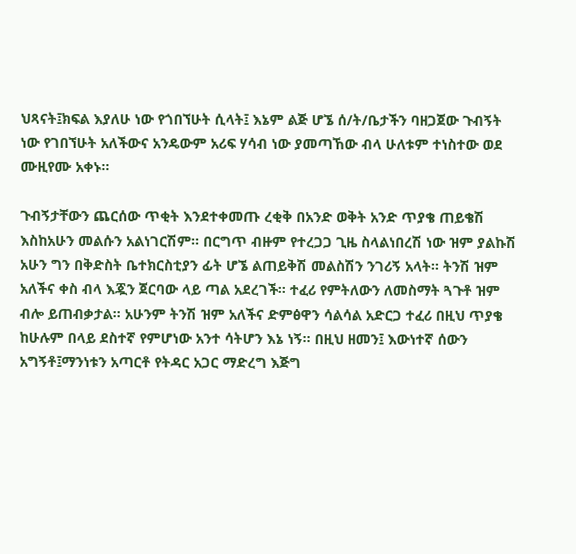ህጻናት፤ክፍል እያለሁ ነው የጎበኘሁት ሲላት፤ እኔም ልጅ ሆኜ ሰ/ት/ቤታችን ባዘጋጀው ጉብኝት ነው የገበኘሁት አለችውና አንዴውም አሪፍ ሃሳብ ነው ያመጣኸው ብላ ሁለቱም ተነስተው ወደ ሙዚየሙ አቀኑ፡፡

ጉብኝታቸውን ጨርሰው ጥቂት እንደተቀመጡ ረቂቅ በአንድ ወቅት አንድ ጥያቄ ጠይቄሽ እስከአሁን መልሱን አልነገርሽም፡፡ በርግጥ ብዙም የተረጋጋ ጊዜ ስላልነበረሽ ነው ዝም ያልኩሽ አሁን ግን በቅድስት ቤተክርስቲያን ፊት ሆኜ ልጠይቅሽ መልስሽን ንገሪኝ አላት፡፡ ትንሽ ዝም አለችና ቀስ ብላ እጇን ጀርባው ላይ ጣል አደረገች፡፡ ተፈሪ የምትለውን ለመስማት ጓጉቶ ዝም ብሎ ይጠብቃታል፡፡ አሁንም ትንሽ ዝም አለችና ድምፅዋን ሳልሳል አድርጋ ተፈሪ በዚህ ጥያቄ ከሁሉም በላይ ደስተኛ የምሆነው አንተ ሳትሆን እኔ ነኝ፡፡ በዚህ ዘመን፤ እውነተኛ ሰውን አግኝቶ፤ማንነቱን አጣርቶ የትዳር አጋር ማድረግ እጅግ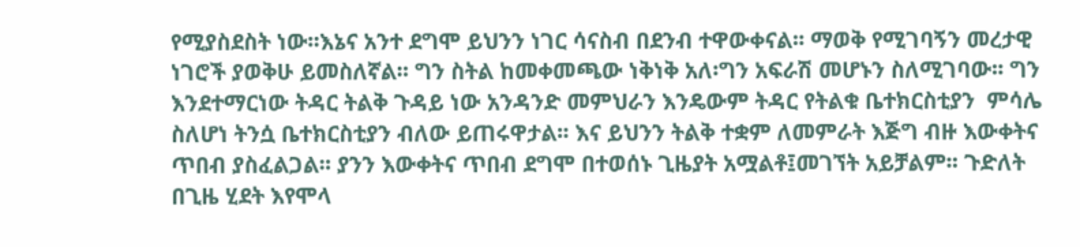የሚያስደስት ነው፡፡እኔና አንተ ደግሞ ይህንን ነገር ሳናስብ በደንብ ተዋውቀናል፡፡ ማወቅ የሚገባኝን መረታዊ ነገሮች ያወቅሁ ይመስለኛል፡፡ ግን ስትል ከመቀመጫው ነቅነቅ አለ፡ግን አፍራሽ መሆኑን ስለሚገባው፡፡ ግን እንደተማርነው ትዳር ትልቅ ጉዳይ ነው አንዳንድ መምህራን እንዴውም ትዳር የትልቁ ቤተክርስቲያን  ምሳሌ ስለሆነ ትንሷ ቤተክርስቲያን ብለው ይጠሩዋታል፡፡ እና ይህንን ትልቅ ተቋም ለመምራት እጅግ ብዙ እውቀትና ጥበብ ያስፈልጋል፡፡ ያንን እውቀትና ጥበብ ደግሞ በተወሰኑ ጊዜያት አሟልቶ፤መገኘት አይቻልም፡፡ ጉድለት በጊዜ ሂደት እየሞላ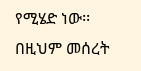የሚሄድ ነው፡፡ በዚህም መሰረት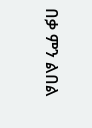በቃ ምን ልበል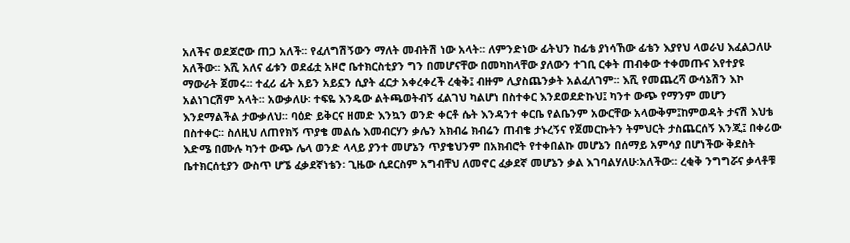አለችና ወደጆሮው ጠጋ አለች፡፡ የፈለግሽኝውን ማለት መብትሽ ነው አላት፡፡ ለምንድነው ፊትህን ከፊቴ ያነሳኸው ፊቴን እያየህ ላወራህ እፈልጋለሁ አለችው፡፡ እሺ አለና ፊቱን ወደፊቷ አዞሮ ቤተክርስቲያን ግን በመሆናቸው በመካከላቸው ያለውን ተገቢ ርቀት ጠብቀው ተቀመጡና እየተያዩ ማውራት ጀመሩ፡፡ ተፈሪ ፊት አይን አይኗን ሲያት ፈርታ አቀረቀረች ረቂቅ፤ ብዙም ሊያስጨንቃት አልፈለገም፡፡ እሺ የመጨረሻ ውሳኔሽን እኮ አልነገርሽም አላት፡፡ አውቃለሁ፡ ተፍዬ እንዴው ልትጫወትብኝ ፈልገህ ካልሆነ በስተቀር እንደወደድኩህ፤ ካንተ ውጭ የማንም መሆን እንደማልችል ታውቃለህ፡፡ ባዕድ ይቅርና ዘመድ እንኳን ወንድ ቀርቶ ሴት እንዳንተ ቀርቤ የልቤንም አውርቸው አላውቅም፤ከምወዳት ታናሽ እህቴ በስተቀር፡፡ ስለዚህ ለጠየክኝ ጥያቄ መልሴ እመብርሃን ቃሌን አክብሬ ክብሬን ጠብቄ ታኑረኝና የጀመርኩትን ትምህርት ታስጨርሰኝ እንጂ፤ በቀሪው እድሜ በሙሉ ካንተ ውጭ ሌላ ወንድ ላላይ ያንተ መሆኔን ጥያቄህንም በአክብሮት የተቀበልኩ መሆኔን በሰማይ አምሳያ በሆነችው ቅደስት ቤተክርሰቲያን ውስጥ ሆኜ ፈቃደኛነቴን፡ ጊዜው ሲደርስም አግብቸህ ለመኖር ፈቃደኛ መሆኔን ቃል እገባልሃለሁ፡አለችው፡፡ ረቂቅ ንግግሯና ቃላቶቹ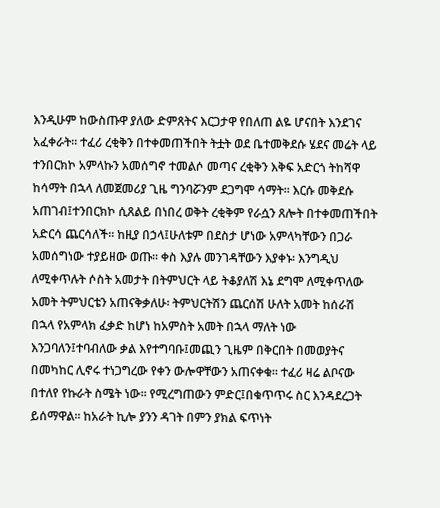እንዲሁም ከውስጡዋ ያለው ድምጸትና እርጋታዋ የበለጠ ልዬ ሆናበት እንደገና አፈቀራት፡፡ ተፈሪ ረቂቅን በተቀመጠችበት ትቷት ወደ ቤተመቅደሱ ሄደና መሬት ላይ ተንበርክኮ አምላኩን አመሰግኖ ተመልሶ መጣና ረቂቅን እቅፍ አድርጎ ትከሻዋ ከሳማት በኋላ ለመጀመሪያ ጊዜ ግንባሯንም ደጋግሞ ሳማት፡፡ እርሱ መቅደሱ አጠገብ፤ተንበርክኮ ሲጸልይ በነበረ ወቅት ረቂቅም የራሷን ጸሎት በተቀመጠችበት አድርሳ ጨርሳለች፡፡ ከዚያ በኃላ፤ሁለቱም በደስታ ሆነው አምላካቸውን በጋራ አመሰግነው ተያይዘው ወጡ፡፡ ቀስ እያሉ መንገዳቸውን እያቀኑ፡ እንግዲህ ለሚቀጥሉት ሶስት አመታት በትምህርት ላይ ትቆያለሽ እኔ ደግሞ ለሚቀጥለው አመት ትምህርቴን አጠናቅቃለሁ፡ ትምህርትሽን ጨርሰሽ ሁለት አመት ከሰራሽ በኋላ የአምላክ ፈቃድ ከሆነ ከአምስት አመት በኋላ ማለት ነው እንጋባለን፤ተባብለው ቃል እየተግባቡ፤መጪን ጊዜም በቅርበት በመወያትና በመካከር ሊኖሩ ተነጋግረው የቀን ውሎዋቸውን አጠናቀቁ፡፡ ተፈሪ ዛሬ ልቦናው በተለየ የኩራት ስሜት ነው፡፡ የሚረግጠውን ምድር፤በቁጥጥሩ ስር እንዳደረጋት ይሰማዋል፡፡ ከአራት ኪሎ ያንን ዳገት በምን ያክል ፍጥነት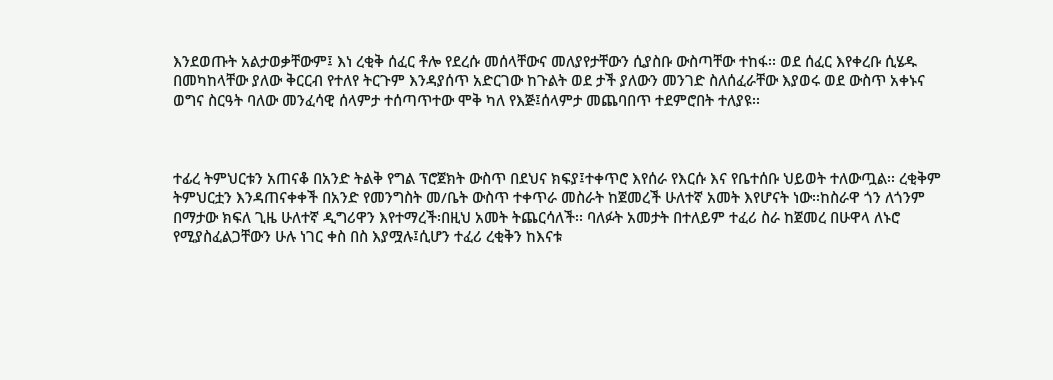እንደወጡት አልታወቃቸውም፤ እነ ረቂቅ ሰፈር ቶሎ የደረሱ መሰላቸውና መለያየታቸውን ሲያስቡ ውስጣቸው ተከፋ፡፡ ወደ ሰፈር እየቀረቡ ሲሄዱ በመካከላቸው ያለው ቅርርብ የተለየ ትርጉም እንዳያሰጥ አድርገው ከጉልት ወደ ታች ያለውን መንገድ ስለሰፈራቸው እያወሩ ወደ ውስጥ አቀኑና ወግና ስርዓት ባለው መንፈሳዊ ሰላምታ ተሰጣጥተው ሞቅ ካለ የእጅ፤ሰላምታ መጨባበጥ ተደምሮበት ተለያዩ፡፡



ተፊረ ትምህርቱን አጠናቆ በአንድ ትልቅ የግል ፕሮጀክት ውስጥ በደህና ክፍያ፤ተቀጥሮ እየሰራ የእርሱ እና የቤተሰቡ ህይወት ተለውጧል፡፡ ረቂቅም ትምህርቷን እንዳጠናቀቀች በአንድ የመንግስት መ/ቤት ውስጥ ተቀጥራ መስራት ከጀመረች ሁለተኛ አመት እየሆናት ነው፡፡ከስራዋ ጎን ለጎንም በማታው ክፍለ ጊዜ ሁለተኛ ዲግሪዋን እየተማረች፡በዚህ አመት ትጨርሳለች፡፡ ባለፉት አመታት በተለይም ተፈሪ ስራ ከጀመረ በሁዋላ ለኑሮ የሚያስፈልጋቸውን ሁሉ ነገር ቀስ በስ እያሟሉ፤ሲሆን ተፈሪ ረቂቅን ከእናቱ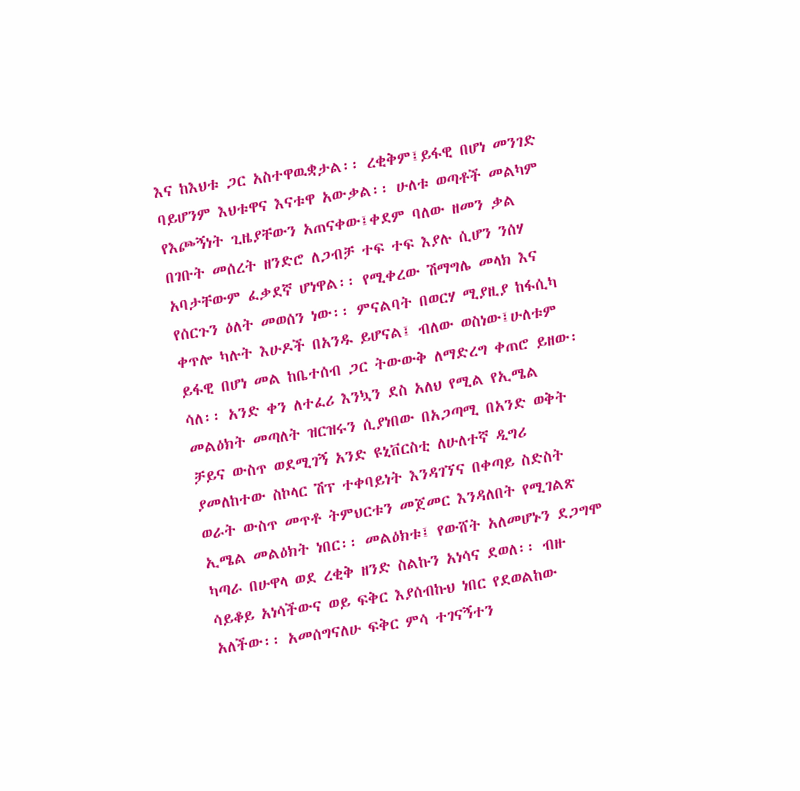እና ከእህቱ ጋር አስተዋዉቋታል፡፡ ረቂቅም፤ይፋዊ በሆነ መንገድ ባይሆንም እህቱዋና እናቱዋ አውቃል፡፡ ሁለቱ ወጣቶች መልካም የእጮኝነት ጊዜያቸውን አጠናቀው፤ቀደም ባለው ዘመን ቃል በገቡት መሰረት ዘንድሮ ለጋብቻ ተፍ ተፍ እያሉ ሲሆን ንሰሃ አባታቸውም ፈቃደኛ ሆነዋል፡፡ የሚቀረው ሽማግሌ መላክ እና የሰርጉን ዕለት መወሰን ነው፡፡ ምናልባት በወርሃ ሚያዚያ ከፋሲካ ቀጥሎ ካሉት እሁዶች በአንዱ ይሆናል፤ ብለው ወስነው፤ሁለቱም ይፋዊ በሆነ መል ከቤተሰብ ጋር ትውውቅ ለማድረግ ቀጠሮ ይዘው፡ሳለ፡፡ አንድ ቀን ለተፈሪ እንኳን ደስ አለህ የሚል የኢሜል መልዕክት መጣለት ዝርዝሩን ሲያነበው በአጋጣሚ በአንድ ወቅት ቻይና ውስጥ ወደሚገኝ አንድ ዩኒቨርስቲ ለሁለተኛ ዲግሪ ያመለከተው ስኮላር ሽፕ ተቀባይነት እንዳገኘና በቀጣይ ስድስት ወራት ውስጥ መጥቶ ትምህርቱን መጀመር እንዳለበት የሚገልጽ ኢሜል መልዕክት ነበር፡፡ መልዕክቱ፤ የውሸት አለመሆኑን ደጋግሞ ካጣራ በሁዋላ ወደ ረቂቅ ዘንድ ስልኩን አነሳና ደወለ፡፡ ብዙ ሳይቆይ አነሳችውና ወይ ፍቅር እያሰብኩህ ነበር የደወልከው አለችው፡፡ አመሰግናለሁ ፍቅር ምሳ ተገናኝተን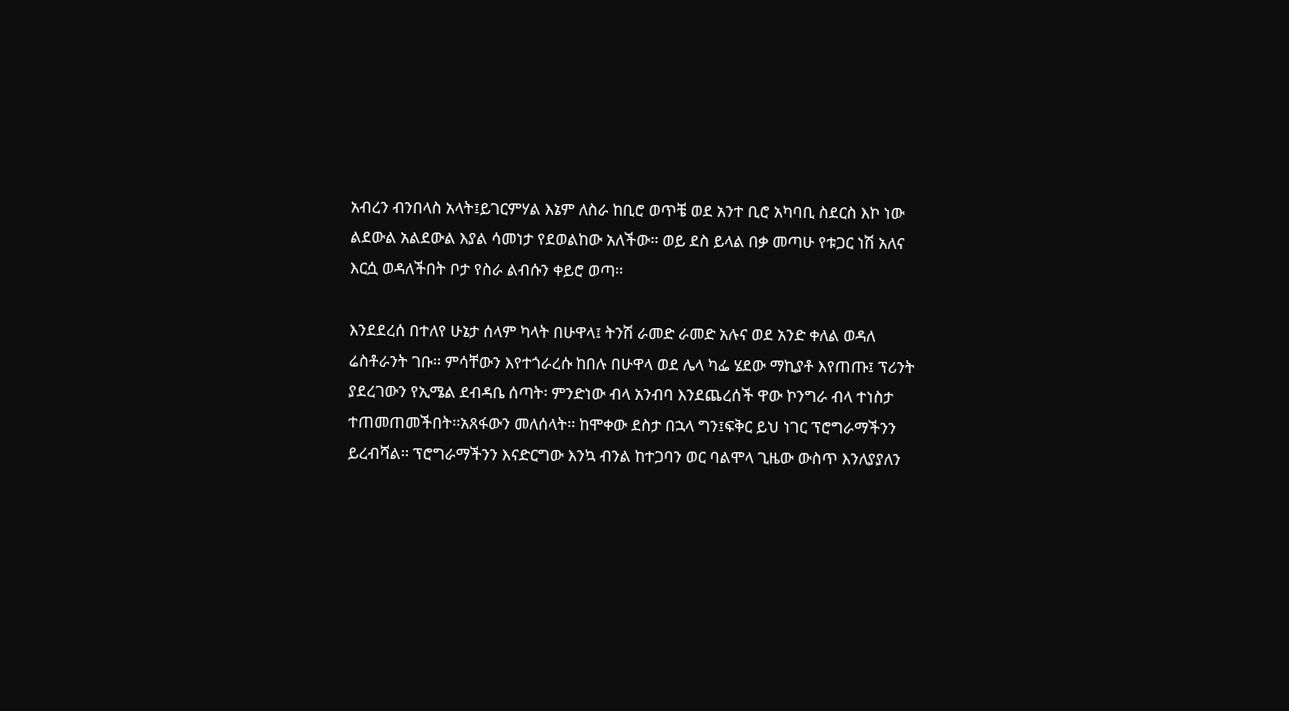አብረን ብንበላስ አላት፤ይገርምሃል እኔም ለስራ ከቢሮ ወጥቼ ወደ አንተ ቢሮ አካባቢ ስደርስ እኮ ነው ልደውል አልደውል እያል ሳመነታ የደወልከው አለችው፡፡ ወይ ደስ ይላል በቃ መጣሁ የቱጋር ነሽ አለና እርሷ ወዳለችበት ቦታ የስራ ልብሱን ቀይሮ ወጣ፡፡

እንደደረሰ በተለየ ሁኔታ ሰላም ካላት በሁዋላ፤ ትንሽ ራመድ ራመድ አሉና ወደ አንድ ቀለል ወዳለ ሬስቶራንት ገቡ፡፡ ምሳቸውን እየተጎራረሱ ከበሉ በሁዋላ ወደ ሌላ ካፌ ሄደው ማኪያቶ እየጠጡ፤ ፕሪንት ያደረገውን የኢሜል ደብዳቤ ሰጣት፡ ምንድነው ብላ አንብባ እንደጨረሰች ዋው ኮንግራ ብላ ተነስታ ተጠመጠመችበት፡፡አጸፋውን መለሰላት፡፡ ከሞቀው ደስታ በኋላ ግን፤ፍቅር ይህ ነገር ፕሮግራማችንን ይረብሻል፡፡ ፕሮግራማችንን እናድርግው እንኳ ብንል ከተጋባን ወር ባልሞላ ጊዜው ውስጥ እንለያያለን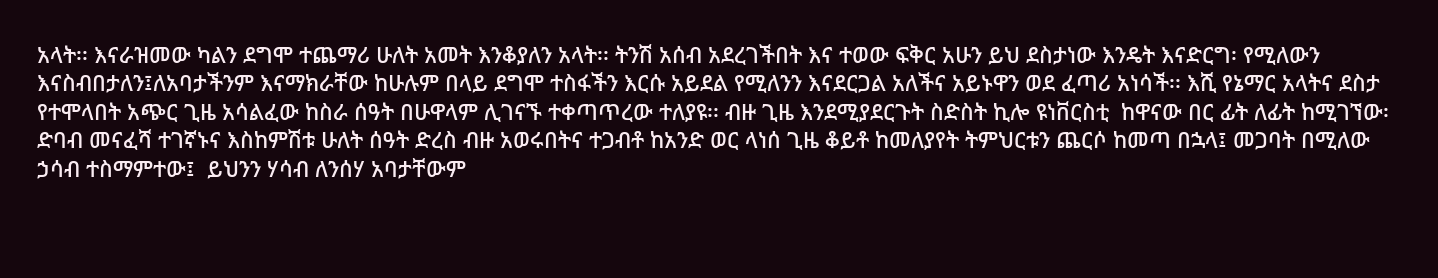አላት፡፡ እናራዝመው ካልን ደግሞ ተጨማሪ ሁለት አመት እንቆያለን አላት፡፡ ትንሽ አሰብ አደረገችበት እና ተወው ፍቅር አሁን ይህ ደስታነው እንዴት እናድርግ፡ የሚለውን እናስብበታለን፤ለአባታችንም እናማክራቸው ከሁሉም በላይ ደግሞ ተስፋችን እርሱ አይደል የሚለንን እናደርጋል አለችና አይኑዋን ወደ ፈጣሪ አነሳች፡፡ እሺ የኔማር አላትና ደስታ የተሞላበት አጭር ጊዜ አሳልፈው ከስራ ሰዓት በሁዋላም ሊገናኙ ተቀጣጥረው ተለያዩ፡፡ ብዙ ጊዜ እንደሚያደርጉት ስድስት ኪሎ ዩነቨርስቲ  ከዋናው በር ፊት ለፊት ከሚገኘው፡ድባብ መናፈሻ ተገኛኑና እስከምሽቱ ሁለት ሰዓት ድረስ ብዙ አወሩበትና ተጋብቶ ከአንድ ወር ላነሰ ጊዜ ቆይቶ ከመለያየት ትምህርቱን ጨርሶ ከመጣ በኋላ፤ መጋባት በሚለው ኃሳብ ተስማምተው፤  ይህንን ሃሳብ ለንሰሃ አባታቸውም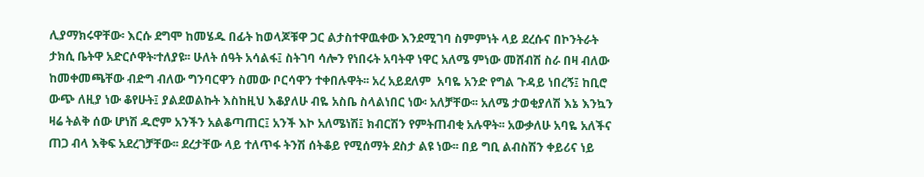ሊያማክሩዋቸው፡ እርሱ ደግሞ ከመሄዱ በፊት ከወላጆቹዋ ጋር ልታስተዋዉቀው እንደሚገባ ስምምነት ላይ ደረሱና በኮንትራት ታክሲ ቤትዋ አድርሶዋት፡ተለያዩ፡፡ ሁለት ሰዓት አሳልፋ፤ ስትገባ ሳሎን የነበሩት አባትዋ ነዋር አለሜ ምነው መሸብሽ ስራ በዛ ብለው ከመቀመጫቸው ብድግ ብለው ግንባርዋን ስመው ቦርሳዋን ተቀበሉዋት፡፡ አረ አይደለም  አባዬ አንድ የግል ጉዳይ ነበረኝ፤ ከቢሮ ውጭ ለዚያ ነው ቆየሁት፤ ያልደወልኩት እስከዚህ እቆያለሁ ብዬ አስቤ ስላልነበር ነው፡ አለቻቸው፡፡ አለሜ ታወቂያለሽ እኔ እንኳን ዛሬ ትልቅ ሰው ሆነሽ ዱሮም አንችን አልቆጣጠር፤ አንች እኮ አለሜነሽ፤ ክብርሽን የምትጠብቂ አሉዋት፡፡ አውቃለሁ አባዬ አለችና ጠጋ ብላ እቅፍ አደረገቻቸው፡፡ ደረታቸው ላይ ተለጥፋ ትንሽ ሰትቆይ የሚሰማት ደስታ ልዩ ነው፡፡ በይ ግቢ ልብስሽን ቀይሪና ነይ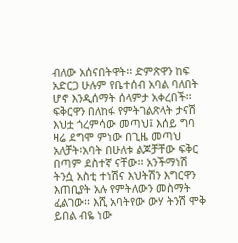ብለው አሰናበትዋት፡፡ ድምጽዋን ከፍ አድርጋ ሁሉም የቤተሰብ አባል ባለበት ሆኖ እንዲሰማት ሰላምታ አቀረበች፡፡ ፍቅርዋን በለከፋ የምትገልጽላት ታናሽ እህቷ ጎረምሳው መጣህ፤ እሰይ ግባ ዛሬ ደግሞ ምነው በጊዜ መጣህ አለቻት፡አባት በሁለቱ ልጆቻቸው ፍቅር በጣም ደስተኛ ናቸው፡፡ አንችማነሽ ትንሷ አስቲ ተነሽና እህትሽን እግርዋን እጠቢያት አሉ የምትለውን መስማት ፈልገው፡፡ እሺ አባትየው ውሃ ትንሽ ሞቅ ይበል ብዬ ነው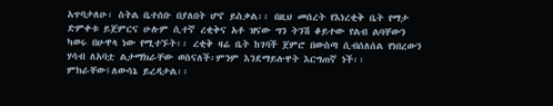አጥባታለሁ፡ ስትል ቤተሰቡ በያለበት ሆኖ ይስቃል፡፡ በዚህ መሰረት የእነረቂቅ ቤት የማታ ድምቀቱ ይጀምርና ሁሉም ሲተኛ ረቂቅና አቶ ዝናው ግን ትንሽ ቆይተው የልብ ልባቸውን ካወሩ በሁዋላ ነው የሚተኙት፡፡ ረቂቅ ዛሬ ቤት ከገባች ጀምሮ በውስጣ ሲብሰለሰል የነበረውን ሃሳብ ለአባቷ ልታማክራቸው ወስናለች፡ምንም እንደማይሉዋት እርግጠኛ ነች፡፡ ምክራቸው፤ለውሳኔ ይረዳታል፡፡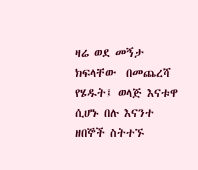ዛሬ ወደ መኝታ ክፍላቸው  በመጨረሻ የሄዱት፤ ወላጅ እናቱዋ ሲሆኑ በሉ እናንተ ዘበኞች ስትተኙ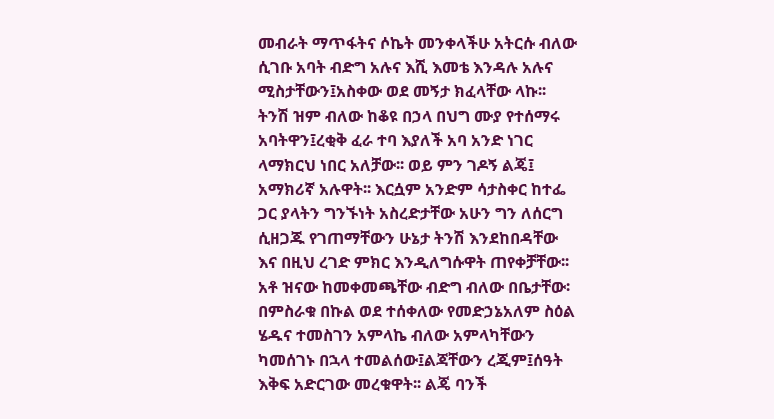መብራት ማጥፋትና ሶኬት መንቀላችሁ አትርሱ ብለው ሲገቡ አባት ብድግ አሉና እሺ እመቴ እንዳሉ አሉና ሚስታቸውን፤አስቀው ወደ መኝታ ክፈላቸው ላኩ፡፡ ትንሽ ዝም ብለው ከቆዩ በኃላ በህግ ሙያ የተሰማሩ አባትዋን፤ረቂቅ ፈራ ተባ እያለች አባ አንድ ነገር ላማክርህ ነበር አለቻው፡፡ ወይ ምን ገዶኝ ልጄ፤ አማክሪኛ አሉዋት፡፡ እርሷም አንድም ሳታስቀር ከተፌ ጋር ያላትን ግንኙነት አስረድታቸው አሁን ግን ለሰርግ ሲዘጋጁ የገጠማቸውን ሁኔታ ትንሽ እንደከበዳቸው እና በዚህ ረገድ ምክር እንዲለግሱዋት ጠየቀቻቸው፡፡አቶ ዝናው ከመቀመጫቸው ብድግ ብለው በቤታቸው፡በምስራቁ በኩል ወደ ተሰቀለው የመድኃኔአለም ስዕል ሄዱና ተመስገን አምላኬ ብለው አምላካቸውን ካመሰገኑ በኋላ ተመልሰው፤ልጃቸውን ረጂም፤ሰዓት እቅፍ አድርገው መረቁዋት፡፡ ልጄ ባንች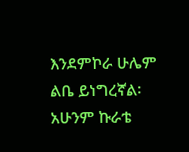እንደምኮራ ሁሌም ልቤ ይነግረኛል፡ አሁንም ኩራቴ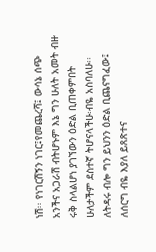ነሽ፡፡ የነገርሽኝን ነገር፤የመጨረሻ፤ ውሳኔ ሰጭ አንችና አጋራሽ ብትሆኑም እኔ ግን ሁለት አመት ብዙ ሩቅ ስላልሆነ ያገኘውን ዕድል ቢጠቀምበት ሁለታችም ደስተኛ ትሆናላችሁ፡ብዬ አስባለሁ፡፡ ለትዳሩ ብሎ ግን ይህንን ዕድል ቢጨናግፈው፤ ለሰርግ ብዬ እያለ ይጸጽተና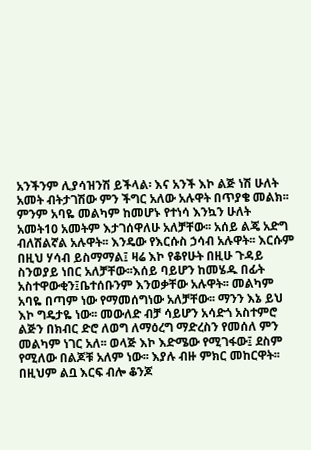አንችንም ሊያሳዝንሽ ይችላል፡ እና አንች እኮ ልጅ ነሽ ሁለት አመት ብትታገሽው ምን ችግር አለው አሉዋት በጥያቄ መልክ፡፡ ምንም አባዬ መልካም ከመሆኑ የተነሳ እንኳን ሁለት አመት10 አመትም እታገሰዋለሁ አለቻቸው፡፡ አሰይ ልጄ አድግ ብለሽልኛል አሉዋት፡፡ እንዴው የእርሱስ ኃሳብ አሉዋት፡፡ እርሱም በዚህ ሃሳብ ይስማማል፤ ዛሬ እኮ የቆየሁት በዚሁ ጉዳይ ስንወያይ ነበር አለቻቸው፡፡እሰይ ባይሆን ከመሄዱ በፊት አስተዋውቂን፤ቤተሰቡንም እንወቃቸው አሉዋት፡፡ መልካም አባዬ በጣም ነው የማመሰግነው አለቻቸው፡፡ ማንን እኔ ይህ እኮ ግዴታዬ ነው፡፡ መውለድ ብቻ ሳይሆን አሳድጎ አስተምሮ ልጅን በክብር ድሮ ለወግ ለማዕረግ ማድረስን የመሰለ ምን መልካም ነገር አለ፡፡ ወላጅ እኮ እድሜው የሚገፋው፤ ደስም የሚለው በልጆቹ አለም ነው፡፡ እያሉ ብዙ ምክር መከርዋት፡፡ በዚህም ልቧ እርፍ ብሎ ቆንጆ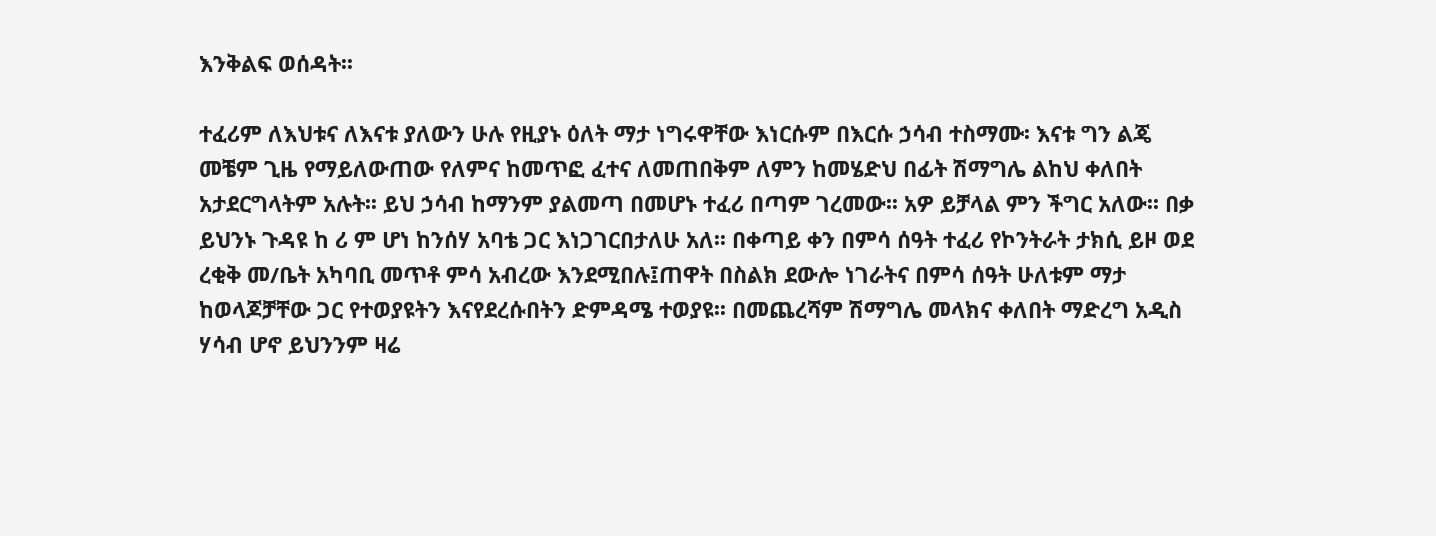እንቅልፍ ወሰዳት፡፡

ተፈሪም ለእህቱና ለእናቱ ያለውን ሁሉ የዚያኑ ዕለት ማታ ነግሩዋቸው እነርሱም በእርሱ ኃሳብ ተስማሙ፡ እናቱ ግን ልጄ መቼም ጊዜ የማይለውጠው የለምና ከመጥፎ ፈተና ለመጠበቅም ለምን ከመሄድህ በፊት ሽማግሌ ልከህ ቀለበት አታደርግላትም አሉት፡፡ ይህ ኃሳብ ከማንም ያልመጣ በመሆኑ ተፈሪ በጣም ገረመው፡፡ አዎ ይቻላል ምን ችግር አለው፡፡ በቃ ይህንኑ ጉዳዩ ከ ሪ ም ሆነ ከንሰሃ አባቴ ጋር እነጋገርበታለሁ አለ፡፡ በቀጣይ ቀን በምሳ ሰዓት ተፈሪ የኮንትራት ታክሲ ይዞ ወደ ረቂቅ መ/ቤት አካባቢ መጥቶ ምሳ አብረው እንደሚበሉ፤ጠዋት በስልክ ደውሎ ነገራትና በምሳ ሰዓት ሁለቱም ማታ ከወላጆቻቸው ጋር የተወያዩትን እናየደረሱበትን ድምዳሜ ተወያዩ፡፡ በመጨረሻም ሽማግሌ መላክና ቀለበት ማድረግ አዲስ ሃሳብ ሆኖ ይህንንም ዛሬ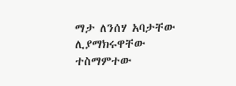ማታ ለንሰሃ አባታቸው ሊያማክሩዋቸው ተስማምተው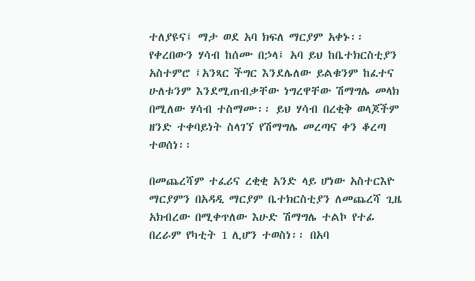ተለያዩና፤ ማታ ወደ አባ ክፍለ ማርያም አቀኑ፡፡ የቀረበውን ሃሳብ ከሰሙ በኃላ፤ አባ ይህ ከቤተክርስቲያን አስተምሮ ፤አንጻር ችግር እንደሌለው ይልቁንም ከፈተና ሁለቱንም እንደሚጠብቃቸው ነግረዋቸው ሽማግሌ መላክ በሚለው ሃሳብ ተስማሙ፡፡ ይህ ሃሳብ በረቂቅ ወላጆችም ዘንድ ተቀባይነት ስላገኘ የሽማግሌ መረጣና ቀን ቆረጣ ተወሰነ፡፡

በመጨረሻም ተፈሪና ረቂቂ አንድ ላይ ሆነው አስተርእዮ ማርያምን በአዳዲ ማርያም ቤተክርስቲያን ለመጨረሻ ጊዜ አክብረው በሚቀጥለው እሁድ ሽማግሌ ተልኮ የተፊ በረራም የካቲት 1 ሊሆን ተወስነ፡፡ በአባ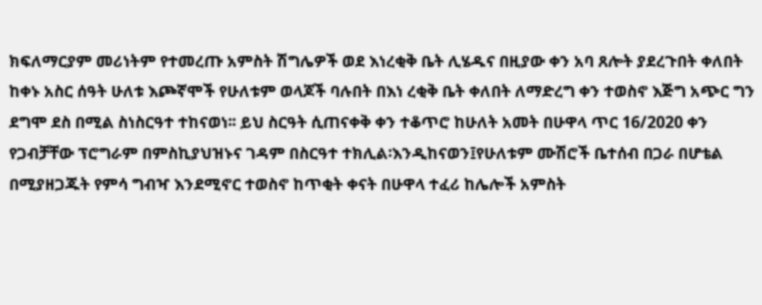ክፍለማርያም መሪነትም የተመረጡ አምስት ሽግሌዎች ወደ እነረቂቅ ቤት ሊሄዱና በዚያው ቀን አባ ጸሎት ያደረጉበት ቀለበት ከቀኑ አስር ሰዓት ሁለቱ እጮኛሞች የሁለቱም ወላጆች ባሉበት በእነ ረቂቅ ቤት ቀለበት ለማድረግ ቀን ተወስኖ እጅግ አጭር ግን ደግሞ ደስ በሚል ስነስርዓተ ተከናወነ፡፡ ይህ ስርዓት ሲጠናቀቅ ቀን ተቆጥሮ ከሁለት አመት በሁዋላ ጥር 16/2020 ቀን የጋብቻቸው ፕሮግራም በምስኪያህዝኑና ገዳም በስርዓተ ተክሊል፡እንዲከናወን፤የሁለቱም ሙሽሮች ቤተሰብ በጋራ በሆቴል በሚያዘጋጁት የምሳ ግብዣ እንደሚኖር ተወስኖ ከጥቂት ቀናት በሁዋላ ተፈሪ ከሌሎች አምስት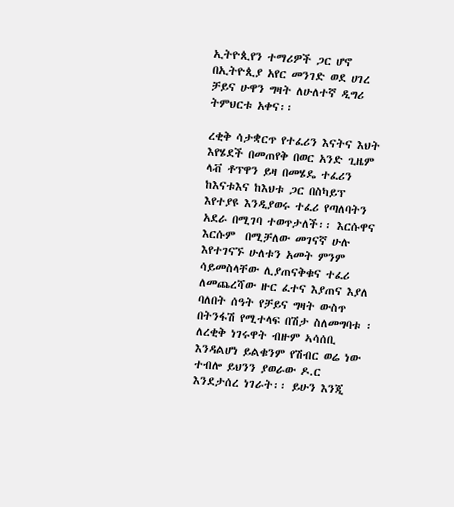ኢትዮጲየን ተማሪዎች ጋር ሆኖ በኢትዮጲያ አየር መንገድ ወደ ሀገረ ቻይና ሁዋን ግዛት ለሁለተኛ ዲግሪ ትምህርቱ አቀና፡፡

ረቂቅ ሳታቋርጥ የተፈሪን እናትና እህት እየሄደች በመጠየቅ በወር አንድ ጊዜም ላቭ ቶፕዋን ይዛ በመሄዴ ተፈሪን ከእናቱእና ከእህቱ ጋር በስካይፕ እየተያዩ እንዲያወሩ ተፈሪ የጣለባትን አደራ በሚገባ ተወጥታለች፡፡ እርሱዋና እርሱም  በሚቻለው መገናኛ ሁሉ እየተገናኙ ሁለቱን አመት ምንም ሳይመስላቸው ሊያጠናቅቁና ተፈሪ ለመጨረሻው ዙር ፈተና እያጠና እያለ ባለበት ሰዓት የቻይና ግዛት ውስጥ በትንፋሽ የሚተላፍ በሽታ ስለመግባቱ ፡ለረቂቅ ነገሩዋት ብዙም ኣሳሰቢ እንዳልሆነ ይልቁንም የሽብር ወሬ ነው ተብሎ ይህንን ያወራው ዶ.ር እንደታሰረ ነገራት፡፡ ይሁን እንጂ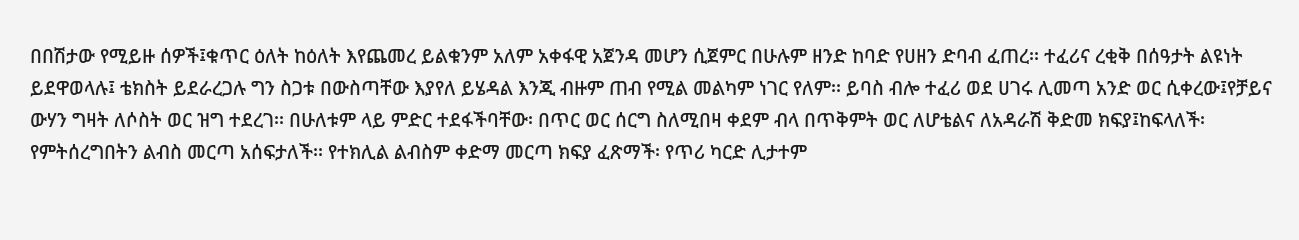በበሽታው የሚይዙ ሰዎች፤ቁጥር ዕለት ከዕለት እየጨመረ ይልቁንም አለም አቀፋዊ አጀንዳ መሆን ሲጀምር በሁሉም ዘንድ ከባድ የሀዘን ድባብ ፈጠረ፡፡ ተፈሪና ረቂቅ በሰዓታት ልዩነት ይደዋወላሉ፤ ቴክስት ይደራረጋሉ ግን ስጋቱ በውስጣቸው እያየለ ይሄዳል እንጂ ብዙም ጠብ የሚል መልካም ነገር የለም፡፡ ይባስ ብሎ ተፈሪ ወደ ሀገሩ ሊመጣ አንድ ወር ሲቀረው፤የቻይና ውሃን ግዛት ለሶስት ወር ዝግ ተደረገ፡፡ በሁለቱም ላይ ምድር ተደፋችባቸው፡ በጥር ወር ሰርግ ስለሚበዛ ቀደም ብላ በጥቅምት ወር ለሆቴልና ለአዳራሽ ቅድመ ክፍያ፤ከፍላለች፡የምትሰረግበትን ልብስ መርጣ አሰፍታለች፡፡ የተክሊል ልብስም ቀድማ መርጣ ክፍያ ፈጽማች፡ የጥሪ ካርድ ሊታተም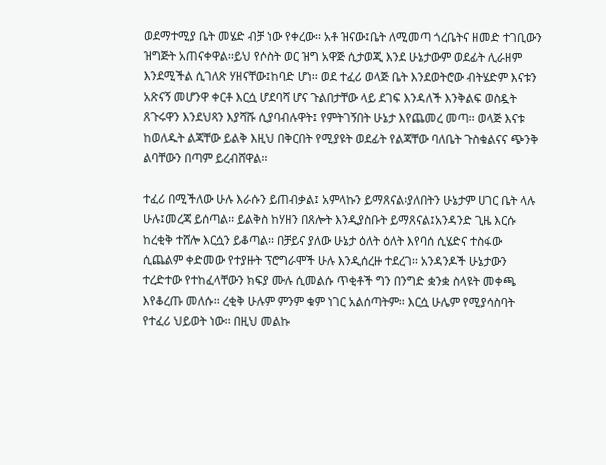ወደማተሚያ ቤት መሄድ ብቻ ነው የቀረው፡፡ አቶ ዝናው፤ቤት ለሚመጣ ጎረቤትና ዘመድ ተገቢውን ዝግጅት አጠናቀዋል፡፡ይህ የሶስት ወር ዝግ አዋጅ ሲታወጂ እንደ ሁኔታውም ወደፊት ሊራዘም እንደሚችል ሲገለጽ ሃዘናቸው፤ከባድ ሆነ፡፡ ወደ ተፈሪ ወላጅ ቤት እንደወትሮው ብትሄድም እናቱን አጽናኝ መሆንዋ ቀርቶ እርሷ ሆደባሻ ሆና ጉልበታቸው ላይ ደገፍ እንዳለች እንቅልፍ ወስዷት ጸጉሩዋን እንደህጻን እያሻሹ ሲያባብሉዋት፤ የምትገኝበት ሁኔታ እየጨመረ መጣ፡፡ ወላጅ እናቱ ከወለዱት ልጃቸው ይልቅ እዚህ በቅርበት የሚያዩት ወደፊት የልጃቸው ባለቤት ጉስቁልናና ጭንቅ ልባቸውን በጣም ይረብሸዋል፡፡

ተፈሪ በሚችለው ሁሉ እራሱን ይጠብቃል፤ አምላኩን ይማጸናል፡ያለበትን ሁኔታም ሀገር ቤት ላሉ ሁሉ፤መረጃ ይሰጣል፡፡ ይልቅስ ከሃዘን በጸሎት እንዲያስቡት ይማጸናል፤አንዳንድ ጊዜ እርሱ ከረቂቅ ተሸሎ እርሷን ይቆጣል፡፡ በቻይና ያለው ሁኔታ ዕለት ዕለት እየባሰ ሲሄድና ተስፋው ሲጨልም ቀድመው የተያዙት ፕሮግራሞች ሁሉ እንዲሰረዙ ተደረገ፡፡ አንዳንዶች ሁኔታውን ተረድተው የተከፈላቸውን ክፍያ ሙሉ ሲመልሱ ጥቂቶች ግን በንግድ ቋንቋ ስላዩት መቀጫ እየቆረጡ መለሱ፡፡ ረቂቅ ሁሉም ምንም ቁም ነገር አልሰጣትም፡፡ እርሷ ሁሌም የሚያሳስባት የተፈሪ ህይወት ነው፡፡ በዚህ መልኩ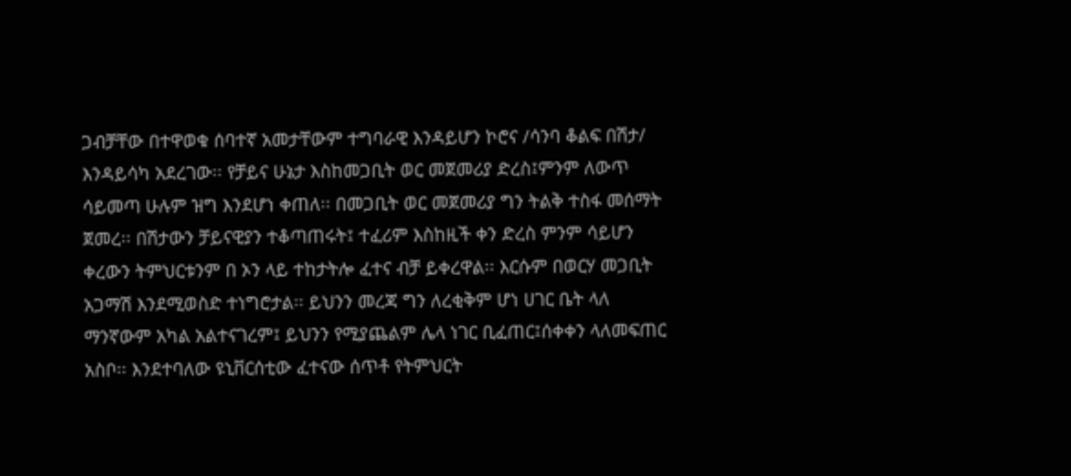ጋብቻቸው በተዋወቁ ሰባተኛ አመታቸውም ተግባራዊ እንዳይሆን ኮሮና /ሳንባ ቆልፍ በሽታ/ እንዳይሳካ አደረገው፡፡ የቻይና ሁኔታ እስከመጋቢት ወር መጀመሪያ ድረስ፤ምንም ለውጥ ሳይመጣ ሁሉም ዝግ እንደሆነ ቀጠለ፡፡ በመጋቢት ወር መጀመሪያ ግን ትልቅ ተስፋ መሰማት ጀመረ፡፡ በሽታውን ቻይናዊያን ተቆጣጠሩት፤ ተፈሪም እስከዚች ቀን ድረስ ምንም ሳይሆን ቀረውን ትምህርቱንም በ ኦን ላይ ተከታትሎ ፈተና ብቻ ይቀረዋል፡፡ እርሱም በወርሃ መጋቢት አጋማሽ እንደሚወስድ ተነግሮታል፡፡ ይህንን መረጃ ግን ለረቂቅም ሆነ ሀገር ቤት ላለ ማንኛውም አካል አልተናገረም፤ ይህንን የሚያጨልም ሌላ ነገር ቢፈጠር፤ሰቀቀን ላለመፍጠር አስቦ፡፡ እንደተባለው ዩኒቨርሰቲው ፈተናው ሰጥቶ የትምህርት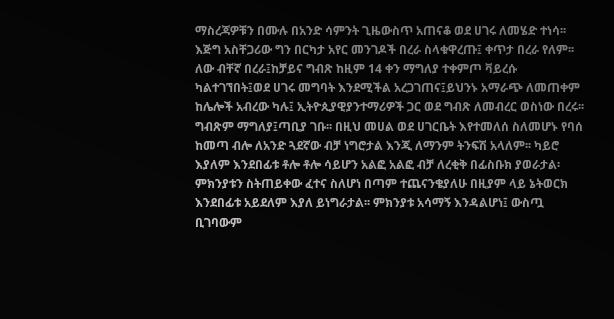ማስረጃዎቹን በሙሉ በአንድ ሳምንት ጊዜውስጥ አጠናቆ ወደ ሀገሩ ለመሄድ ተነሳ፡፡ እጅግ አስቸጋሪው ግን በርካታ አየር መንገዶች በረራ ስላቁዋረጡ፤ ቀጥታ በረራ የለም፡፡ ለው ብቸኛ በረራ፤ከቻይና ግብጽ ከዚም 14 ቀን ማግለያ ተቀምጦ ቫይረሱ ካልተገኘበት፤ወደ ሀገሩ መግባት እንደሚችል አረጋገጠና፤ይህንኑ አማራጭ ለመጠቀም ከሌሎች አብረው ካሉ፤ ኢትዮጲያዊያንተማሪዎች ጋር ወደ ግብጽ ለመብረር ወስነው በረሩ፡፡ ግብጽም ማግለያ፤ጣቢያ ገቡ፡፡ በዚህ መሀል ወደ ሀገርቤት እየተመለሰ ስለመሆኑ የባሰ ከመጣ ብሎ ለአንድ ጓደኛው ብቻ ነግሮታል እንጂ ለማንም ትንፍሽ አላለም፡፡ ካይሮ እያለም እንደበፊቱ ቶሎ ቶሎ ሳይሆን አልፎ አልፎ ብቻ ለረቂቅ በፊስቡክ ያወራታል፡ ምክንያቱን ስትጠይቀው ፈተና ስለሆነ በጣም ተጨናንቄያለሁ በዚያም ላይ ኔትወርክ እንደበፊቱ አይደለም እያለ ይነግራታል፡፡ ምክንያቱ አሳማኝ እንዳልሆነ፤ ውስጧ ቢገባውም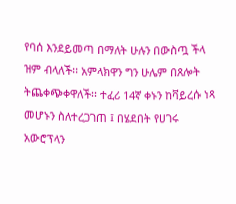የባሰ እንደይመጣ በማለት ሁሉን በውስጧ ችላ ዝም ብላለች፡፡ አምላክዋን ግን ሁሌም በጸሎት ትጨቀጭቀዋለች፡፡ ተፈሪ 14ኛ ቀኑን ከቫይረሱ ነጻ መሆኑን ስለተረጋገጠ ፤ በሄደበት የሀገሩ አውሮፕላን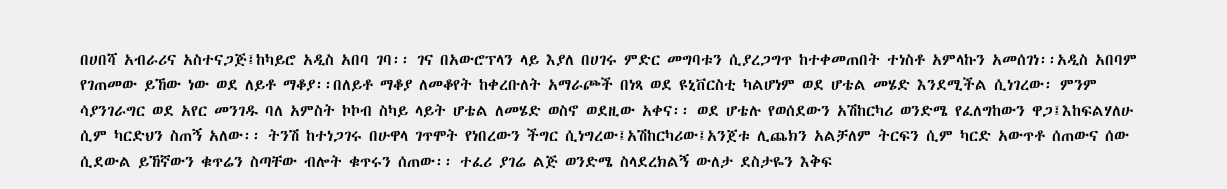በሀበሻ አብራሪና አስተናጋጅ፤ከካይሮ አዲስ አበባ ገባ፡፡ ገና በአውሮፕላን ላይ እያለ በሀገሩ ምድር መግባቱን ሲያረጋግጥ ከተቀመጠበት ተነስቶ አምላኩን አመሰገነ፡፡አዲስ አበባም የገጠመው ይኸው ነው ወደ ለይቶ ማቆያ፡፡በለይቶ ማቆያ ለመቆየት ከቀረቡለት አማራጮች በነጻ ወደ ዩኒቨርስቲ ካልሆነም ወደ ሆቴል መሄድ እንደሚችል ሲነገረው፡ ምንም ሳያንገራግር ወደ አየር መንገዱ ባለ አምስት ኮኮብ ስካይ ላይት ሆቴል ለመሄድ ወስኖ ወደዚው አቀና፡፡ ወደ ሆቴሉ የወሰደውን አሽከርካሪ ወንድሜ የፈለግከውን ዋጋ፤እከፍልሃለሁ ሲም ካርድህን ስጠኝ አለው፡፡ ትንሽ ከተነጋገሩ በሁዋላ ገጥሞት የነበረውን ችግር ሲነግረው፤አሽከርካሪው፤አንጀቱ ሊጨክን አልቻለም ትርፍን ሲም ካርድ አውጥቶ ሰጠውና ሰው ሲደውል ይኸኛውን ቁጥሬን ስጣቸው ብሎት ቁጥሩን ሰጠው፡፡ ተፈሪ ያገሬ ልጅ ወንድሜ ስላደረክልኝ ውለታ ደስታዬን እቅፍ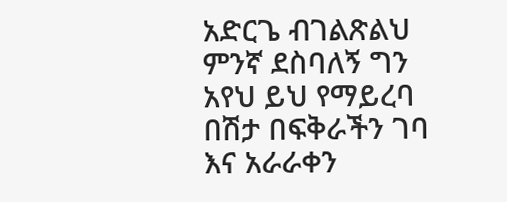አድርጌ ብገልጽልህ ምንኛ ደስባለኝ ግን አየህ ይህ የማይረባ በሽታ በፍቅራችን ገባ እና አራራቀን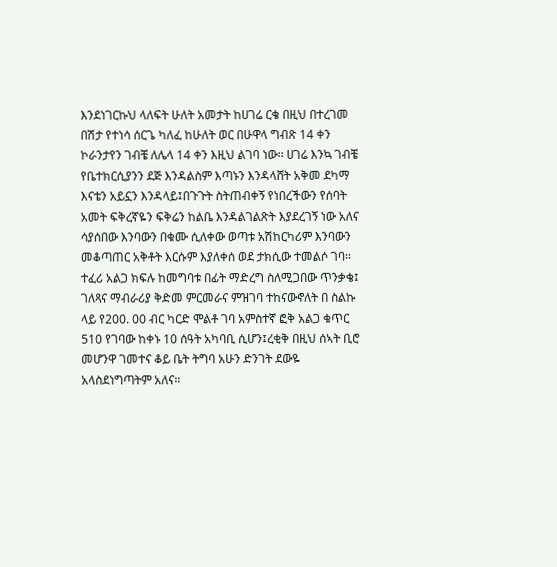እንደነገርኩህ ላለፍት ሁለት አመታት ከሀገሬ ርቄ በዚህ በተረገመ በሽታ የተነሳ ሰርጌ ካለፈ ከሁለት ወር በሁዋላ ግብጽ 14 ቀን ኮራንታየን ገብቼ ለሌላ 14 ቀን እዚህ ልገባ ነው፡፡ ሀገሬ እንኳ ገብቼ የቤተክርሲያንን ደጅ እንዳልስም እጣኑን እንዳላሸት አቅመ ደካማ እናቴን አይኗን እንዳላይ፤በጉጉት ስትጠብቀኝ የነበረችውን የሰባት አመት ፍቅረኛዬን ፍቅሬን ከልቤ እንዳልገልጽት እያደረገኝ ነው አለና ሳያሰበው እንባውን በቁሙ ሲለቀው ወጣቱ አሽከርካሪም እንባውን መቆጣጠር አቅቶት እርሱም እያለቀሰ ወደ ታክሲው ተመልሶ ገባ፡፡ ተፈሪ አልጋ ክፍሉ ከመግባቱ በፊት ማድረግ ስለሚጋበው ጥንቃቄ፤ ገለጻና ማብራሪያ ቅድመ ምርመራና ምዝገባ ተከናውኖለት በ ስልኩ ላይ የ200. 00 ብር ካርድ ሞልቶ ገባ አምስተኛ ፎቅ አልጋ ቁጥር 510 የገባው ከቀኑ 10 ሰዓት አካባቢ ሲሆን፤ረቂቅ በዚህ ሰኣት ቢሮ መሆንዋ ገመተና ቆይ ቤት ትግባ አሁን ድንገት ደውዬ አላስደነግጣትም አለና፡፡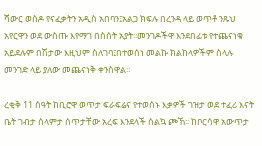ሻውር ወስዶ የናፈቃትን አዲስ አበባን፤አልጋ ክፍሉ በረንዳ ላይ ወጥቶ ንጹህ አየርዋን ወደ ውስጡ እየማገ በስሰት አያት፡፡መንገዶችዋ እንደበፊቱ የተጨናነቁ አይደሉም በሽታው እዚህም ስለገባ፤በተወሰነ መልኩ ክልከላዎችም ስላሉ መንገድ ላይ ያለው መጨናነቅ ቀንስዋል፡፡

ረቂቅ 11 ሰዓት ከቢሮዋ ወጥታ ፍራፍሬና የተወሰኑ እቃዎች ገዝታ ወደ ተፈሪ እናት ቤት ገብታ ሰላምታ ሰጥታቸው አረፍ እንደላች ስልኳ ጮኸ፡፡ ከቦርሳዋ አውጥታ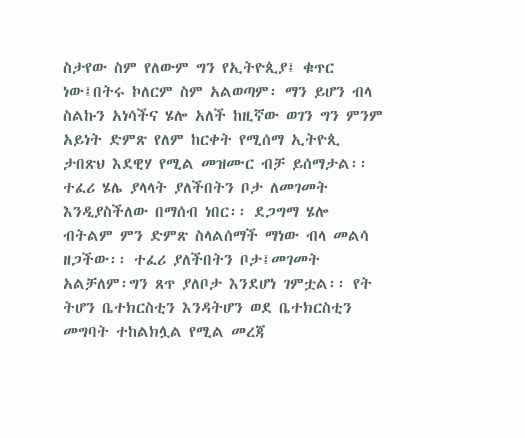ስታየው ስም የለውም ግን የኢትዮጲያ፤ ቁጥር ነው፤በትሩ ኮለርም ስም አልወጣም፡ ማን ይሆን ብላ ስልኩን አነሳችና ሄሎ አለች ከዚኛው ወገን ግን ምንም አይነት ድምጽ የለም ከርቀት የሚሰማ ኢትዮጲ ታበጽህ እደዊሃ የሚል መዝሙር ብቻ ይሰማታል፡፡ ተፈሪ ሄሌ ያላላት ያለችበትን ቦታ ለመገመት እንዲያስችለው በማሰብ ነበር፡፡ ደጋግማ ሄሎ ብትልም ምን ድምጽ ስላልሰማች ማነው ብላ መልሳ ዘጋችው፡፡ ተፈሪ ያለችበትን ቦታ፤መገመት አልቻለም፡ግን ጸጥ ያለቦታ እንደሆነ ገምቷል፡፡ የት ትሆን ቤተክርስቲን እንዳትሆን ወደ ቤተክርስቲን መግባት ተከልክሏል የሚል መረጃ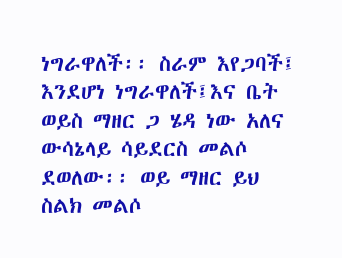ነግራዋለች፡፡ ስራም እየጋባች፤ እንደሆነ ነግራዋለች፤እና ቤት ወይስ ማዘር ጋ ሄዳ ነው አለና ውሳኔላይ ሳይደርስ መልሶ ደወለው፡፡ ወይ ማዘር ይህ ስልክ መልሶ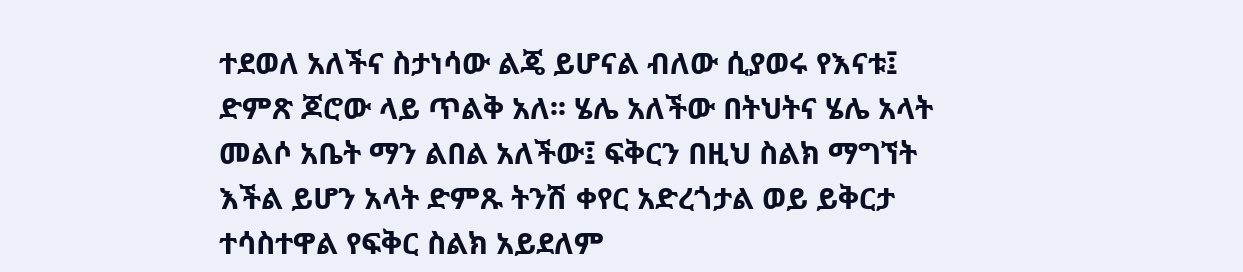ተደወለ አለችና ስታነሳው ልጄ ይሆናል ብለው ሲያወሩ የእናቱ፤ ድምጽ ጆሮው ላይ ጥልቅ አለ፡፡ ሄሌ አለችው በትህትና ሄሌ አላት መልሶ አቤት ማን ልበል አለችው፤ ፍቅርን በዚህ ስልክ ማግኘት እችል ይሆን አላት ድምጹ ትንሽ ቀየር አድረጎታል ወይ ይቅርታ ተሳስተዋል የፍቅር ስልክ አይደለም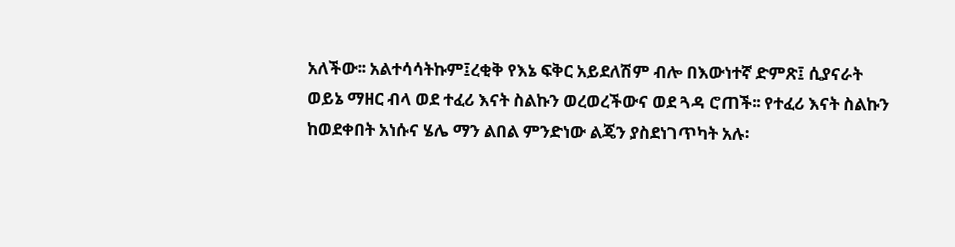አለችው፡፡ አልተሳሳትኩም፤ረቂቅ የእኔ ፍቅር አይደለሽም ብሎ በእውነተኛ ድምጽ፤ ሲያናራት ወይኔ ማዘር ብላ ወደ ተፈሪ እናት ስልኩን ወረወረችውና ወደ ጓዳ ሮጠች፡፡ የተፈሪ እናት ስልኩን ከወደቀበት አነሱና ሄሌ ማን ልበል ምንድነው ልጄን ያስደነገጥካት አሉ፡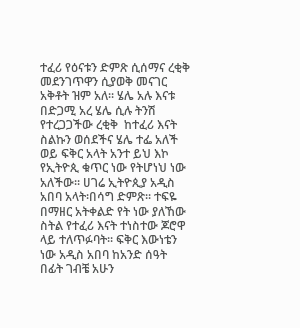ተፈሪ የዕናቱን ድምጽ ሲሰማና ረቂቅ መደንገጥዋን ሲያወቅ መናገር አቅቶት ዝም አለ፡፡ ሄሌ አሉ እናቱ በድጋሚ አረ ሄሌ ሲሉ ትንሽ የተረጋጋችው ረቂቅ  ከተፈሪ እናት ስልኩን ወሰደችና ሄሌ ተፌ አለች ወይ ፍቅር አላት አንተ ይህ እኮ የኢትዮጲ ቁጥር ነው የትሆነህ ነው አለችው፡፡ ሀገሬ ኢትዮጲያ አዲስ አበባ አላት፡በሳግ ድምጽ፡፡ ተፍዬ በማዘር አትቀልድ የት ነው ያለኸው ስትል የተፈሪ እናት ተነስተው ጆሮዋ ላይ ተለጥፉባት፡፡ ፍቅር እውነቴን ነው አዲስ አበባ ከአንድ ሰዓት በፊት ገብቼ አሁን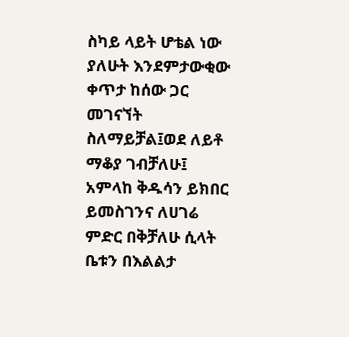ስካይ ላይት ሆቴል ነው ያለሁት እንደምታውቂው ቀጥታ ከሰው ጋር መገናኘት ስለማይቻል፤ወደ ለይቶ ማቆያ ገብቻለሁ፤ አምላከ ቅዱሳን ይክበር ይመስገንና ለሀገሬ ምድር በቅቻለሁ ሲላት ቤቱን በእልልታ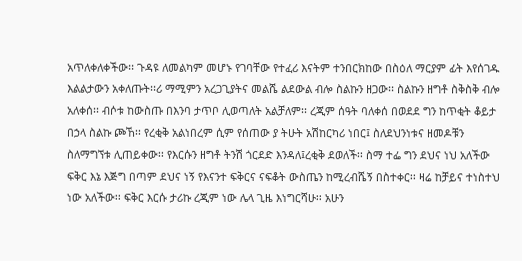አጥለቀለቀችው፡፡ ጉዳዩ ለመልካም መሆኑ የገባቸው የተፈሪ እናትም ተንበርክከው በስዕለ ማርያም ፊት እየሰገዱ እልልታውን አቀለጡት፡፡ሪ ማሚምን አረጋጊያትና መልሼ ልደውል ብሎ ስልኩን ዘጋው፡፡ ስልኩን ዘግቶ ስቅስቅ ብሎ አለቀሰ፡፡ ብሶቱ ከውስጡ በእንባ ታጥቦ ሊወጣለት አልቻለም፡፡ ረጂም ሰዓት ባለቀሰ በወደደ ግን ከጥቂት ቆይታ በኃላ ስልኩ ጮኸ፡፡ የረቂቅ አልነበረም ሲም የሰጠው ያ ትሁት አሽከርካሪ ነበር፤ ስለደህንነቱና ዘመዶቹን ስለማግኘቱ ሊጠይቀው፡፡ የእርሱን ዘግቶ ትንሽ ጎርደድ እንዳለ፤ረቂቅ ደወለች፡፡ ስማ ተፌ ግን ደህና ነህ አለችው ፍቅር እኔ እጅግ በጣም ደህና ነኝ የእናንተ ፍቅርና ናፍቆት ውስጤን ከሚረብሼኝ በስተቀር፡፡ ዛሬ ከቻይና ተነስተህ ነው አለችው፡፡ ፍቅር እርሱ ታሪኩ ረጂም ነው ሌላ ጊዜ እነግርሻሁ፡፡ አሁን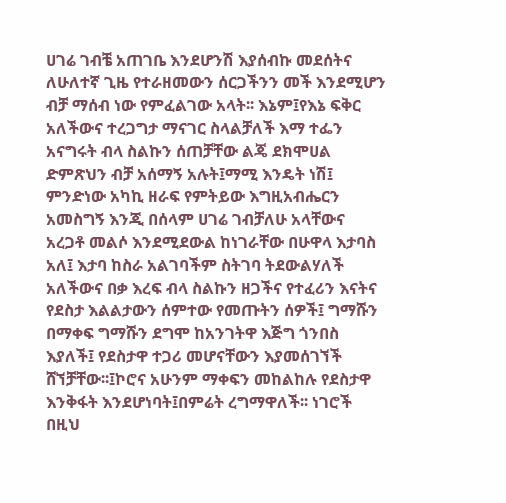ሀገሬ ገብቼ አጠገቤ እንደሆንሽ እያሰብኩ መደሰትና ለሁለተኛ ጊዜ የተራዘመውን ሰርጋችንን መች እንደሚሆን ብቻ ማሰብ ነው የምፈልገው አላት፡፡ እኔም፤የእኔ ፍቅር አለችውና ተረጋግታ ማናገር ስላልቻለች እማ ተፌን አናግሩት ብላ ስልኩን ሰጠቻቸው ልጄ ደክሞሀል ድምጽህን ብቻ አሰማኝ አሉት፤ማሚ እንዴት ነሽ፤ ምንድነው አካኪ ዘራፍ የምትይው እግዚአብሔርን አመስግኝ እንጂ በሰላም ሀገሬ ገብቻለሁ አላቸውና አረጋቶ መልሶ እንደሚደውል ከነገራቸው በሁዋላ እታባስ አለ፤ እታባ ከስራ አልገባችም ስትገባ ትደውልሃለች አለችውና በቃ እረፍ ብላ ስልኩን ዘጋችና የተፈሪን እናትና የደስታ እልልታውን ሰምተው የመጡትን ሰዎች፤ ግማሹን በማቀፍ ግማሹን ደግሞ ከአንገትዋ እጅግ ጎንበስ እያለች፤ የደስታዋ ተጋሪ መሆናቸውን እያመሰገኘች ሸኘቻቸው፡፡፤ኮሮና አሁንም ማቀፍን መከልከሉ የደስታዋ እንቅፋት እንደሆነባት፤በምሬት ረግማዋለች፡፡ ነገሮች በዚህ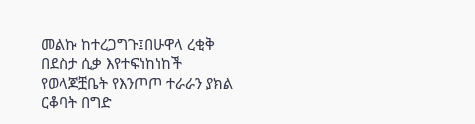መልኩ ከተረጋግጉ፤በሁዋላ ረቂቅ በደስታ ሲቃ እየተፍነከነከች የወላጆቿቤት የእንጦጦ ተራራን ያክል ርቆባት በግድ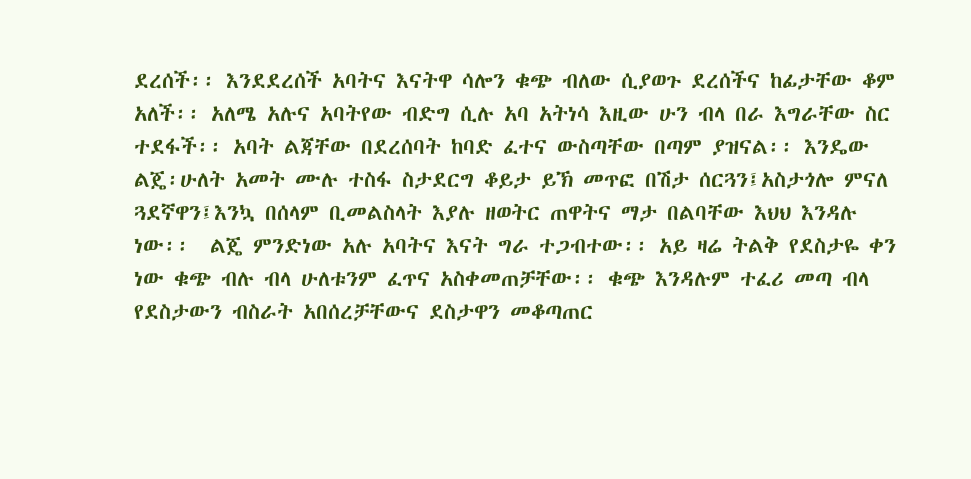ደረሰች፡፡ እንደደረሰች አባትና እናትዋ ሳሎን ቁጭ ብለው ሲያወጉ ደረሰችና ከፊታቸው ቆም አለች፡፡ አለሜ አሉና አባትየው ብድግ ሲሉ አባ አትነሳ እዚው ሁን ብላ በራ እግራቸው ስር ተደፋች፡፡ አባት ልጃቸው በደረሰባት ከባድ ፈተና ውስጣቸው በጣም ያዝናል፡፡ እንዴው ልጄ፡ሁለት አመት ሙሉ ተስፋ ስታደርግ ቆይታ ይኽ መጥፎ በሽታ ሰርጓን፤አስታጎሎ ምናለ ጓደኛዋን፤እንኳ በሰላም ቢመልስላት እያሉ ዘወትር ጠዋትና ማታ በልባቸው እህህ እንዳሉ ነው፡፡  ልጄ ምንድነው አሉ አባትና እናት ግራ ተጋብተው፡፡ አይ ዛሬ ትልቅ የደስታዬ ቀን ነው ቁጭ ብሉ ብላ ሁለቱንም ፈጥና አስቀመጠቻቸው፡፡ ቁጭ እንዳሉም ተፈሪ መጣ ብላ የደስታውን ብስራት አበሰረቻቸውና ደስታዋን መቆጣጠር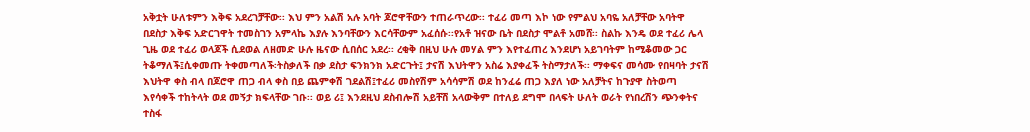አቅቷት ሁለቱምን እቅፍ አደረገቻቸው፡፡ እህ ምን አልሽ አሉ አባት ጆሮዋቸውን ተጠራጥረው፡፡ ተፈሪ መጣ እኮ ነው የምልህ አባዬ አለቻቸው አባትዋ በደስታ እቅፍ አድርገዋት ተመስገን አምላኬ እያሉ እንባቸውን እርሳቸውም አፈሰሱ፡፡የአቶ ዝናው ቤት በደስታ ሞልቶ አመሸ፡፡ ስልኩ እንዴ ወደ ተፈሪ ሌላ ጊዜ ወደ ተፈሪ ወላጆች ሲደወል ለዘመድ ሁሉ ዜናው ሲበሰር አደረ፡፡ ረቂቅ በዚህ ሁሉ መሃል ምን እየተፈጠረ እንደሆነ አይገባትም ከሚቆመው ጋር ትቆማለች፤ሲቀመጡ ትቀመጣለች፡ትስቃለች በቃ ደስታ ፍንክንክ አድርጉት፤ ታናሽ እህትዋን አስሬ እያቀፈች ትስማታለች፡፡ ማቀፍና መሳሙ የበዛባት ታናሽ እህትዋ ቀስ ብላ በጆሮዋ ጠጋ ብላ ቀስ በይ ጨምቀሽ ገደልሽ፤ተፈሪ መስየሽም አሳሳምሽ ወደ ከንፈሬ ጠጋ እያለ ነው አለቻትና ከጉያዋ ስትወጣ እየሳቀች ተከትላት ወደ መኝታ ክፍላቸው ገቡ፡፡ ወይ ሪ፤ እንደዚህ ደስብሎሽ አይቸሽ አላውቅም በተለይ ደግሞ በላፍት ሁለት ወራት የነበረሽን ጭንቀትና ተስፋ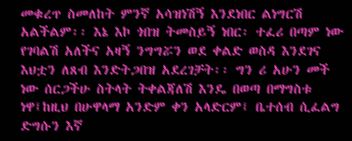መቁረጥ ስመለከት ምንኛ አሳዝነሽኝ እንደነበር ልነግርሽ አልችልም፡፡ እኔ እኮ ጎበዝ ትመስይኝ ነበር፡ ተፈሪ በጣም ነው የገባልሽ አለችና አዛኝ ንግግሯን ወደ ቀልድ ወስዳ እንደገና እህቷን ለጸብ እንድትጋበዝ አደረገቻት፡፡ ግን ሪ አሁን መች ነው ሰርጋችሁ ስትላት ትቀልጃለሽ እንዴ በወጣ በማግስቱ ነዋ፤ከዚህ በሁዋላማ አንድም ቀን አላድርም፤ ቤተሰብ ሲፈልግ ድግሱን እኛ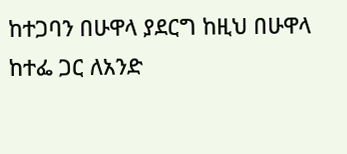ከተጋባን በሁዋላ ያደርግ ከዚህ በሁዋላ ከተፌ ጋር ለአንድ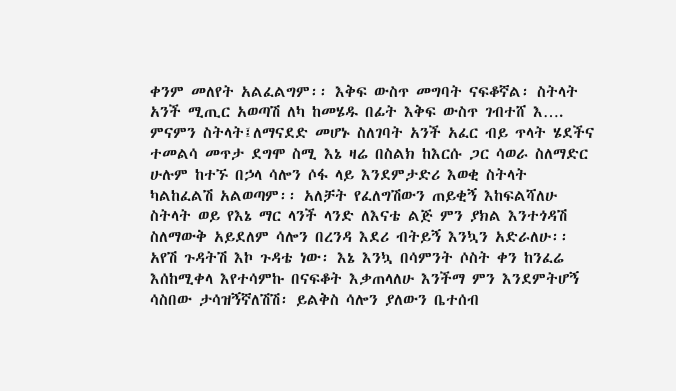ቀንም መለየት አልፈልግም፡፡ እቅፍ ውስጥ መግባት ናፍቆኛል፡ ስትላት አንች ሚጢር አወጣሽ ለካ ከመሄዱ በፊት እቅፍ ውስጥ ገብተሸ እ…. ምናምን ስትላት፤ለማናደድ መሆኑ ስለገባት አንች አፈር ብይ ጥላት ሄደችና ተመልሳ መጥታ ደግሞ ስሚ እኔ ዛሬ በስልክ ከእርሱ ጋር ሳወራ ስለማድር ሁሉም ከተኙ በኃላ ሳሎን ሶፋ ላይ እንደምታድሪ እወቂ ስትላት ካልከፈልሽ አልወጣም፡፡ አለቻት የፈለግሽውን ጠይቂኝ እከፍልሻለሁ ስትላት ወይ የእኔ ማር ላንች ላንድ ለእናቴ ልጅ ምን ያክል እንተጎዳሽ ስለማውቅ አይደለም ሳሎን በረንዳ እደሪ ብትይኝ እንኳን አድራለሁ፡፡ አየሽ ጉዳትሽ እኮ ጉዳቴ ነው፡ እኔ እንኳ በሳምንት ሶስት ቀን ከንፈሬ እሰከሚቀላ እየተሳምኩ በናፍቆት እቃጠላለሁ እንችማ ምን እንደምትሆኝ ሳስበው ታሳዝኝኛለሽሽ፡ ይልቅስ ሳሎን ያለውን ቤተሰብ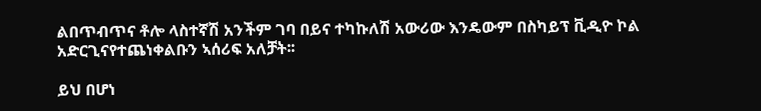ልበጥብጥና ቶሎ ላስተኛሽ አንችም ገባ በይና ተካኩለሽ አውሪው እንዴውም በስካይፕ ቪዲዮ ኮል አድርጊናየተጨነቀልቡን ኣሰሪፍ አለቻት፡፡

ይህ በሆነ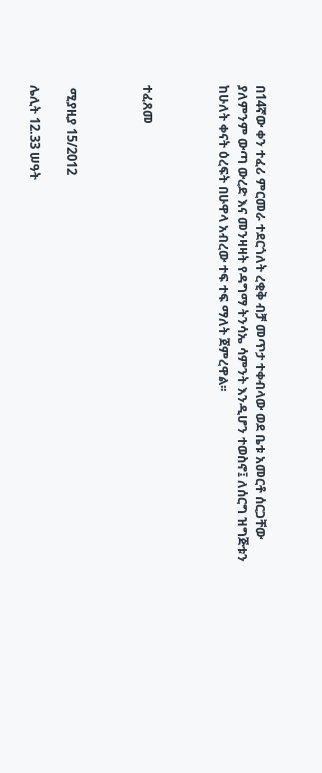በ14ኛው ቀን ተፈሪ ምርመራ ተደርጎለት ረቂቅ ብቻ መጥታ ተቀብላው ወደ ቤቱ አመርቶ ሰርጋቸው ያለምንም ውጣ ውረድ እና መንዛዛት የዳግማ ትንሳኤ ሳምንት እንዲሆን ተወስኖ፤ ለሰርግ ዝግጅቱን ከሁለት ቀናት ዕረፍት በሁዋላ አብረው ተፍ ተፍ ማለት ጀምረዋል፡፡



ተፈጸመ



 ሚያዚያ 15/2012

ሌሊት 12.33 ሠዓት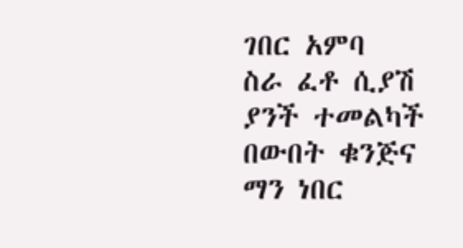ገበር አምባ                    ስራ ፈቶ ሲያሽ ያንች ተመልካች                       በውበት ቁንጅና ማን ነበር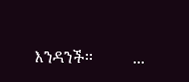እንዳንች፡፡          ...